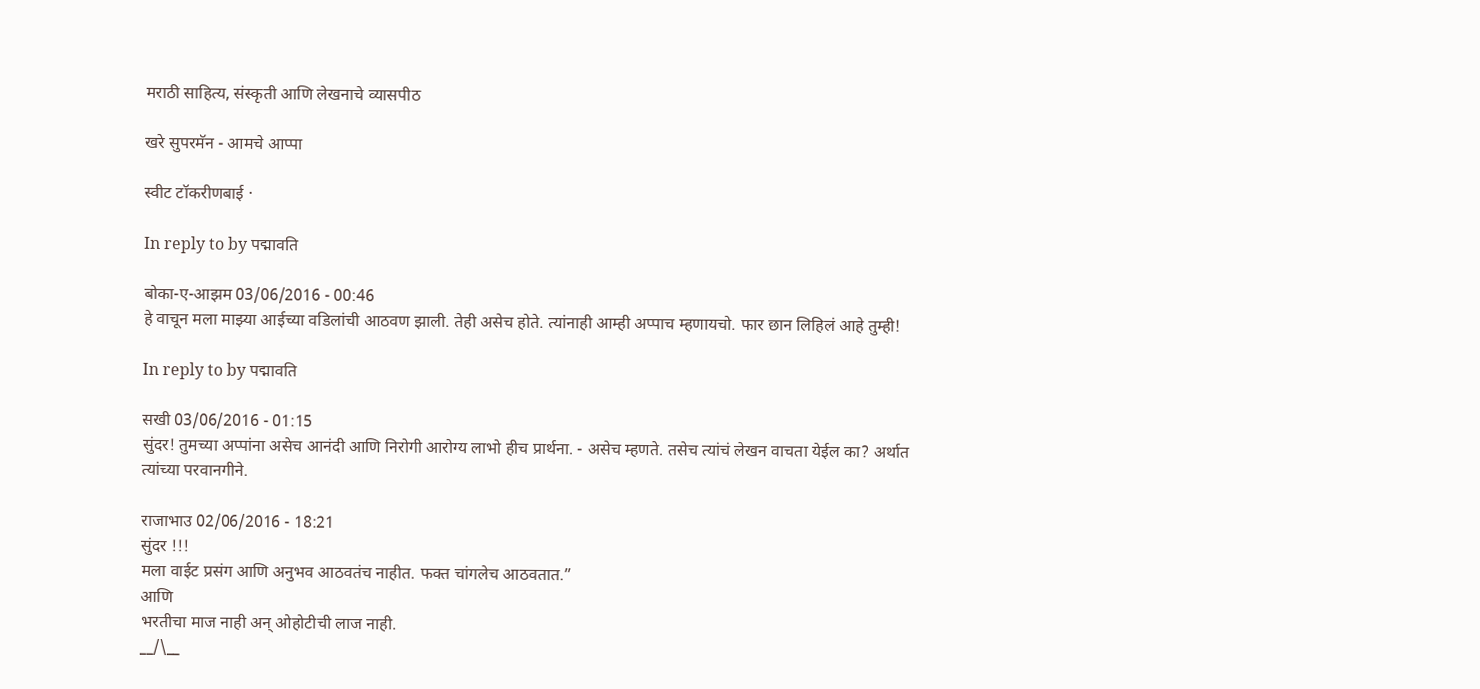मराठी साहित्य, संस्कृती आणि लेखनाचे व्यासपीठ

खरे सुपरमॅन - आमचे आप्पा

स्वीट टॉकरीणबाई ·

In reply to by पद्मावति

बोका-ए-आझम 03/06/2016 - 00:46
हे वाचून मला माझ्या आईच्या वडिलांची आठवण झाली. तेही असेच होते. त्यांनाही आम्ही अप्पाच म्हणायचो. फार छान लिहिलं आहे तुम्ही!

In reply to by पद्मावति

सखी 03/06/2016 - 01:15
सुंदर! तुमच्या अप्पांना असेच आनंदी आणि निरोगी आरोग्य लाभो हीच प्रार्थना. - असेच म्हणते. तसेच त्यांचं लेखन वाचता येईल का? अर्थात त्यांच्या परवानगीने.

राजाभाउ 02/06/2016 - 18:21
सुंदर !!!
मला वाईट प्रसंग आणि अनुभव आठवतंच नाहीत. फक्त चांगलेच आठवतात.”
आणि
भरतीचा माज नाही अन् ओहोटीची लाज नाही.
__/\__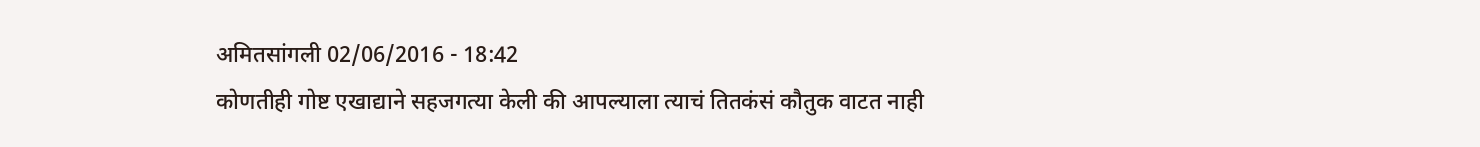अमितसांगली 02/06/2016 - 18:42
कोणतीही गोष्ट एखाद्याने सहजगत्या केली की आपल्याला त्याचं तितकंसं कौतुक वाटत नाही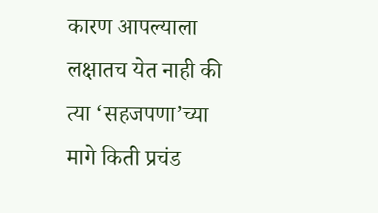कारण आपल्याला लक्षातच येत नाही की त्या ‘सहजपणा’च्या मागे किती प्रचंड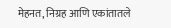मेहनत, निग्रह आणि एकांतातले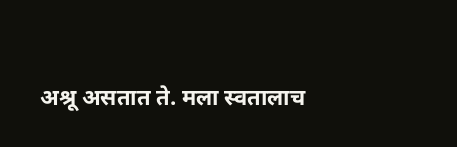अश्रू असतात ते. मला स्वतालाच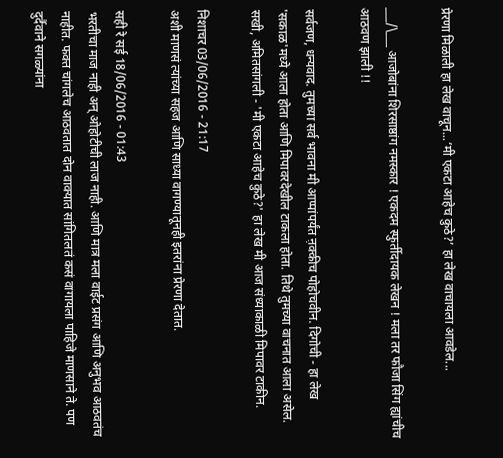प्रेरणा मिळाली हा लेख वाचून...‘मी एकटा आहेच कुठे?’ हा लेख वाचायला आवडेल...

___/\___ आजोबांना शिरसाष्ठांग नमस्कार ! एकदम स्फुर्तीदायक लेखन ! मला तर फौजा सिंग ह्यांचीच आठवण झाली !!

सर्वजण, धन्यवाद. तुमच्या सर्व भावना मी आप्पांपर्यंत ऩ़क्कीच पोहोचवीन. दिगोची - हा लेख 'सकाळ'मध्ये आला होता आणि मिपावरदेखील टाकला होता. तिथे तुमच्या वाचनात आला असेल. सखी, अमितसांगली - 'मी एकटा आहेच कुठे?' हा लेख मी आज संध्याकाळी मिपावर टाकीन.

निशाचर 03/06/2016 - 21:17
अशी माणसं त्यांच्या सहज आणि साध्या वागण्यातूनही इतरांना प्रेरणा देतात.

सही रे सई 18/06/2016 - 01:43
भरतीचा माज नाही अन् ओहोटीची लाज नाही. आणि मात्र मला वाईट प्रसंग आणि अनुभव आठवतंच नाहीत. फक्त चांगलेच आठवतात दोन वाक्यात सांगितलतं कसं वागायला पाहिजे माणसाने ते. पण दुर्दैवाने सगळ्यांना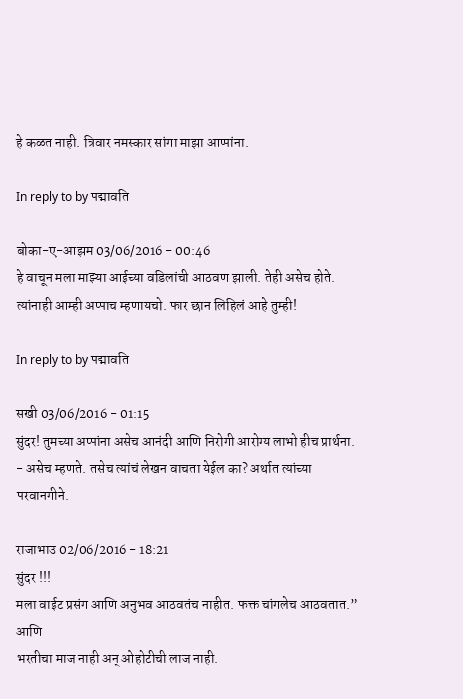हे कळत नाही. त्रिवार नमस्कार सांगा माझा आप्पांना.

In reply to by पद्मावति

बोका-ए-आझम 03/06/2016 - 00:46
हे वाचून मला माझ्या आईच्या वडिलांची आठवण झाली. तेही असेच होते. त्यांनाही आम्ही अप्पाच म्हणायचो. फार छान लिहिलं आहे तुम्ही!

In reply to by पद्मावति

सखी 03/06/2016 - 01:15
सुंदर! तुमच्या अप्पांना असेच आनंदी आणि निरोगी आरोग्य लाभो हीच प्रार्थना. - असेच म्हणते. तसेच त्यांचं लेखन वाचता येईल का? अर्थात त्यांच्या परवानगीने.

राजाभाउ 02/06/2016 - 18:21
सुंदर !!!
मला वाईट प्रसंग आणि अनुभव आठवतंच नाहीत. फक्त चांगलेच आठवतात.”
आणि
भरतीचा माज नाही अन् ओहोटीची लाज नाही.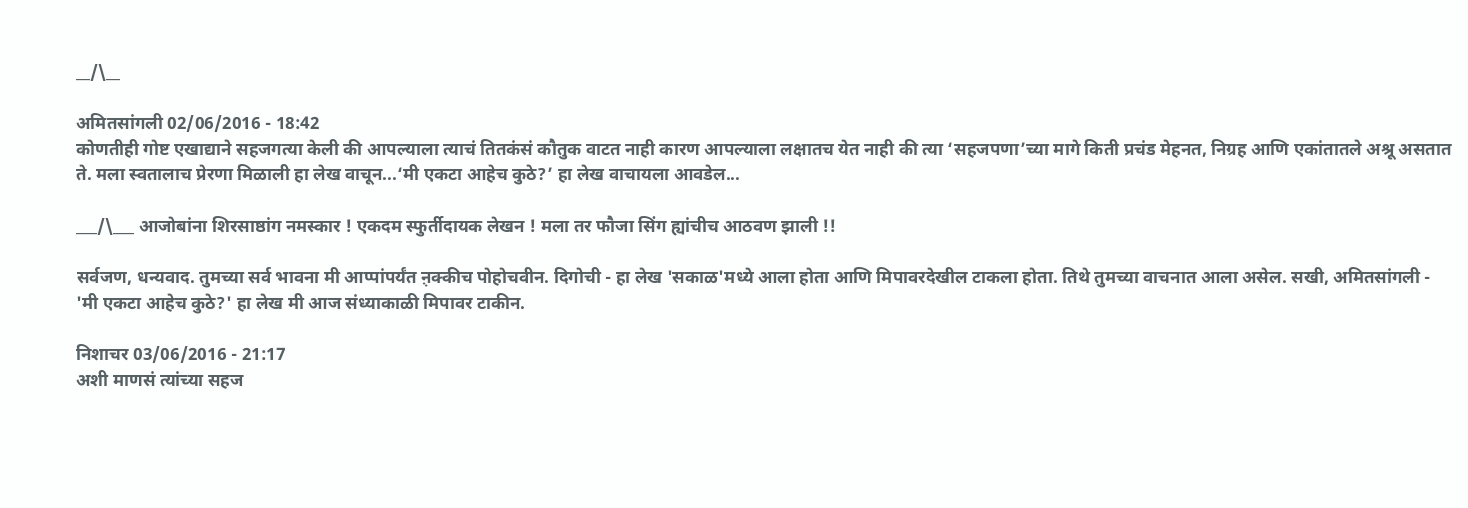__/\__

अमितसांगली 02/06/2016 - 18:42
कोणतीही गोष्ट एखाद्याने सहजगत्या केली की आपल्याला त्याचं तितकंसं कौतुक वाटत नाही कारण आपल्याला लक्षातच येत नाही की त्या ‘सहजपणा’च्या मागे किती प्रचंड मेहनत, निग्रह आणि एकांतातले अश्रू असतात ते. मला स्वतालाच प्रेरणा मिळाली हा लेख वाचून...‘मी एकटा आहेच कुठे?’ हा लेख वाचायला आवडेल...

___/\___ आजोबांना शिरसाष्ठांग नमस्कार ! एकदम स्फुर्तीदायक लेखन ! मला तर फौजा सिंग ह्यांचीच आठवण झाली !!

सर्वजण, धन्यवाद. तुमच्या सर्व भावना मी आप्पांपर्यंत ऩ़क्कीच पोहोचवीन. दिगोची - हा लेख 'सकाळ'मध्ये आला होता आणि मिपावरदेखील टाकला होता. तिथे तुमच्या वाचनात आला असेल. सखी, अमितसांगली - 'मी एकटा आहेच कुठे?' हा लेख मी आज संध्याकाळी मिपावर टाकीन.

निशाचर 03/06/2016 - 21:17
अशी माणसं त्यांच्या सहज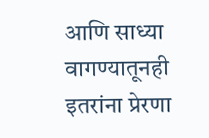आणि साध्या वागण्यातूनही इतरांना प्रेरणा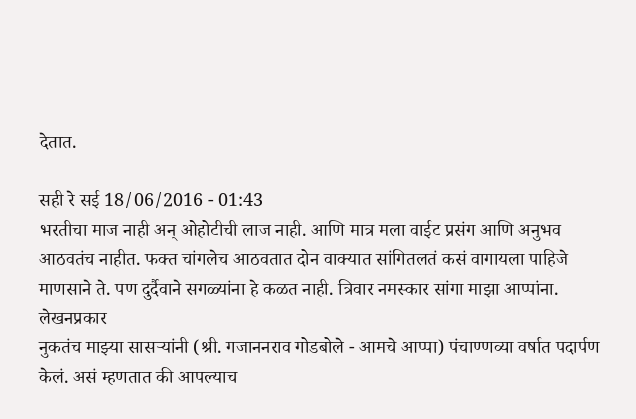देतात.

सही रे सई 18/06/2016 - 01:43
भरतीचा माज नाही अन् ओहोटीची लाज नाही. आणि मात्र मला वाईट प्रसंग आणि अनुभव आठवतंच नाहीत. फक्त चांगलेच आठवतात दोन वाक्यात सांगितलतं कसं वागायला पाहिजे माणसाने ते. पण दुर्दैवाने सगळ्यांना हे कळत नाही. त्रिवार नमस्कार सांगा माझा आप्पांना.
लेखनप्रकार
नुकतंच माझ्या सासर्‍यांनी (श्री. गजाननराव गोडबोले - आमचे आप्पा) पंचाण्णव्या वर्षात पदार्पण केलं. असं म्हणतात की आपल्याच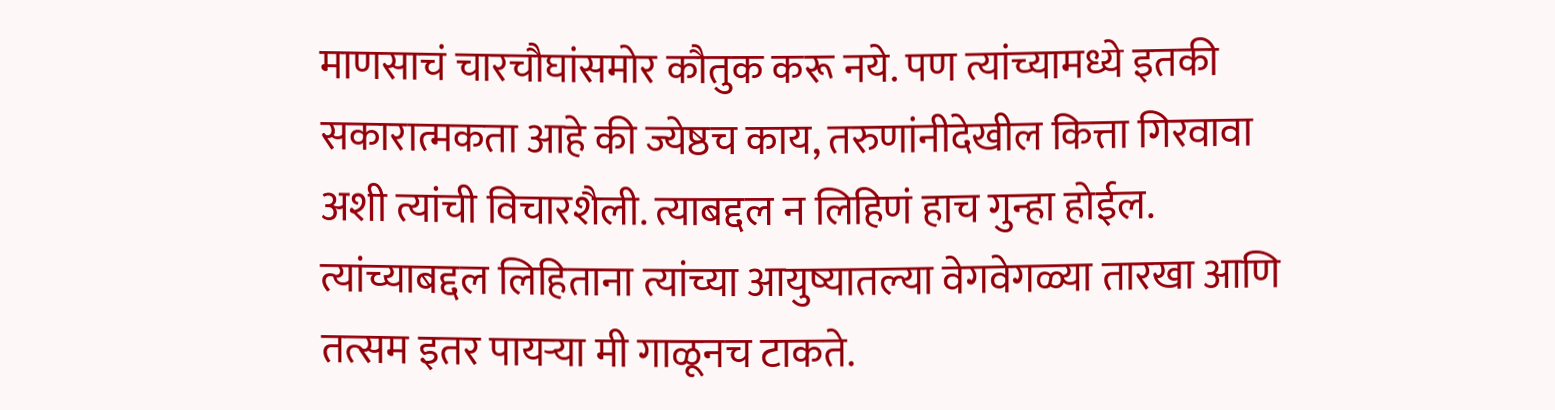माणसाचं चारचौघांसमोर कौतुक करू नये. पण त्यांच्यामध्ये इतकी सकारात्मकता आहे की ज्येष्ठच काय, तरुणांनीदेखील कित्ता गिरवावा अशी त्यांची विचारशैली. त्याबद्दल न लिहिणं हाच गुन्हा होईल. त्यांच्याबद्दल लिहिताना त्यांच्या आयुष्यातल्या वेगवेगळ्या तारखा आणि तत्सम इतर पायर्‍या मी गाळूनच टाकते.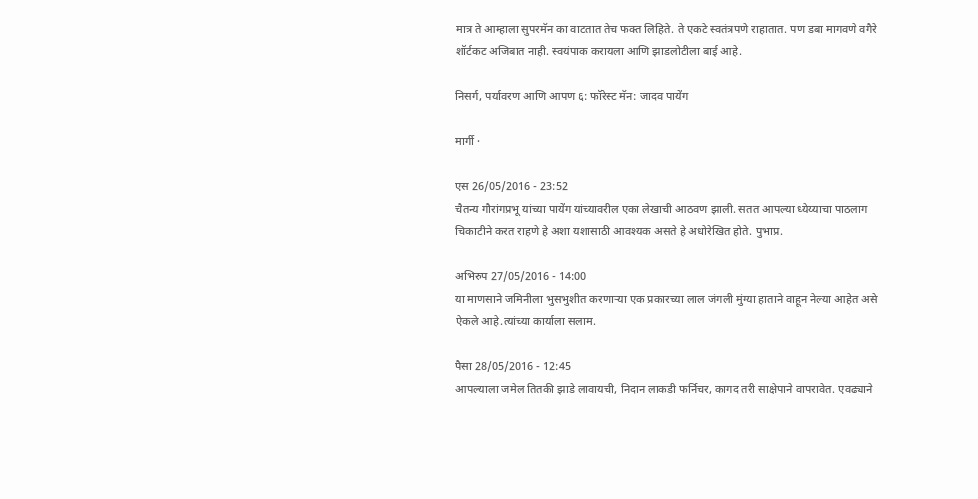मात्र ते आम्हाला सुपरमॅन का वाटतात तेच फक्त लिहिते. ते एकटे स्वतंत्रपणे राहातात. पण डबा मागवणे वगैरे शॉर्टकट अजिबात नाही. स्वयंपाक करायला आणि झाडलोटीला बाई आहे.

निसर्ग, पर्यावरण आणि आपण ६: फॉरेस्ट मॅन: जादव पायेंग

मार्गी ·

एस 26/05/2016 - 23:52
चैतन्य गौरांगप्रभू यांच्या पायेंग यांच्यावरील एका लेखाची आठवण झाली. सतत आपल्या ध्येय्याचा पाठलाग चिकाटीने करत राहणे हे अशा यशासाठी आवश्यक असते हे अधोरेखित होते. पुभाप्र.

अभिरुप 27/05/2016 - 14:00
या माणसाने जमिनीला भुसभुशीत करणार्‍या एक प्रकारच्या लाल जंगली मुंग्या हाताने वाहून नेल्या आहेत असे ऐकले आहे.त्यांच्या कार्याला सलाम.

पैसा 28/05/2016 - 12:45
आपल्याला जमेल तितकी झाडे लावायची, निदान लाकडी फर्निचर, कागद तरी साक्षेपाने वापरावेत. एवढ्याने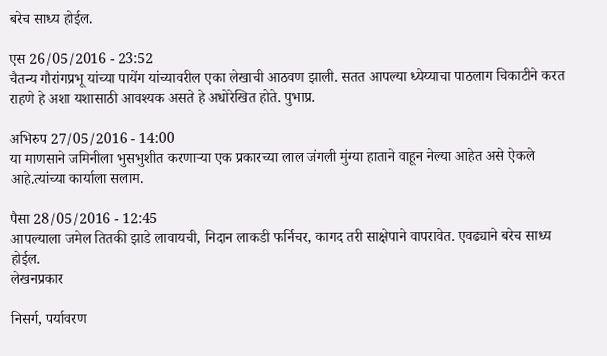बरेच साध्य होईल.

एस 26/05/2016 - 23:52
चैतन्य गौरांगप्रभू यांच्या पायेंग यांच्यावरील एका लेखाची आठवण झाली. सतत आपल्या ध्येय्याचा पाठलाग चिकाटीने करत राहणे हे अशा यशासाठी आवश्यक असते हे अधोरेखित होते. पुभाप्र.

अभिरुप 27/05/2016 - 14:00
या माणसाने जमिनीला भुसभुशीत करणार्‍या एक प्रकारच्या लाल जंगली मुंग्या हाताने वाहून नेल्या आहेत असे ऐकले आहे.त्यांच्या कार्याला सलाम.

पैसा 28/05/2016 - 12:45
आपल्याला जमेल तितकी झाडे लावायची, निदान लाकडी फर्निचर, कागद तरी साक्षेपाने वापरावेत. एवढ्याने बरेच साध्य होईल.
लेखनप्रकार

निसर्ग, पर्यावरण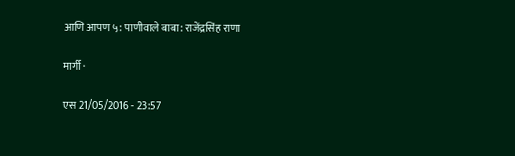आणि आपण ५: पाणीवाले बाबा: राजेंद्रसिंह राणा

मार्गी ·

एस 21/05/2016 - 23:57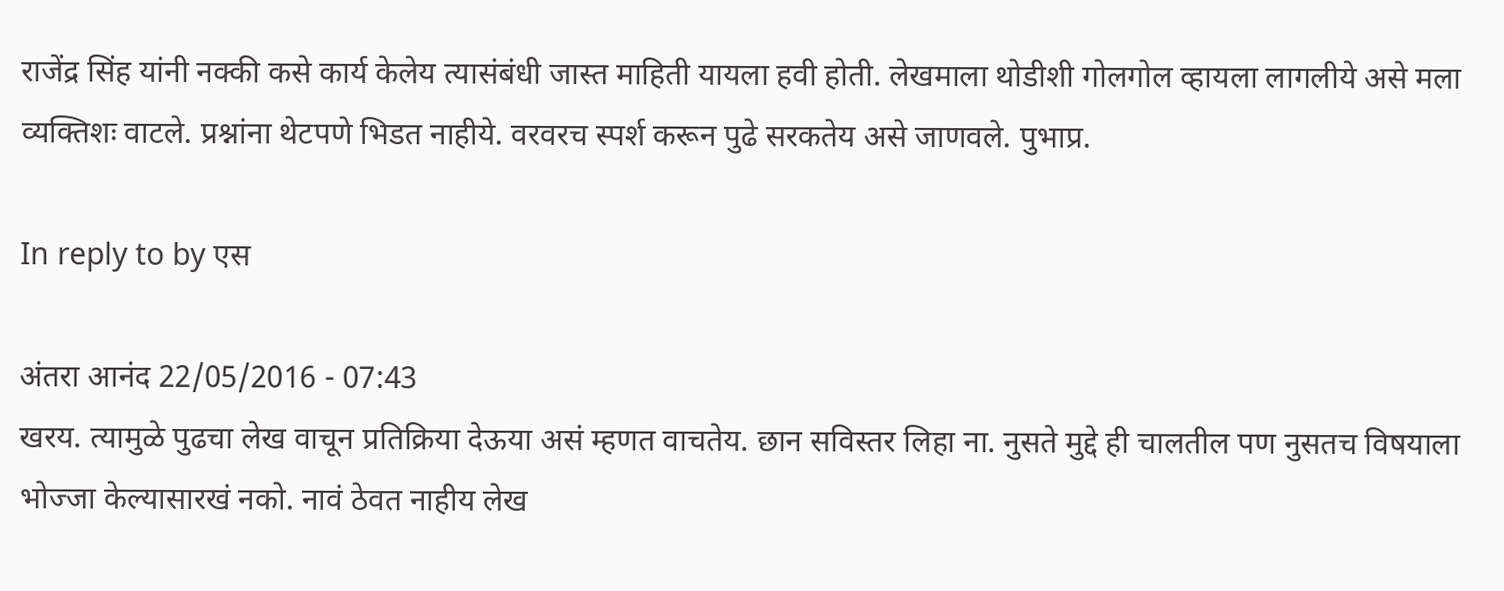राजेंद्र सिंह यांनी नक्की कसे कार्य केलेय त्यासंबंधी जास्त माहिती यायला हवी होती. लेखमाला थोडीशी गोलगोल व्हायला लागलीये असे मला व्यक्तिशः वाटले. प्रश्नांना थेटपणे भिडत नाहीये. वरवरच स्पर्श करून पुढे सरकतेय असे जाणवले. पुभाप्र.

In reply to by एस

अंतरा आनंद 22/05/2016 - 07:43
खरय. त्यामुळे पुढचा लेख वाचून प्रतिक्रिया देऊया असं म्हणत वाचतेय. छान सविस्तर लिहा ना. नुसते मुद्दे ही चालतील पण नुसतच विषयाला भोज्जा केल्यासारखं नको. नावं ठेवत नाहीय लेख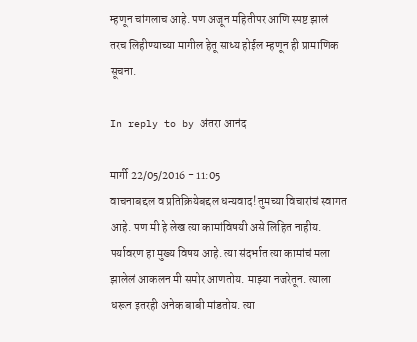म्हणून चांगलाच आहे. पण अजून महितीपर आणि स्पष्ट झालं तरच लिहीण्याच्या मागील हेतू साध्य होईल म्हणून ही प्रामाणिक सूचना.

In reply to by अंतरा आनंद

मार्गी 22/05/2016 - 11:05
वाचनाबद्दल व प्रतिक्रियेबद्दल धन्यवाद! तुमच्या विचारांचं स्वागत आहे. पण मी हे लेख त्या कामांविषयी असे लिहित नाहीय. पर्यावरण हा मुख्य विषय आहे. त्या संदर्भात त्या कामांचं मला झालेलं आकलन मी समोर आणतोय. माझ्या नजरेतून. त्याला धरून इतरही अनेक बाबी मांडतोय. त्या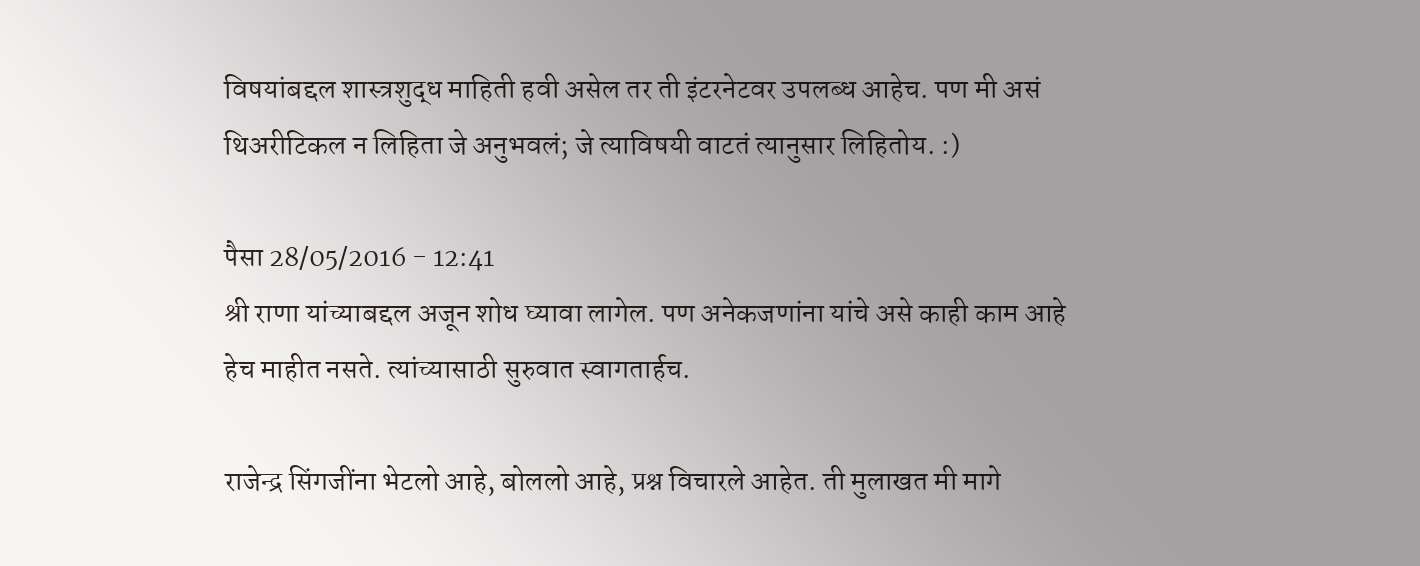विषयांबद्दल शास्त्रशुद्ध माहिती हवी असेल तर ती इंटरनेटवर उपलब्ध आहेच. पण मी असं थिअरीटिकल न लिहिता जे अनुभवलं; जे त्याविषयी वाटतं त्यानुसार लिहितोय. :)

पैसा 28/05/2016 - 12:41
श्री राणा यांच्याबद्दल अजून शोध घ्यावा लागेल. पण अनेकजणांना यांचे असे काही काम आहे हेच माहीत नसते. त्यांच्यासाठी सुरुवात स्वागतार्हच.

राजेन्द्र सिंगजींना भेटलो आहे, बोललो आहे, प्रश्न विचारले आहेत. ती मुलाखत मी मागे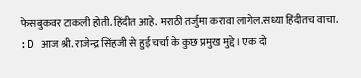फेसबुकवर टाकली होती. हिंदीत आहे. मराठी तर्जुमा करावा लागेल.सध्या हिंदीतच वाचा. :D आज श्री. राजेन्द्र सिंहजी से हुई चर्चा के कुछ प्रमुख मुद्दे। एक दो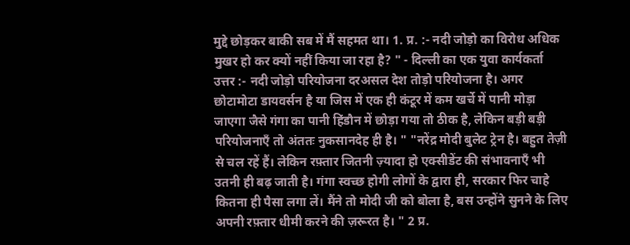मुद्दे छोड़कर बाकी सब में मैं सहमत था। 1. प्र. :- नदी जोड़ो का विरोध अधिक मुखर हो कर क्यों नहीं किया जा रहा है? " - दिल्ली का एक युवा कार्यकर्ता उत्तर :- नदी जोड़ो परियोजना दरअसल देश तोड़ो परियोजना है। अगर छोटामोटा डायवर्सन है या जिस में एक ही कंटूर में कम खर्चे में पानी मोड़ा जाएगा जैसे गंगा का पानी हिंडौन में छोड़ा गया तो ठीक है, लेकिन बड़ी बड़ी परियोजनाएँ तो अंततः नुकसानदेह ही है। " "नरेंद्र मोदी बुलेट ट्रेन है। बहुत तेज़ी से चल रहें हैं। लेकिन रफ़्तार जितनी ज़्यादा हो एक्सीडेंट की संभावनाएँ भी उतनी ही बढ़ जाती है। गंगा स्वच्छ होगी लोगों के द्वारा ही, सरकार फिर चाहे कितना ही पैसा लगा लें। मैंने तो मोदी जी को बोला है, बस उन्होंने सुनने के लिए अपनी रफ़्तार धीमी करने की ज़रूरत है। " 2 प्र.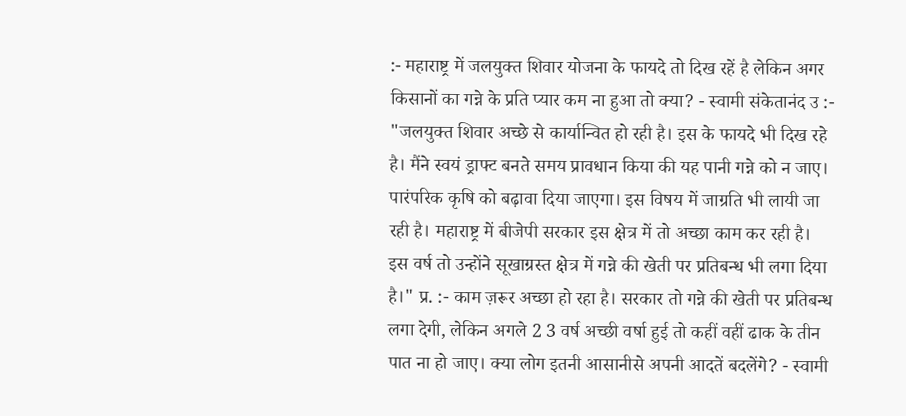:- महाराष्ट्र में जलयुक्त शिवार योजना के फायदे तो दिख रहें है लेकिन अगर किसानों का गन्ने के प्रति प्यार कम ना हुआ तो क्या? - स्वामी संकेतानंद उ :- "जलयुक्त शिवार अच्छे से कार्यान्वित हो रही है। इस के फायदे भी दिख रहे है। मैंने स्वयं ड्राफ्ट बनते समय प्रावधान किया की यह पानी गन्ने को न जाए। पारंपरिक कृषि को बढ़ावा दिया जाएगा। इस विषय में जाग्रति भी लायी जा रही है। महाराष्ट्र में बीजेपी सरकार इस क्षेत्र में तो अच्छा काम कर रही है। इस वर्ष तो उन्होंने सूखाग्रस्त क्षेत्र में गन्ने की खेती पर प्रतिबन्ध भी लगा दिया है।" प्र. :- काम ज़रूर अच्छा हो रहा है। सरकार तो गन्ने की खेती पर प्रतिबन्ध लगा देगी, लेकिन अगले 2 3 वर्ष अच्छी वर्षा हुई तो कहीं वहीं ढाक के तीन पात ना हो जाए। क्या लोग इतनी आसानीसे अपनी आदतें बदलेंगे? - स्वामी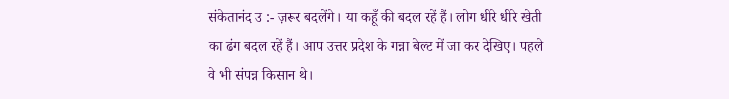संकेतानंद उ :- ज़रूर बदलेंगे। या कहूँ की बदल रहें हैं। लोग धीरे धीरे खेती का ढंग बदल रहें हैं। आप उत्तर प्रदेश के गन्ना बेल्ट में जा कर देखिए। पहले वे भी संपन्न किसान थे।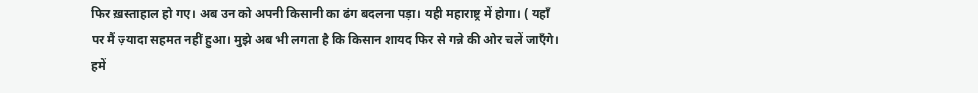फिर ख़स्ताहाल हो गए। अब उन को अपनी किसानी का ढंग बदलना पड़ा। यही महाराष्ट्र में होगा। ( यहाँ पर मैं ज़्यादा सहमत नहीं हुआ। मुझे अब भी लगता है कि किसान शायद फिर से गन्ने की ओर चलें जाएँगे। हमें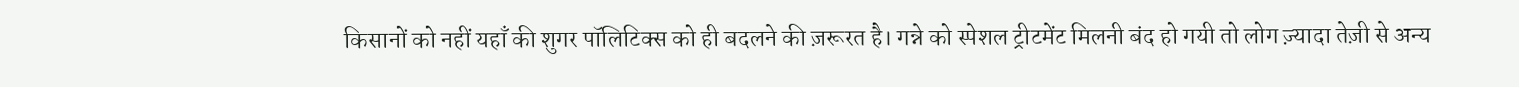किसानों को नहीं यहाँ की शुगर पॉलिटिक्स को ही बदलने की ज़रूरत है। गन्ने को स्पेशल ट्रीटमेंट मिलनी बंद हो गयी तो लोग ज़्यादा तेज़ी से अन्य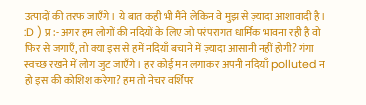उत्पादों की तरफ जाएँगे। ये बात कही भी मैंने लेकिन वे मुझ से ज़्यादा आशावादी है। :D ) प्र :- अगर हम लोगों की नदियों के लिए जो परंपरागत धार्मिक भावना रही है वो फिर से जगाएँ, तो क्या इस से हमें नदियाँ बचाने में ज़्यादा आसानी नहीं होगी? गंगा स्वच्छ रखने में लोग जुट जाएँगे। हर कोई मन लगाकर अपनी नदियाँ polluted न हो इस की कोशिश करेगा? हम तो नेचर वर्शिपर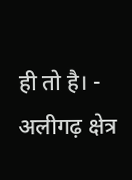ही तो है। - अलीगढ़ क्षेत्र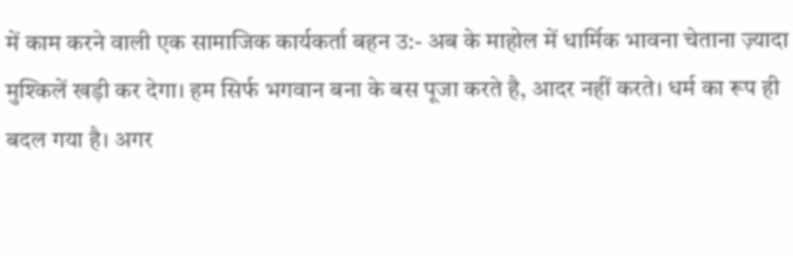में काम करने वाली एक सामाजिक कार्यकर्ता बहन उ:- अब के माहोल में धार्मिक भावना चेताना ज़्यादा मुश्किलें खड़ी कर देगा। हम सिर्फ भगवान बना के बस पूजा करते है, आदर नहीं करते। धर्म का रूप ही बदल गया है। अगर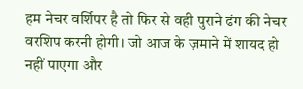हम नेचर वर्शिपर है तो फिर से वही पुराने ढंग की नेचर वरशिप करनी होगी। जो आज के ज़माने में शायद हो नहीं पाएगा और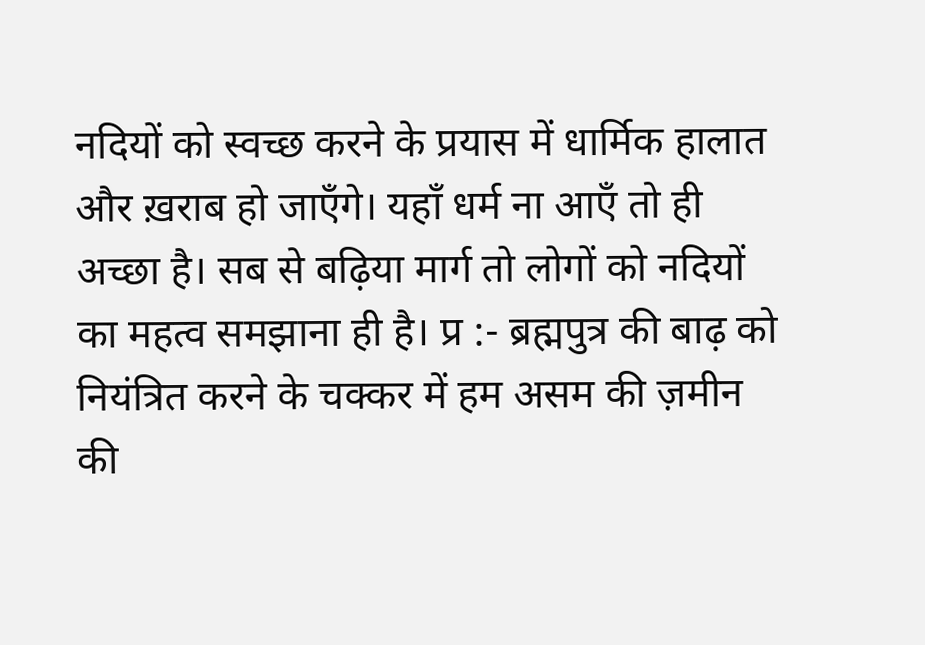नदियों को स्वच्छ करने के प्रयास में धार्मिक हालात और ख़राब हो जाएँगे। यहाँ धर्म ना आएँ तो ही अच्छा है। सब से बढ़िया मार्ग तो लोगों को नदियों का महत्व समझाना ही है। प्र :- ब्रह्मपुत्र की बाढ़ को नियंत्रित करने के चक्कर में हम असम की ज़मीन की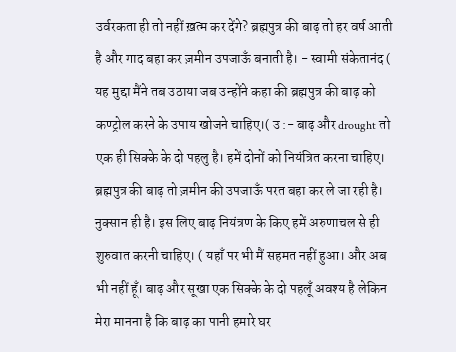उर्वरकता ही तो नहीं ख़त्म कर देंगे? ब्रह्मपुत्र की बाढ़ तो हर वर्ष आती है और गाद बहा कर ज़मीन उपजाऊँ बनाती है। - स्वामी संकेतानंद ( यह मुद्दा मैंने तब उठाया जब उन्होंने कहा की ब्रह्मपुत्र की बाढ़ को कण्ट्रोल करने के उपाय खोजने चाहिए।( उ :- बाढ़ और drought तो एक ही सिक्के के दो पहलु है। हमें दोनों को नियंत्रित करना चाहिए। ब्रह्मपुत्र की बाढ़ तो ज़मीन की उपजाऊँ परत बहा कर ले जा रही है। नुक्सान ही है। इस लिए बाढ़ नियंत्रण के किए हमें अरुणाचल से ही शुरुवात करनी चाहिए। ( यहाँ पर भी मैं सहमत नहीं हुआ। और अब भी नहीं हूँ। बाढ़ और सूखा एक सिक्के के दो पहलूँ अवश्य है लेकिन मेरा मानना है कि बाढ़ का पानी हमारे घर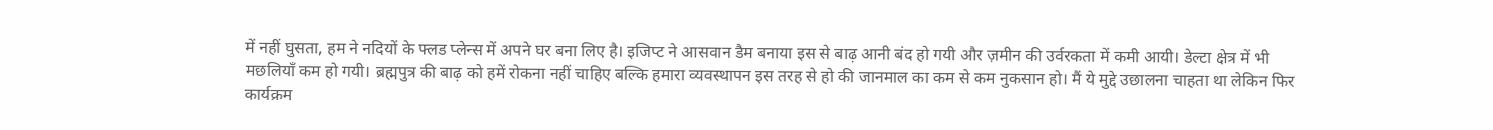में नहीं घुसता, हम ने नदियों के फ्लड प्लेन्स में अपने घर बना लिए है। इजिप्ट ने आसवान डैम बनाया इस से बाढ़ आनी बंद हो गयी और ज़मीन की उर्वरकता में कमी आयी। डेल्टा क्षेत्र में भी मछलियाँ कम हो गयी। ब्रह्मपुत्र की बाढ़ को हमें रोकना नहीं चाहिए बल्कि हमारा व्यवस्थापन इस तरह से हो की जानमाल का कम से कम नुकसान हो। मैं ये मुद्दे उछालना चाहता था लेकिन फिर कार्यक्रम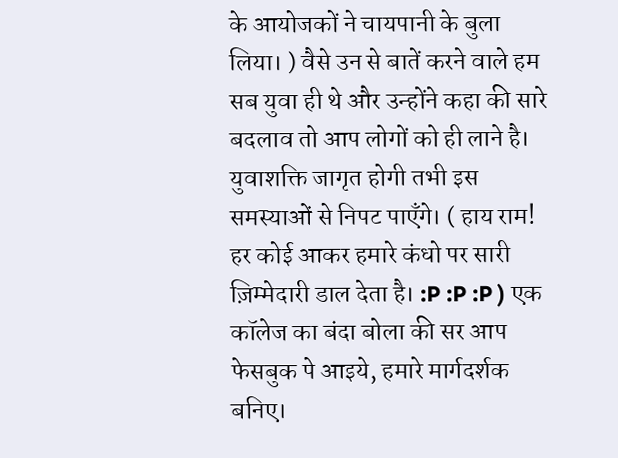के आयोजकों ने चायपानी के बुला लिया। ) वैसे उन से बातें करने वाले हम सब युवा ही थे और उन्होंने कहा की सारे बदलाव तो आप लोगों को ही लाने है। युवाशक्ति जागृत होगी तभी इस समस्याओं से निपट पाएँगे। ( हाय राम! हर कोई आकर हमारे कंधो पर सारी ज़िम्मेदारी डाल देता है। :P :P :P ) एक कॉलेज का बंदा बोला की सर आप फेसबुक पे आइये, हमारे मार्गदर्शक बनिए।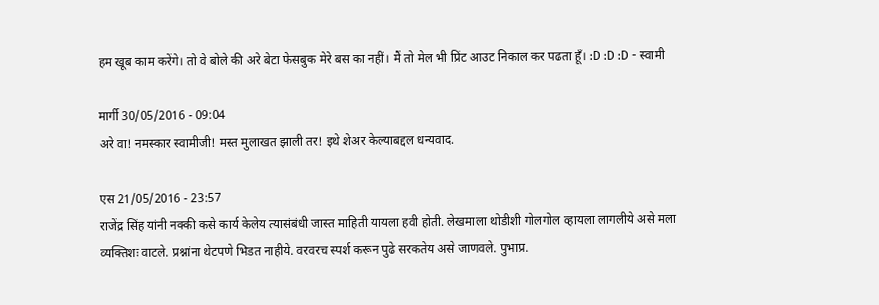हम खूब काम करेंगे। तो वे बोले की अरे बेटा फेसबुक मेरे बस का नहीं। मैं तो मेल भी प्रिंट आउट निकाल कर पढता हूँ। :D :D :D - स्वामी

मार्गी 30/05/2016 - 09:04
अरे वा! नमस्कार स्वामीजी! मस्त मुलाखत झाली तर! इथे शेअर केल्याबद्दल धन्यवाद.

एस 21/05/2016 - 23:57
राजेंद्र सिंह यांनी नक्की कसे कार्य केलेय त्यासंबंधी जास्त माहिती यायला हवी होती. लेखमाला थोडीशी गोलगोल व्हायला लागलीये असे मला व्यक्तिशः वाटले. प्रश्नांना थेटपणे भिडत नाहीये. वरवरच स्पर्श करून पुढे सरकतेय असे जाणवले. पुभाप्र.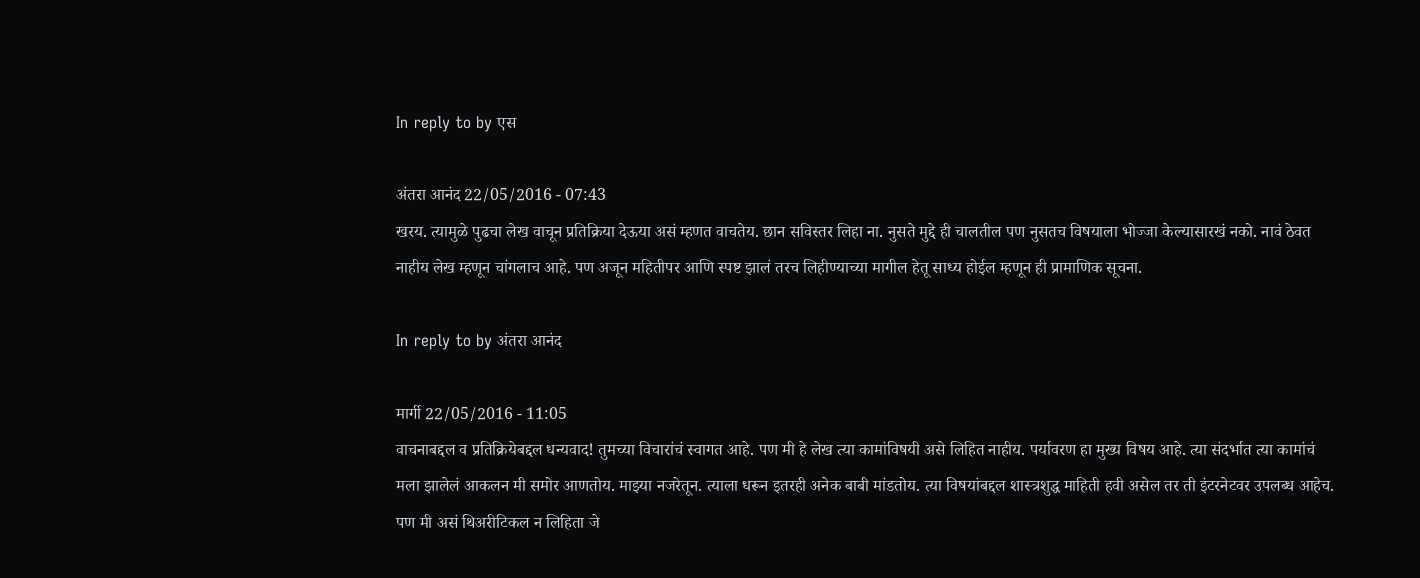In reply to by एस

अंतरा आनंद 22/05/2016 - 07:43
खरय. त्यामुळे पुढचा लेख वाचून प्रतिक्रिया देऊया असं म्हणत वाचतेय. छान सविस्तर लिहा ना. नुसते मुद्दे ही चालतील पण नुसतच विषयाला भोज्जा केल्यासारखं नको. नावं ठेवत नाहीय लेख म्हणून चांगलाच आहे. पण अजून महितीपर आणि स्पष्ट झालं तरच लिहीण्याच्या मागील हेतू साध्य होईल म्हणून ही प्रामाणिक सूचना.

In reply to by अंतरा आनंद

मार्गी 22/05/2016 - 11:05
वाचनाबद्दल व प्रतिक्रियेबद्दल धन्यवाद! तुमच्या विचारांचं स्वागत आहे. पण मी हे लेख त्या कामांविषयी असे लिहित नाहीय. पर्यावरण हा मुख्य विषय आहे. त्या संदर्भात त्या कामांचं मला झालेलं आकलन मी समोर आणतोय. माझ्या नजरेतून. त्याला धरून इतरही अनेक बाबी मांडतोय. त्या विषयांबद्दल शास्त्रशुद्ध माहिती हवी असेल तर ती इंटरनेटवर उपलब्ध आहेच. पण मी असं थिअरीटिकल न लिहिता जे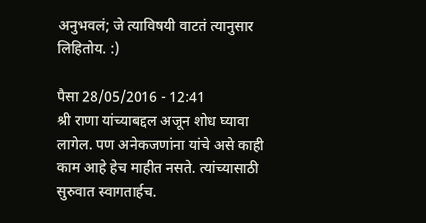अनुभवलं; जे त्याविषयी वाटतं त्यानुसार लिहितोय. :)

पैसा 28/05/2016 - 12:41
श्री राणा यांच्याबद्दल अजून शोध घ्यावा लागेल. पण अनेकजणांना यांचे असे काही काम आहे हेच माहीत नसते. त्यांच्यासाठी सुरुवात स्वागतार्हच.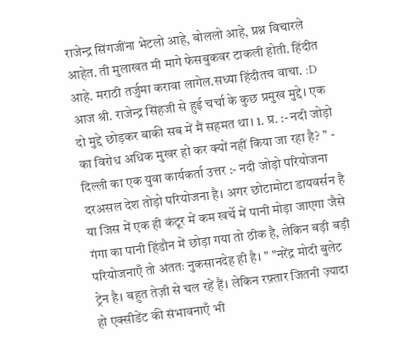राजेन्द्र सिंगजींना भेटलो आहे, बोललो आहे, प्रश्न विचारले आहेत. ती मुलाखत मी मागे फेसबुकवर टाकली होती. हिंदीत आहे. मराठी तर्जुमा करावा लागेल.सध्या हिंदीतच वाचा. :D आज श्री. राजेन्द्र सिंहजी से हुई चर्चा के कुछ प्रमुख मुद्दे। एक दो मुद्दे छोड़कर बाकी सब में मैं सहमत था। 1. प्र. :- नदी जोड़ो का विरोध अधिक मुखर हो कर क्यों नहीं किया जा रहा है? " - दिल्ली का एक युवा कार्यकर्ता उत्तर :- नदी जोड़ो परियोजना दरअसल देश तोड़ो परियोजना है। अगर छोटामोटा डायवर्सन है या जिस में एक ही कंटूर में कम खर्चे में पानी मोड़ा जाएगा जैसे गंगा का पानी हिंडौन में छोड़ा गया तो ठीक है, लेकिन बड़ी बड़ी परियोजनाएँ तो अंततः नुकसानदेह ही है। " "नरेंद्र मोदी बुलेट ट्रेन है। बहुत तेज़ी से चल रहें हैं। लेकिन रफ़्तार जितनी ज़्यादा हो एक्सीडेंट की संभावनाएँ भी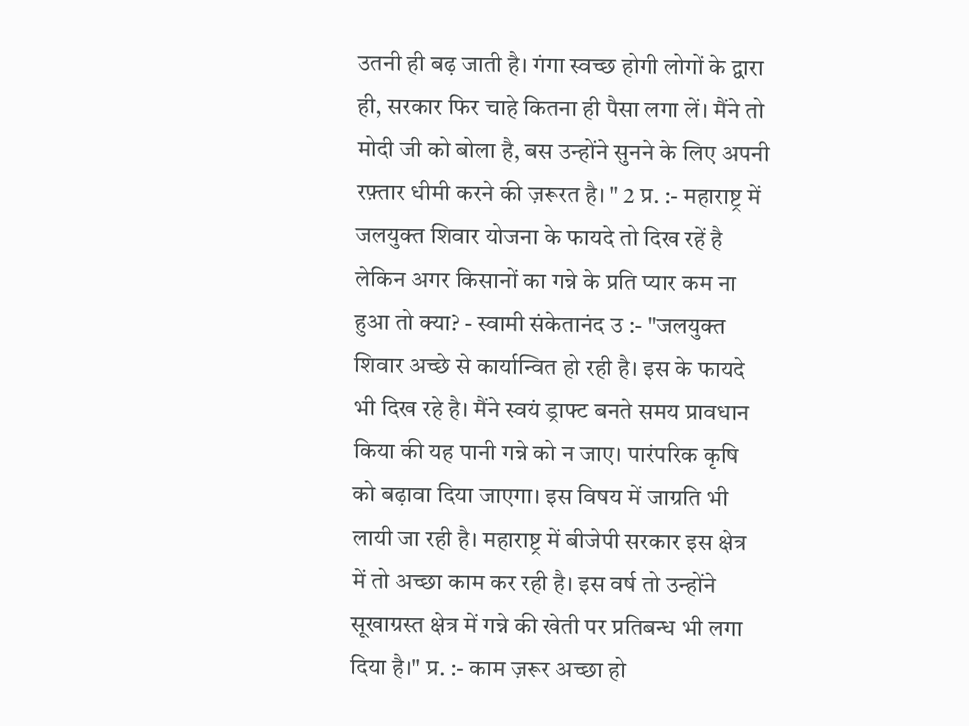उतनी ही बढ़ जाती है। गंगा स्वच्छ होगी लोगों के द्वारा ही, सरकार फिर चाहे कितना ही पैसा लगा लें। मैंने तो मोदी जी को बोला है, बस उन्होंने सुनने के लिए अपनी रफ़्तार धीमी करने की ज़रूरत है। " 2 प्र. :- महाराष्ट्र में जलयुक्त शिवार योजना के फायदे तो दिख रहें है लेकिन अगर किसानों का गन्ने के प्रति प्यार कम ना हुआ तो क्या? - स्वामी संकेतानंद उ :- "जलयुक्त शिवार अच्छे से कार्यान्वित हो रही है। इस के फायदे भी दिख रहे है। मैंने स्वयं ड्राफ्ट बनते समय प्रावधान किया की यह पानी गन्ने को न जाए। पारंपरिक कृषि को बढ़ावा दिया जाएगा। इस विषय में जाग्रति भी लायी जा रही है। महाराष्ट्र में बीजेपी सरकार इस क्षेत्र में तो अच्छा काम कर रही है। इस वर्ष तो उन्होंने सूखाग्रस्त क्षेत्र में गन्ने की खेती पर प्रतिबन्ध भी लगा दिया है।" प्र. :- काम ज़रूर अच्छा हो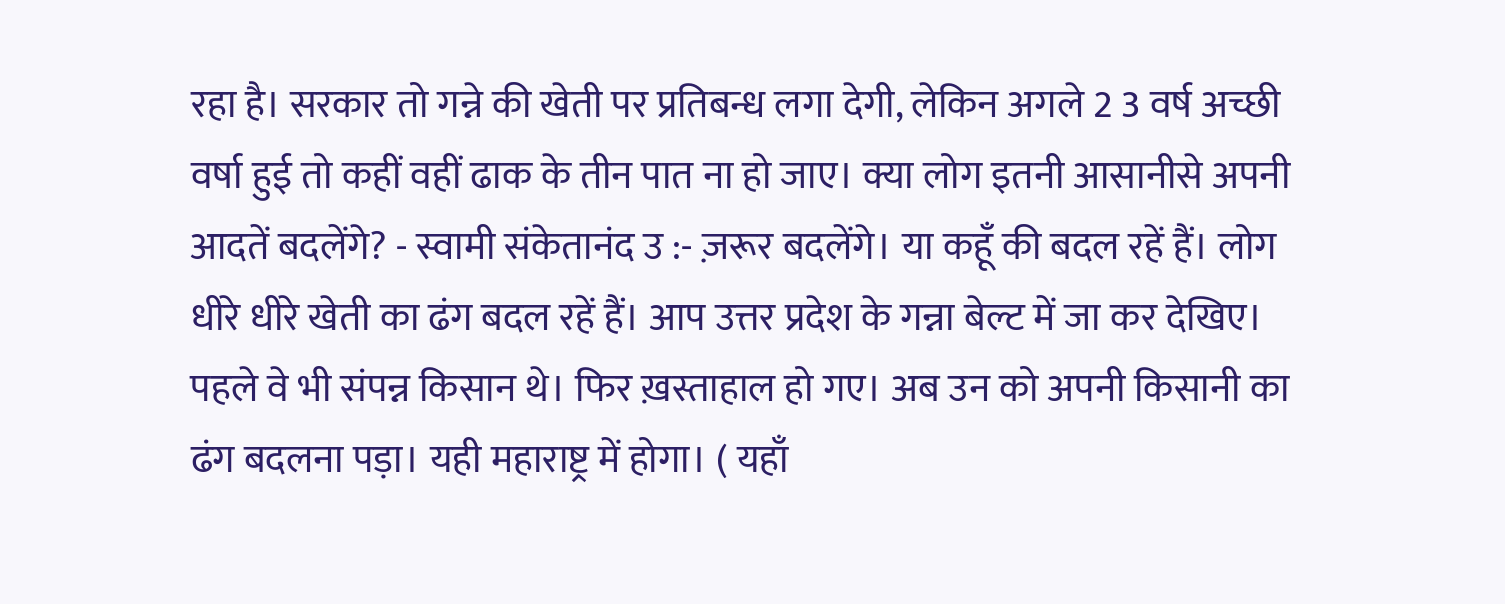रहा है। सरकार तो गन्ने की खेती पर प्रतिबन्ध लगा देगी, लेकिन अगले 2 3 वर्ष अच्छी वर्षा हुई तो कहीं वहीं ढाक के तीन पात ना हो जाए। क्या लोग इतनी आसानीसे अपनी आदतें बदलेंगे? - स्वामी संकेतानंद उ :- ज़रूर बदलेंगे। या कहूँ की बदल रहें हैं। लोग धीरे धीरे खेती का ढंग बदल रहें हैं। आप उत्तर प्रदेश के गन्ना बेल्ट में जा कर देखिए। पहले वे भी संपन्न किसान थे। फिर ख़स्ताहाल हो गए। अब उन को अपनी किसानी का ढंग बदलना पड़ा। यही महाराष्ट्र में होगा। ( यहाँ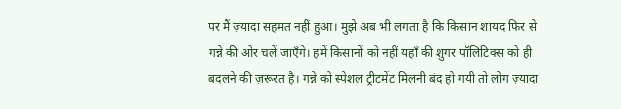पर मैं ज़्यादा सहमत नहीं हुआ। मुझे अब भी लगता है कि किसान शायद फिर से गन्ने की ओर चलें जाएँगे। हमें किसानों को नहीं यहाँ की शुगर पॉलिटिक्स को ही बदलने की ज़रूरत है। गन्ने को स्पेशल ट्रीटमेंट मिलनी बंद हो गयी तो लोग ज़्यादा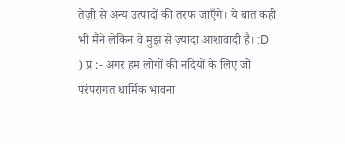तेज़ी से अन्य उत्पादों की तरफ जाएँगे। ये बात कही भी मैंने लेकिन वे मुझ से ज़्यादा आशावादी है। :D ) प्र :- अगर हम लोगों की नदियों के लिए जो परंपरागत धार्मिक भावना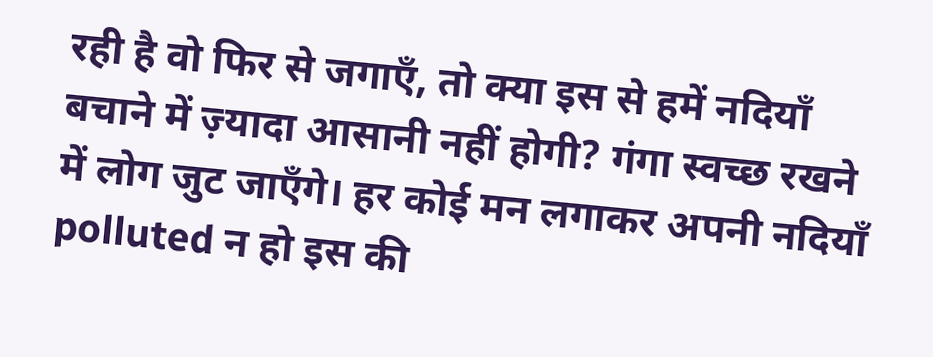रही है वो फिर से जगाएँ, तो क्या इस से हमें नदियाँ बचाने में ज़्यादा आसानी नहीं होगी? गंगा स्वच्छ रखने में लोग जुट जाएँगे। हर कोई मन लगाकर अपनी नदियाँ polluted न हो इस की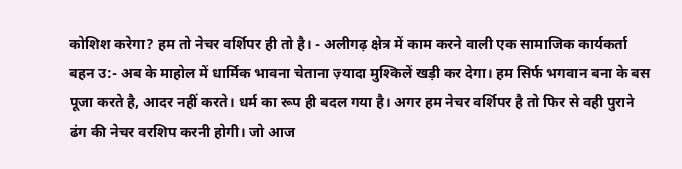कोशिश करेगा? हम तो नेचर वर्शिपर ही तो है। - अलीगढ़ क्षेत्र में काम करने वाली एक सामाजिक कार्यकर्ता बहन उ:- अब के माहोल में धार्मिक भावना चेताना ज़्यादा मुश्किलें खड़ी कर देगा। हम सिर्फ भगवान बना के बस पूजा करते है, आदर नहीं करते। धर्म का रूप ही बदल गया है। अगर हम नेचर वर्शिपर है तो फिर से वही पुराने ढंग की नेचर वरशिप करनी होगी। जो आज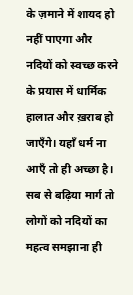के ज़माने में शायद हो नहीं पाएगा और नदियों को स्वच्छ करने के प्रयास में धार्मिक हालात और ख़राब हो जाएँगे। यहाँ धर्म ना आएँ तो ही अच्छा है। सब से बढ़िया मार्ग तो लोगों को नदियों का महत्व समझाना ही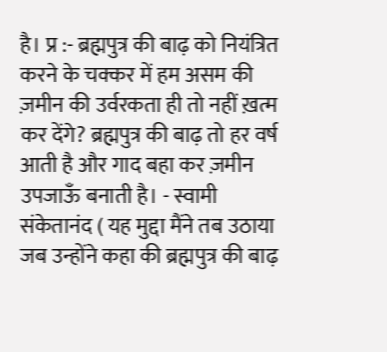है। प्र :- ब्रह्मपुत्र की बाढ़ को नियंत्रित करने के चक्कर में हम असम की ज़मीन की उर्वरकता ही तो नहीं ख़त्म कर देंगे? ब्रह्मपुत्र की बाढ़ तो हर वर्ष आती है और गाद बहा कर ज़मीन उपजाऊँ बनाती है। - स्वामी संकेतानंद ( यह मुद्दा मैंने तब उठाया जब उन्होंने कहा की ब्रह्मपुत्र की बाढ़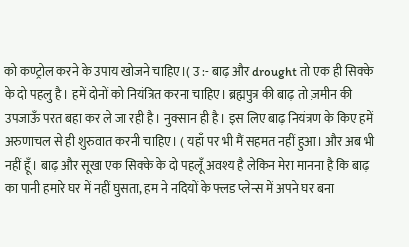को कण्ट्रोल करने के उपाय खोजने चाहिए।( उ :- बाढ़ और drought तो एक ही सिक्के के दो पहलु है। हमें दोनों को नियंत्रित करना चाहिए। ब्रह्मपुत्र की बाढ़ तो ज़मीन की उपजाऊँ परत बहा कर ले जा रही है। नुक्सान ही है। इस लिए बाढ़ नियंत्रण के किए हमें अरुणाचल से ही शुरुवात करनी चाहिए। ( यहाँ पर भी मैं सहमत नहीं हुआ। और अब भी नहीं हूँ। बाढ़ और सूखा एक सिक्के के दो पहलूँ अवश्य है लेकिन मेरा मानना है कि बाढ़ का पानी हमारे घर में नहीं घुसता, हम ने नदियों के फ्लड प्लेन्स में अपने घर बना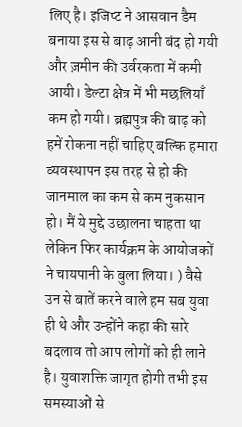लिए है। इजिप्ट ने आसवान डैम बनाया इस से बाढ़ आनी बंद हो गयी और ज़मीन की उर्वरकता में कमी आयी। डेल्टा क्षेत्र में भी मछलियाँ कम हो गयी। ब्रह्मपुत्र की बाढ़ को हमें रोकना नहीं चाहिए बल्कि हमारा व्यवस्थापन इस तरह से हो की जानमाल का कम से कम नुकसान हो। मैं ये मुद्दे उछालना चाहता था लेकिन फिर कार्यक्रम के आयोजकों ने चायपानी के बुला लिया। ) वैसे उन से बातें करने वाले हम सब युवा ही थे और उन्होंने कहा की सारे बदलाव तो आप लोगों को ही लाने है। युवाशक्ति जागृत होगी तभी इस समस्याओं से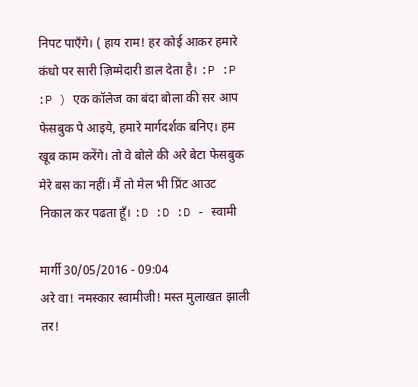निपट पाएँगे। ( हाय राम! हर कोई आकर हमारे कंधो पर सारी ज़िम्मेदारी डाल देता है। :P :P :P ) एक कॉलेज का बंदा बोला की सर आप फेसबुक पे आइये, हमारे मार्गदर्शक बनिए। हम खूब काम करेंगे। तो वे बोले की अरे बेटा फेसबुक मेरे बस का नहीं। मैं तो मेल भी प्रिंट आउट निकाल कर पढता हूँ। :D :D :D - स्वामी

मार्गी 30/05/2016 - 09:04
अरे वा! नमस्कार स्वामीजी! मस्त मुलाखत झाली तर!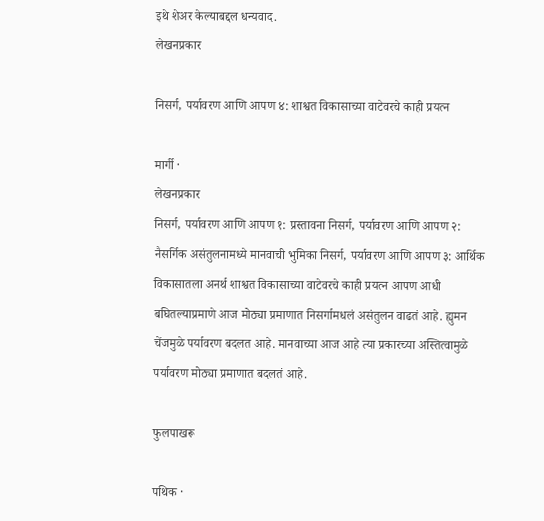इथे शेअर केल्याबद्दल धन्यवाद.
लेखनप्रकार

निसर्ग, पर्यावरण आणि आपण ४: शाश्वत विकासाच्या वाटेवरचे काही प्रयत्न

मार्गी ·
लेखनप्रकार
निसर्ग, पर्यावरण आणि आपण १: प्रस्तावना निसर्ग, पर्यावरण आणि आपण २: नैसर्गिक असंतुलनामध्ये मानवाची भुमिका निसर्ग, पर्यावरण आणि आपण ३: आर्थिक विकासातला अनर्थ शाश्वत विकासाच्या वाटेवरचे काही प्रयत्न आपण आधी बघितल्याप्रमाणे आज मोठ्या प्रमाणात निसर्गामधलं असंतुलन वाढतं आहे. ह्युमन चेंजमुळे पर्यावरण बदलत आहे. मानवाच्या आज आहे त्या प्रकारच्या अस्तित्वामुळे पर्यावरण मोठ्या प्रमाणात बदलतं आहे.

फुलपाखरू

पथिक ·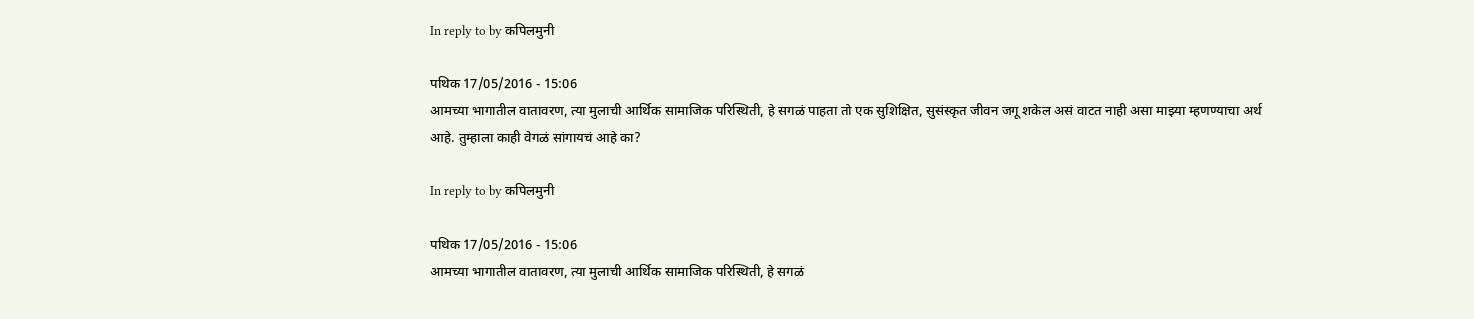In reply to by कपिलमुनी

पथिक 17/05/2016 - 15:06
आमच्या भागातील वातावरण, त्या मुलाची आर्थिक सामाजिक परिस्थिती, हे सगळं पाहता तो एक सुशिक्षित, सुसंस्कृत जीवन जगू शकेल असं वाटत नाही असा माझ्या म्हणण्याचा अर्थ आहे. तुम्हाला काही वेगळं सांगायचं आहे का?

In reply to by कपिलमुनी

पथिक 17/05/2016 - 15:06
आमच्या भागातील वातावरण, त्या मुलाची आर्थिक सामाजिक परिस्थिती, हे सगळं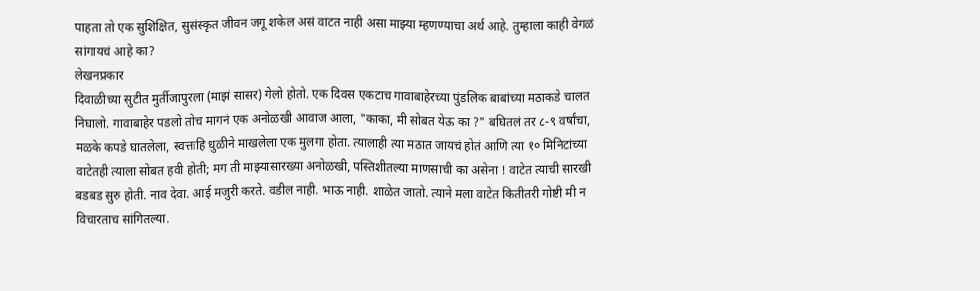पाहता तो एक सुशिक्षित, सुसंस्कृत जीवन जगू शकेल असं वाटत नाही असा माझ्या म्हणण्याचा अर्थ आहे. तुम्हाला काही वेगळं सांगायचं आहे का?
लेखनप्रकार
दिवाळीच्या सुटीत मुर्तीजापुरला (माझं सासर) गेलो होतो. एक दिवस एकटाच गावाबाहेरच्या पुंडलिक बाबांच्या मठाकडे चालत निघालो. गावाबाहेर पडलो तोच मागनं एक अनोळखी आवाज आला, "काका, मी सोबत येऊ का ?" बघितलं तर ८-९ वर्षांचा, मळके कपडे घातलेला, स्वत्तःहि धुळीने माखलेला एक मुलगा होता. त्यालाही त्या मठात जायचं होतं आणि त्या १० मिनिटांच्या वाटेतही त्याला सोबत हवी होती; मग ती माझ्यासारख्या अनोळखी, पस्तिशीतल्या माणसाची का असेना ! वाटेत त्याची सारखी बडबड सुरु होती. नाव देवा. आई मजुरी करते. वडील नाही. भाऊ नाही. शाळेत जातो. त्याने मला वाटेत कितीतरी गोष्टी मी न विचारताच सांगितल्या.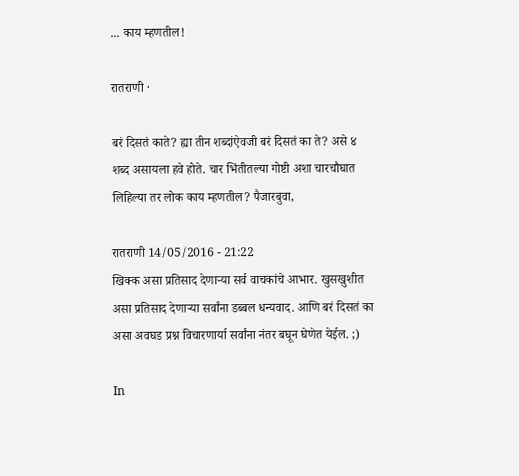... काय म्हणतील!

रातराणी ·

बरं दिसतं काते? ह्या तीन शब्दांऐवजी बरं दिसतं का ते? असे ४ शब्द असायला हवे होते. चार भिंतीतल्या गोष्टी अशा चारचौघात लिहिल्या तर लोक काय म्हणतील? पैजारबुवा,

रातराणी 14/05/2016 - 21:22
खिक्क असा प्रतिसाद देणाऱ्या सर्व वाचकांचे आभार. खुसखुशीत असा प्रतिसाद देणाऱ्या सर्वांना डब्बल धन्यवाद. आणि बरं दिसतं का असा अवघड प्रश्न विचारणार्या सर्वांना नंतर बघून घेणेत येईल. ;)

In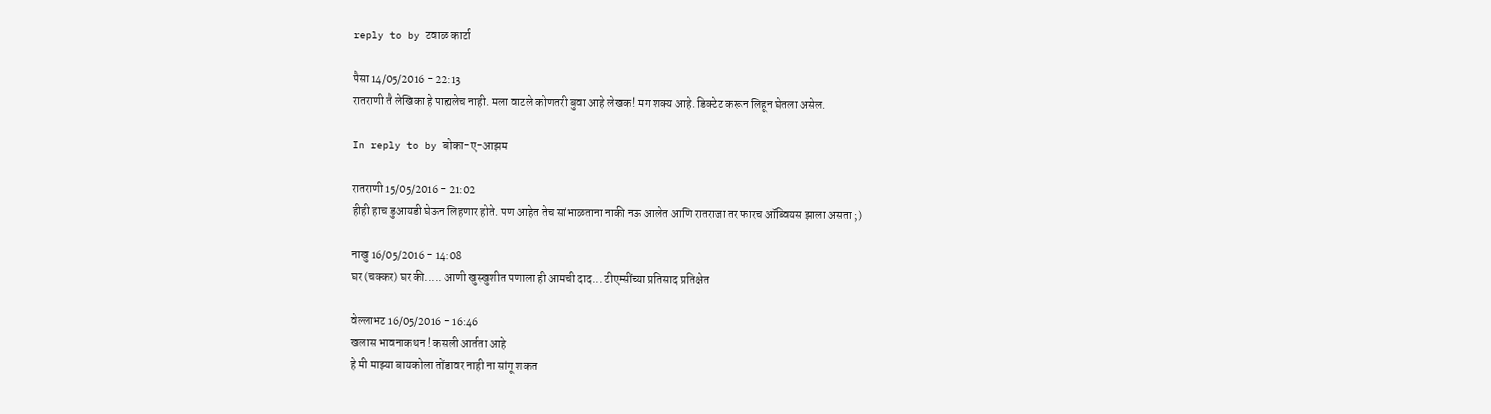reply to by टवाळ कार्टा

पैसा 14/05/2016 - 22:13
रातराणी तै लेखिका हे पाह्यलेच नाही. मला वाटले कोणतरी बुवा आहे लेखक! मग शक्य आहे. डिक्टेट करून लिहून घेतला असेल.

In reply to by बोका-ए-आझम

रातराणी 15/05/2016 - 21:02
हीही हाच डुआयडी घेऊन लिहणार होते. पण आहेत तेच सांभाळताना नाकी नऊ आलेत आणि रातराजा तर फारच ऑब्वियस झाला असता ;)

नाखु 16/05/2016 - 14:08
घर (चक्कर) घर की..... आणी खुस्खुशीत पणाला ही आमची दाद... टीएम्सींच्या प्रतिसाद प्रतिक्षेत

वेल्लाभट 16/05/2016 - 16:46
खलास भावनाकथन ! कसली आर्तता आहे
हे मी माझ्या बायकोला तोंडावर नाही ना सांगू शकत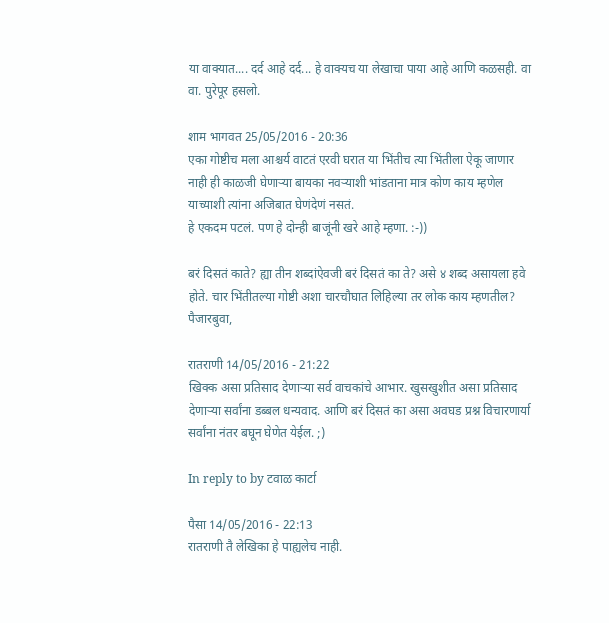या वाक्यात.... दर्द आहे दर्द... हे वाक्यच या लेखाचा पाया आहे आणि कळसही. वा वा. पुरेपूर हसलो.

शाम भागवत 25/05/2016 - 20:36
एका गोष्टीच मला आश्चर्य वाटतं एरवी घरात या भिंतीच त्या भिंतीला ऐकू जाणार नाही ही काळजी घेणाऱ्या बायका नवऱ्याशी भांडताना मात्र कोण काय म्हणेल याच्याशी त्यांना अजिबात घेणंदेणं नसतं.
हे एकदम पटलं. पण हे दोन्ही बाजूंनी खरे आहे म्हणा. :-))

बरं दिसतं काते? ह्या तीन शब्दांऐवजी बरं दिसतं का ते? असे ४ शब्द असायला हवे होते. चार भिंतीतल्या गोष्टी अशा चारचौघात लिहिल्या तर लोक काय म्हणतील? पैजारबुवा,

रातराणी 14/05/2016 - 21:22
खिक्क असा प्रतिसाद देणाऱ्या सर्व वाचकांचे आभार. खुसखुशीत असा प्रतिसाद देणाऱ्या सर्वांना डब्बल धन्यवाद. आणि बरं दिसतं का असा अवघड प्रश्न विचारणार्या सर्वांना नंतर बघून घेणेत येईल. ;)

In reply to by टवाळ कार्टा

पैसा 14/05/2016 - 22:13
रातराणी तै लेखिका हे पाह्यलेच नाही.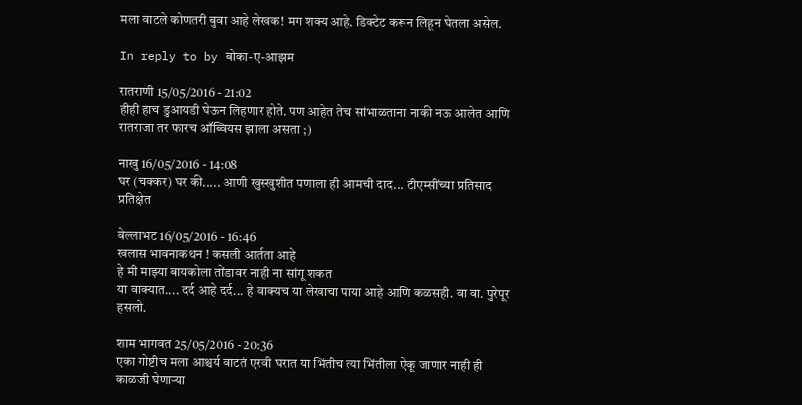मला वाटले कोणतरी बुवा आहे लेखक! मग शक्य आहे. डिक्टेट करून लिहून घेतला असेल.

In reply to by बोका-ए-आझम

रातराणी 15/05/2016 - 21:02
हीही हाच डुआयडी घेऊन लिहणार होते. पण आहेत तेच सांभाळताना नाकी नऊ आलेत आणि रातराजा तर फारच ऑब्वियस झाला असता ;)

नाखु 16/05/2016 - 14:08
घर (चक्कर) घर की..... आणी खुस्खुशीत पणाला ही आमची दाद... टीएम्सींच्या प्रतिसाद प्रतिक्षेत

वेल्लाभट 16/05/2016 - 16:46
खलास भावनाकथन ! कसली आर्तता आहे
हे मी माझ्या बायकोला तोंडावर नाही ना सांगू शकत
या वाक्यात.... दर्द आहे दर्द... हे वाक्यच या लेखाचा पाया आहे आणि कळसही. वा वा. पुरेपूर हसलो.

शाम भागवत 25/05/2016 - 20:36
एका गोष्टीच मला आश्चर्य वाटतं एरवी घरात या भिंतीच त्या भिंतीला ऐकू जाणार नाही ही काळजी घेणाऱ्या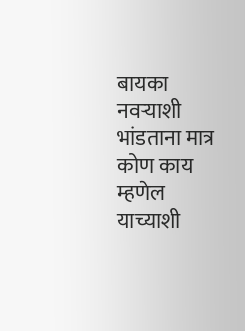बायका नवऱ्याशी भांडताना मात्र कोण काय म्हणेल याच्याशी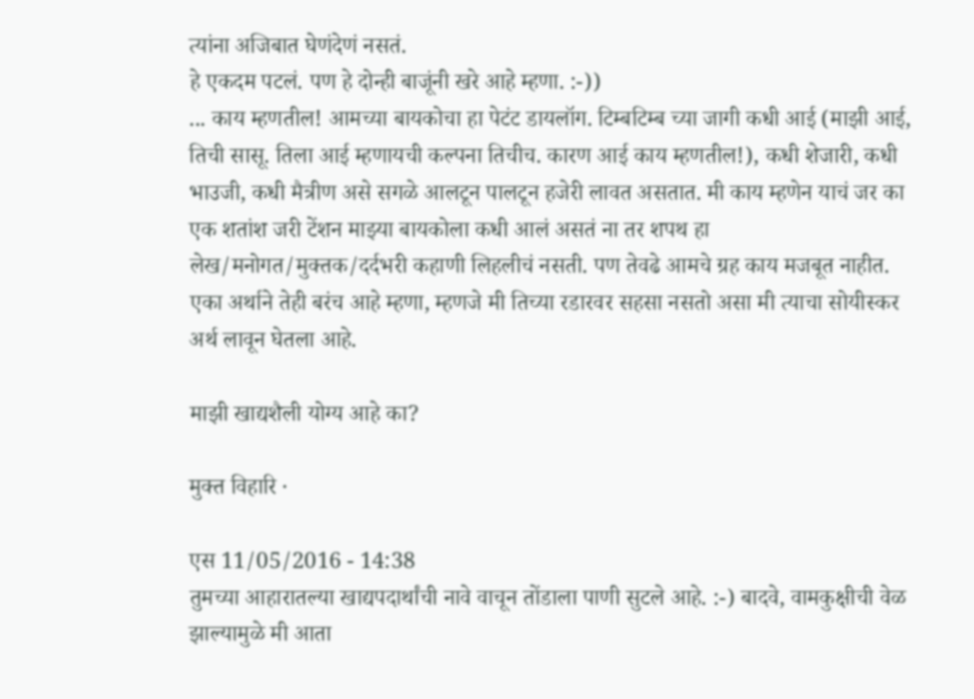त्यांना अजिबात घेणंदेणं नसतं.
हे एकदम पटलं. पण हे दोन्ही बाजूंनी खरे आहे म्हणा. :-))
... काय म्हणतील! आमच्या बायकोचा हा पेटंट डायलॉग. टिम्बटिम्ब च्या जागी कधी आई (माझी आई, तिची सासू. तिला आई म्हणायची कल्पना तिचीच. कारण आई काय म्हणतील!), कधी शेजारी, कधी भाउजी, कधी मैत्रीण असे सगळे आलटून पालटून हजेरी लावत असतात. मी काय म्हणेन याचं जर का एक शतांश जरी टेंशन माझ्या बायकोला कधी आलं असतं ना तर शपथ हा लेख/मनोगत/मुक्तक/दर्दभरी कहाणी लिहलीचं नसती. पण तेवढे आमचे ग्रह काय मजबूत नाहीत. एका अर्थाने तेही बरंच आहे म्हणा, म्हणजे मी तिच्या रडारवर सहसा नसतो असा मी त्याचा सोयीस्कर अर्थ लावून घेतला आहे.

माझी खाद्यशैली योग्य आहे का?

मुक्त विहारि ·

एस 11/05/2016 - 14:38
तुमच्या आहारातल्या खाद्यपदार्थांची नावे वाचून तोंडाला पाणी सुटले आहे. :-) बादवे, वामकुक्षीची वेळ झाल्यामुळे मी आता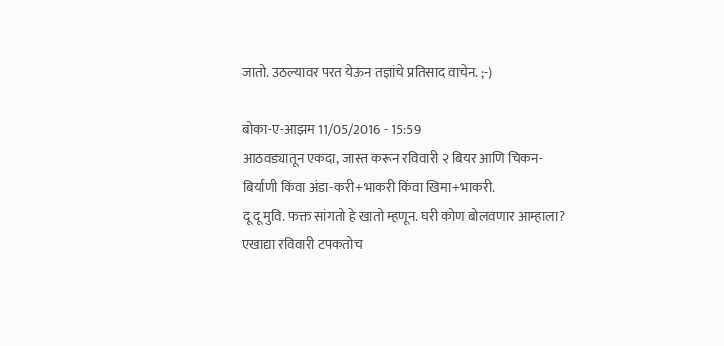जातो. उठल्यावर परत येऊन तज्ञांचे प्रतिसाद वाचेन. ;-)

बोका-ए-आझम 11/05/2016 - 15:59
आठवड्यातून एकदा, जास्त करून रविवारी २ बियर आणि चिकन-बिर्याणी किंवा अंडा-करी+भाकरी किंवा खिमा+भाकरी.
दू दू मुवि. फक्त सांगतो हे खातो म्हणून. घरी कोण बोलवणार आम्हाला? एखाद्या रविवारी टपकतोच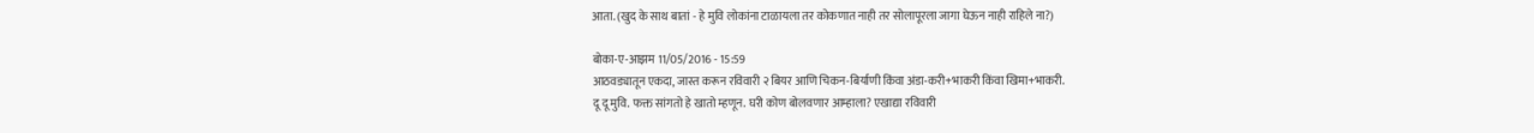आता. (खुद के साथ बातां - हे मुवि लोकांना टाळायला तर कोकणात नाही तर सोलापूरला जागा घेऊन नाही राहिले ना?)

बोका-ए-आझम 11/05/2016 - 15:59
आठवड्यातून एकदा, जास्त करून रविवारी २ बियर आणि चिकन-बिर्याणी किंवा अंडा-करी+भाकरी किंवा खिमा+भाकरी.
दू दू मुवि. फक्त सांगतो हे खातो म्हणून. घरी कोण बोलवणार आम्हाला? एखाद्या रविवारी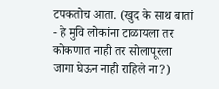टपकतोच आता. (खुद के साथ बातां - हे मुवि लोकांना टाळायला तर कोकणात नाही तर सोलापूरला जागा घेऊन नाही राहिले ना?)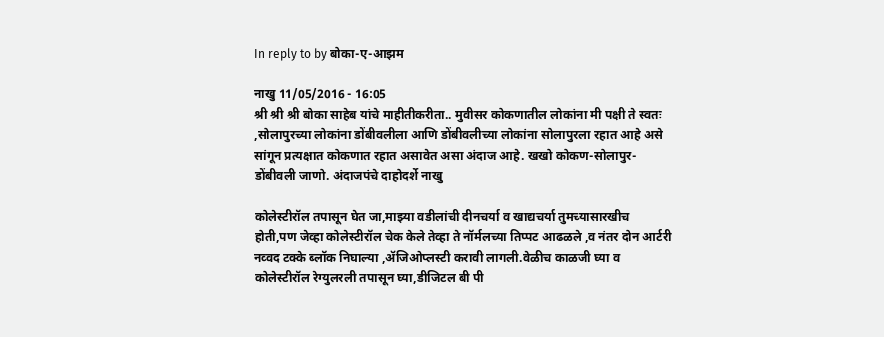In reply to by बोका-ए-आझम

नाखु 11/05/2016 - 16:05
श्री श्री श्री बोका साहेब यांचे माहीतीकरीता.. मुवीसर कोकणातील लोकांना मी पक्षी ते स्वतः ,सोलापुरच्या लोकांना डोंबीवलीला आणि डोंबीवलीच्या लोकांना सोलापुरला रहात आहे असे सांगून प्रत्यक्षात कोकणात रहात असावेत असा अंदाज आहे. खखो कोकण-सोलापुर-डोंबीवली जाणो. अंदाजपंचे दाहोदर्शे नाखु

कोलेस्टीरॉल तपासून घेत जा,माझ्या वडीलांची दीनचर्या व खाद्यचर्या तुमच्यासारखीच होती,पण जेव्हा कोलेस्टीरॉल चेक केले तेव्हा ते नॉर्मलच्या तिप्पट आढळले ,व नंतर दोन आर्टरी नव्वद टक्के ब्लॉक निघाल्या ,ॲजिओप्लस्टी करावी लागली.वेळीच काळजी घ्या व कोलेस्टीरॉल रेग्युलरली तपासून घ्या,डीजिटल बी पी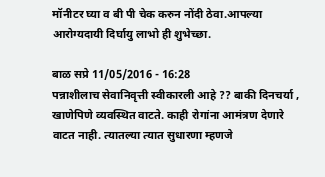मॉनीटर घ्या व बी पी चेक करुन नोंदी ठेवा.आपल्या आरोग्यदायी दिर्घायु लाभो ही शुभेच्छा.

बाळ सप्रे 11/05/2016 - 16:28
पन्नाशीलाच सेवानिवृत्ती स्वीकारली आहे ?? बाकी दिनचर्या , खाणेपिणे व्यवस्थित वाटते. काही रोगांना आमंत्रण देणारे वाटत नाही. त्यातल्या त्यात सुधारणा म्हणजे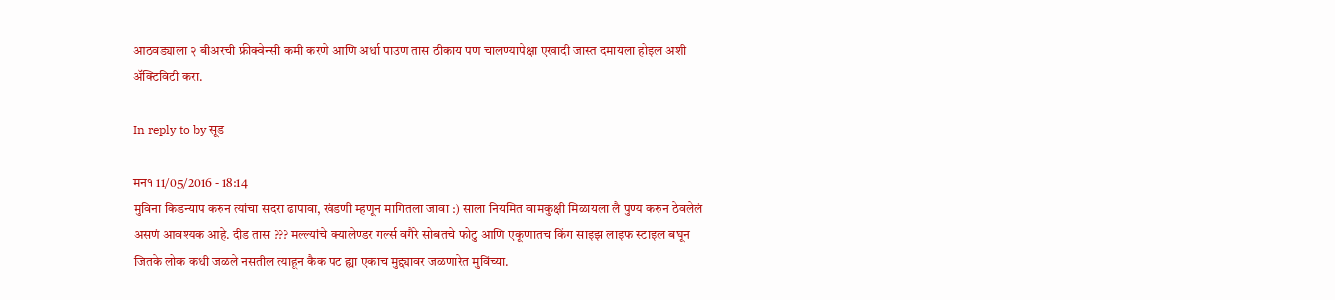आठवड्याला २ बीअरची फ्रीक्वेन्सी कमी करणे आणि अर्धा पाउण तास ठीकाय पण चालण्यापेक्षा एखादी जास्त दमायला होइल अशी अ‍ॅक्टिविटी करा.

In reply to by सूड

मन१ 11/05/2016 - 18:14
मुविना किडन्याप करुन त्यांचा सदरा ढापावा, खंडणी म्हणून मागितला जावा :) साला नियमित वामकुक्षी मिळायला लै पुण्य करुन ठेवलेलं असणं आवश्यक आहे. दीड तास ??? मल्ल्यांचे क्यालेण्डर गर्ल्स वगैरे सोबतचे फोटु आणि एकूणातच किंग साइझ लाइफ स्टाइल बघून जितके लोक कधी जळले नसतील त्याहून कैक पट ह्या एकाच मुद्द्यावर जळणारेत मुविंच्या.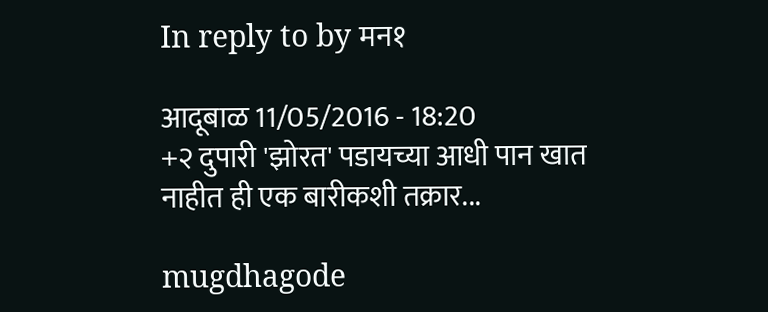In reply to by मन१

आदूबाळ 11/05/2016 - 18:20
+२ दुपारी 'झोरत' पडायच्या आधी पान खात नाहीत ही एक बारीकशी तक्रार...

mugdhagode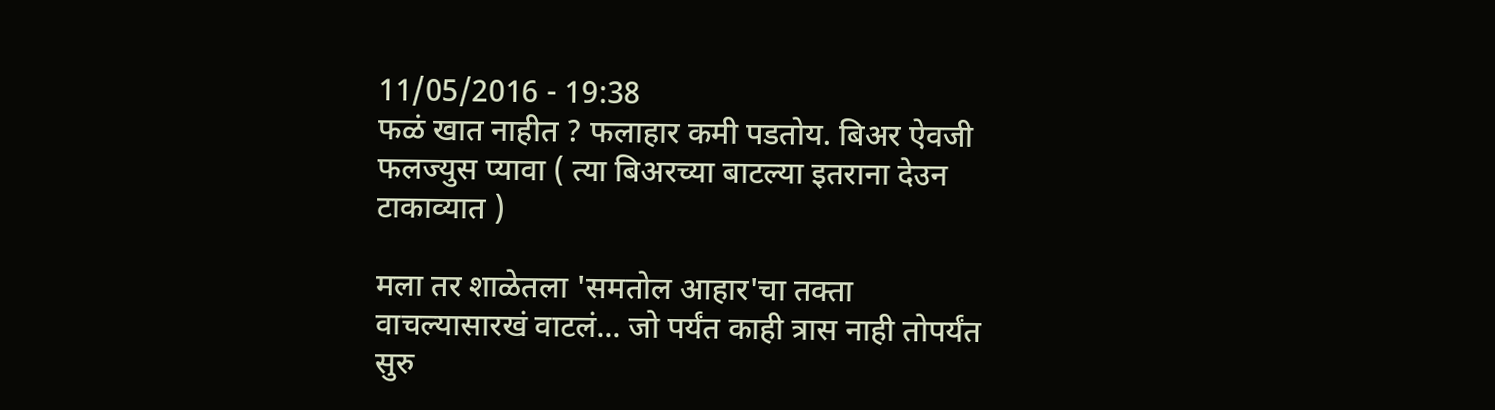11/05/2016 - 19:38
फळं खात नाहीत ? फलाहार कमी पडतोय. बिअर ऐवजी फलज्युस प्यावा ( त्या बिअरच्या बाटल्या इतराना देउन टाकाव्यात )

मला तर शाळेतला 'समतोल आहार'चा तक्ता वाचल्यासारखं वाटलं... जो पर्यंत काही त्रास नाही तोपर्यंत सुरु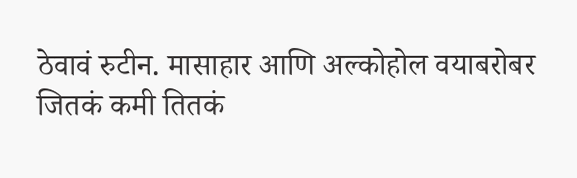ठेवावं रुटीन. मासाहार आणि अल्कोहोल वयाबरोबर जितकं कमी तितकं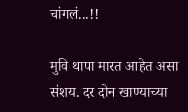चांगलं...!!

मुवि थापा मारत आहेत असा संशय. दर दोन खाण्याच्या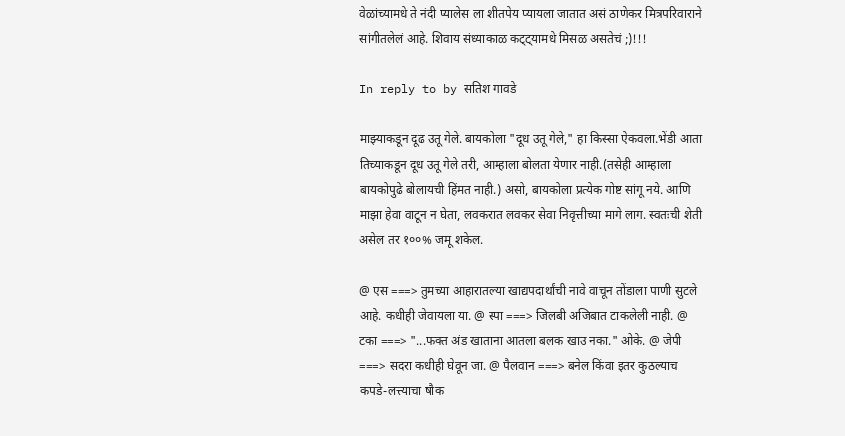वेळांच्यामधे ते नंदी प्यालेस ला शीतपेय प्यायला जातात असं ठाणेकर मित्रपरिवाराने सांगीतलेलं आहे. शिवाय संध्याकाळ कट्ट्यामधे मिसळ असतेचं ;)!!!

In reply to by सतिश गावडे

माझ्याकडून दूढ उतू गेले. बायकोला "दूध उतू गेले," हा किस्सा ऐकवला.भेंडी आता तिच्याकडून दूध उतू गेले तरी, आम्हाला बोलता येणार नाही.(तसेही आम्हाला बायकोपुढे बोलायची हिंमत नाही.) असो, बायकोला प्रत्येक गोष्ट सांगू नये. आणि माझा हेवा वाटून न घेता, लवकरात लवकर सेवा निवृत्तीच्या मागे लाग. स्वतःची शेती असेल तर १००% जमू शकेल.

@ एस ===> तुमच्या आहारातल्या खाद्यपदार्थांची नावे वाचून तोंडाला पाणी सुटले आहे. कधीही जेवायला या. @ स्पा ===> जिलबी अजिबात टाकलेली नाही. @ टका ===> "...फक्त अंड खाताना आतला बलक खाउ नका." ओके. @ जेपी ===> सदरा कधीही घेवून जा. @ पैलवान ===> बनेल किंवा इतर कुठल्याच कपडे-लत्त्याचा षौक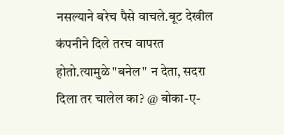नसल्याने बरेच पैसे वाचले.बूट देखील कंपनीने दिले तरच वापरत होतो.त्यामुळे "बनेल" न देता, सदरा दिला तर चालेल का? @ बोका-ए-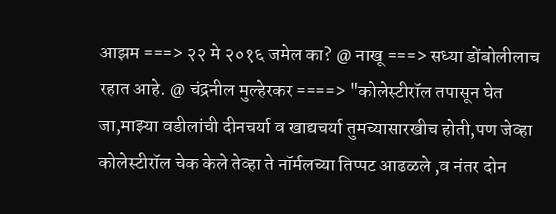आझम ===> २२ मे २०१६ जमेल का? @ नाखू ===> सध्या डोंबोलीलाच रहात आहे. @ चंद्रनील मुल्हेरकर ====> "कोलेस्टीरॉल तपासून घेत जा,माझ्या वडीलांची दीनचर्या व खाद्यचर्या तुमच्यासारखीच होती,पण जेव्हा कोलेस्टीरॉल चेक केले तेव्हा ते नॉर्मलच्या तिप्पट आढळले ,व नंतर दोन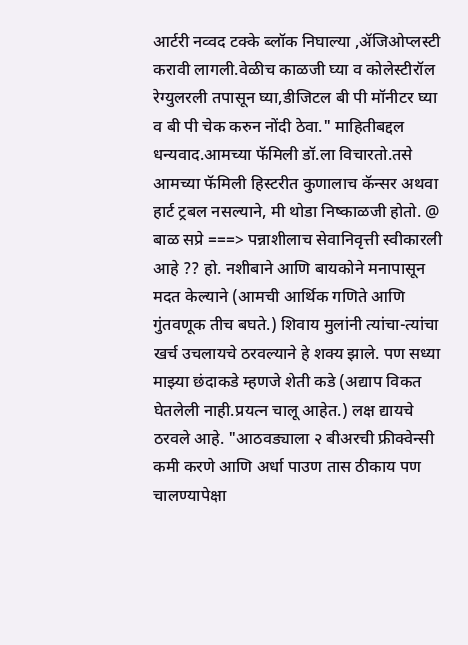आर्टरी नव्वद टक्के ब्लॉक निघाल्या ,ॲजिओप्लस्टी करावी लागली.वेळीच काळजी घ्या व कोलेस्टीरॉल रेग्युलरली तपासून घ्या,डीजिटल बी पी मॉनीटर घ्या व बी पी चेक करुन नोंदी ठेवा." माहितीबद्दल धन्यवाद.आमच्या फॅमिली डॉ.ला विचारतो.तसे आमच्या फॅमिली हिस्टरीत कुणालाच कॅन्सर अथवा हार्ट ट्रबल नसल्याने, मी थोडा निष्काळजी होतो. @ बाळ सप्रे ===> पन्नाशीलाच सेवानिवृत्ती स्वीकारली आहे ?? हो. नशीबाने आणि बायकोने मनापासून मदत केल्याने (आमची आर्थिक गणिते आणि गुंतवणूक तीच बघते.) शिवाय मुलांनी त्यांचा-त्यांचा खर्च उचलायचे ठरवल्याने हे शक्य झाले. पण सध्या माझ्या छंदाकडे म्हणजे शेती कडे (अद्याप विकत घेतलेली नाही.प्रयत्न चालू आहेत.) लक्ष द्यायचे ठरवले आहे. "आठवड्याला २ बीअरची फ्रीक्वेन्सी कमी करणे आणि अर्धा पाउण तास ठीकाय पण चालण्यापेक्षा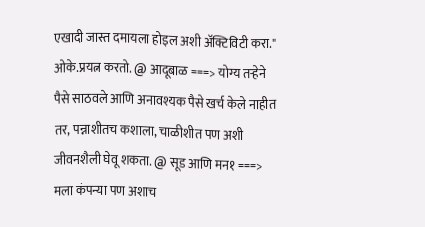एखादी जास्त दमायला होइल अशी अ‍ॅक्टिविटी करा." ओके.प्रयत्न करतो. @ आदूबाळ ===> योग्य तर्‍हेने पैसे साठवले आणि अनावश्यक पैसे खर्च केले नाहीत तर, पन्नाशीतच कशाला, चाळीशीत पण अशी जीवनशैली घेवू शकता. @ सूड आणि मन१ ===> मला कंपन्या पण अशाच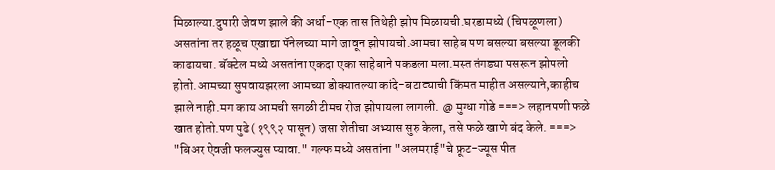मिळाल्या.दुपारी जेवण झाले की अर्धा-एक तास तिथेही झोप मिळायची.घरडामध्ये (चिपळूणला) असतांना तर हळूच एखाद्या पॅनेलच्या मागे जावून झोपायचो.आमचा साहेब पण बसल्या बसल्या डूलकी काढायचा. बॅक्टेल मध्ये असतांना एकदा एका साहेबाने पकडला मला.मस्त तंगड्या पसरून झोपलो होतो.आमच्या सुपवायझरला आमच्या डोक्यातल्या कांदे-बटाट्याची किंमत माहीत असल्याने,काहीच झाले नाही.मग काय आमची सगळी टीमच रोज झोपायला लागली. @ मुग्धा गोडे ===> लहानपणी फळे खात होतो.पण पुढे (१९९२ पासून) जसा शेतीचा अभ्यास सुरु केला, तसे फळे खाणे बंद केले. ===> "बिअर ऐवजी फलज्युस प्यावा." गल्फ मध्ये असतांना "अलमराई"चे फ्रूट-ज्यूस पीत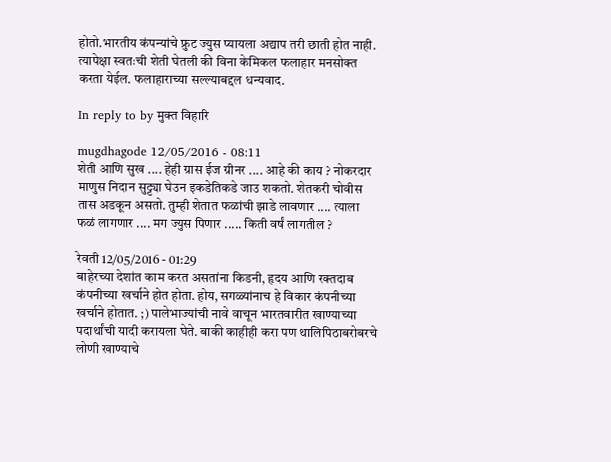होतो.भारतीय कंपन्यांचे फ्रुट ज्युस प्यायला अद्याप तरी छाती होत नाही. त्यापेक्षा स्वतःची शेती घेतली की विना केमिकल फलाहार मनसोक्त करता येईल. फलाहाराच्या सल्ल्याबद्दल धन्यवाद.

In reply to by मुक्त विहारि

mugdhagode 12/05/2016 - 08:11
शेती आणि सुख .... हेही ग्रास ईज ग्रीनर .... आहे की काय ? नोकरदार माणुस निदान सुट्ट्या घेउन इकडेतिकडे जाउ शकतो. शेतकरी चोवीस तास अडकून असतो. तुम्ही शेतात फळांची झाडे लावणार .... त्याला फळं लागणार .... मग ज्युस पिणार ..... किती वर्षं लागतील ?

रेवती 12/05/2016 - 01:29
बाहेरच्या देशांत काम करत असतांना किडनी, हृदय आणि रक्तदाब कंपनीच्या खर्चाने होत होता. होय, सगळ्यांनाच हे विकार कंपनीच्या खर्चाने होतात. ;) पालेभाज्यांची नावे वाचून भारतवारीत खाण्याच्या पदार्थांची यादी करायला घेते. बाकी काहीही करा पण थालिपिठाबरोबरचे लोणी खाण्याचे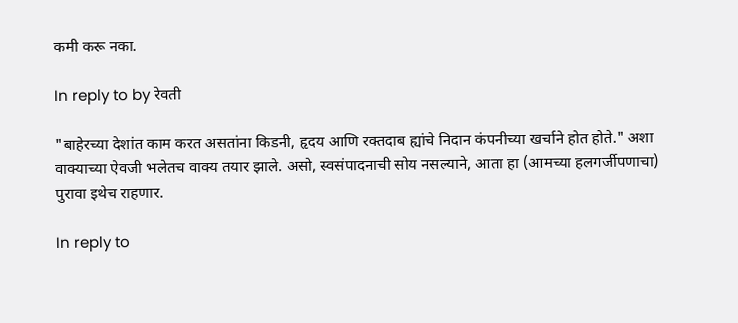कमी करू नका.

In reply to by रेवती

"बाहेरच्या देशांत काम करत असतांना किडनी, हृदय आणि रक्तदाब ह्यांचे निदान कंपनीच्या खर्चाने होत होते." अशा वाक्याच्या ऐवजी भलेतच वाक्य तयार झाले. असो, स्वसंपादनाची सोय नसल्याने, आता हा (आमच्या हलगर्जीपणाचा) पुरावा इथेच राहणार.

In reply to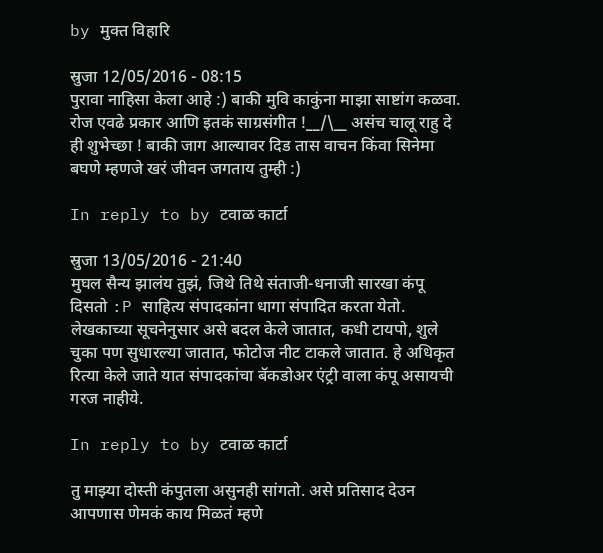by मुक्त विहारि

स्रुजा 12/05/2016 - 08:15
पुरावा नाहिसा केला आहे :) बाकी मुवि काकुंना माझा साष्टांग कळवा. रोज एवढे प्रकार आणि इतकं साग्रसंगीत !__/\__ असंच चालू राहु दे ही शुभेच्छा ! बाकी जाग आल्यावर दिड तास वाचन किंवा सिनेमा बघणे म्हणजे खरं जीवन जगताय तुम्ही :)

In reply to by टवाळ कार्टा

स्रुजा 13/05/2016 - 21:40
मुघल सैन्य झालंय तुझं, जिथे तिथे संताजी-धनाजी सारखा कंपू दिसतो :P साहित्य संपादकांना धागा संपादित करता येतो. लेखकाच्या सूचनेनुसार असे बदल केले जातात, कधी टायपो, शुले चुका पण सुधारल्या जातात, फोटोज नीट टाकले जातात. हे अधिकृत रित्या केले जाते यात संपादकांचा बॅकडोअर एंट्री वाला कंपू असायची गरज नाहीये.

In reply to by टवाळ कार्टा

तु माझ्या दोस्ती कंपुतला असुनही सांगतो. असे प्रतिसाद देउन आपणास णेमकं काय मिळतं म्हणे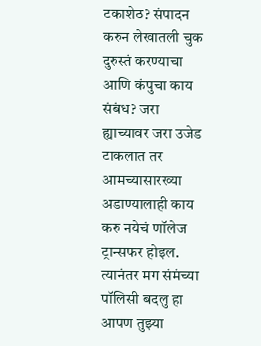टकाशेठ? संपादन करुन लेखातली चुक दुरुस्तं करण्याचा आणि कंपुचा काय संबंध? जरा ह्याच्यावर जरा उजेड टाकलात तर आमच्यासारख्या अडाण्यालाही काय करु नयेचं णॉलेज ट्रान्सफर होइल. त्यानंतर मग संमंच्या पॉलिसी बदलु हा आपण तुझ्या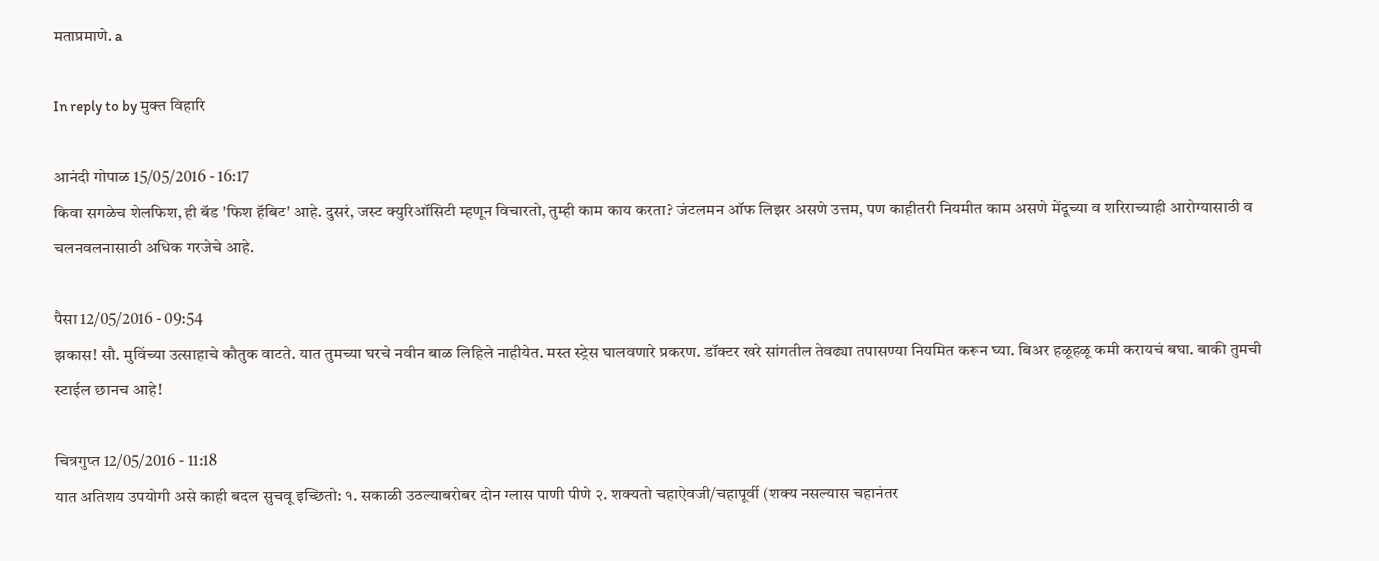मताप्रमाणे. a

In reply to by मुक्त विहारि

आनंदी गोपाळ 15/05/2016 - 16:17
किवा सगळेच शेलफिश, ही बॅड 'फिश हॅबिट' आहे. दुसरं, जस्ट क्युरिऑसिटी म्हणून विचारतो, तुम्ही काम काय करता? जंटलमन ऑफ लिझर असणे उत्तम, पण काहीतरी नियमीत काम असणे मेंदूच्या व शरिराच्याही आरोग्यासाठी व चलनवलनासाठी अधिक गरजेचे आहे.

पैसा 12/05/2016 - 09:54
झकास! सौ. मुविंच्या उत्साहाचे कौतुक वाटते. यात तुमच्या घरचे नवीन बाळ लिहिले नाहीयेत. मस्त स्ट्रेस घालवणारे प्रकरण. डॉक्टर खरे सांगतील तेवढ्या तपासण्या नियमित करून घ्या. बिअर हळूहळू कमी करायचं बघा. बाकी तुमची स्टाईल छानच आहे!

चित्रगुप्त 12/05/2016 - 11:18
यात अतिशय उपयोगी असे काही बदल सुचवू इच्छितो: १. सकाळी उठल्याबरोबर दोन ग्लास पाणी पीणे २. शक्यतो चहाऐवजी/चहापूर्वी (शक्य नसल्यास चहानंतर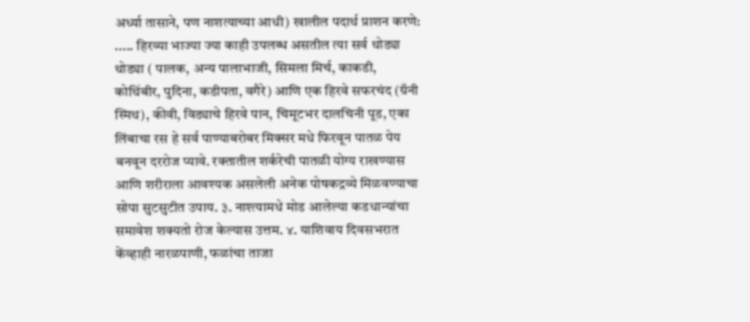अर्ध्या तासाने, पण नाशत्याच्या आधी) खालील पदार्थ प्राशन करणे: ..... हिरव्या भाज्या ज्या काही उपलब्ध असतील त्या सर्व थोड्या थोड्या ( पालक, अन्य पालाभाजी, सिमला मिर्च, काकडी, कोथिंबीर, पुदिना, कडीपता, वगैरे) आणि एक हिरवे सफरचंद (ग्रॅनी स्मिथ), कीवी, विड्याचे हिरवे पान, चिमूटभर दालचिनी पूड, एका लिंबाचा रस हे सर्व पाण्याबरोबर मिक्सर मधे फिरवून पातळ पेय बनवून दररोज प्यावे. रक्तातील शर्करेची पातळी योग्य राखण्यास आणि शरीराला आवश्यक असलेली अनेक पोषकद्रव्ये मिळवण्याचा सोपा सुटसुटीत उपाय. ३. नाश्त्यामधे मोड आलेल्या कडधान्यांचा समावेश शक्यतो रोज केल्यास उत्तम. ४. याशिवाय दिवसभरात केंव्हाही नारळपाणी, फळांचा ताजा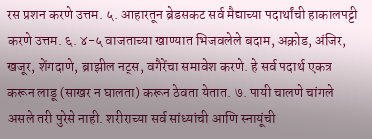रस प्रशन करणे उत्तम. ५. आहारतून ब्रेडसकट सर्व मैद्याच्या पदार्थांची हाकालपट्टी करणे उत्तम. ६. ४-५ वाजताच्या खाण्यात भिजवलेले बदाम, अक्रोड, अंजिर, खजूर, शेंगदाणे, ब्राझील नट्स, वगैरेंचा समावेश करणे. हे सर्व पदार्थ एकत्र करून लाडू (साखर न घालता) करून ठेवता येतात. ७. पायी चालणे चांगले असले तरी पुरेसे नाही. शरीराच्या सर्व सांध्यांची आणि स्नायूंची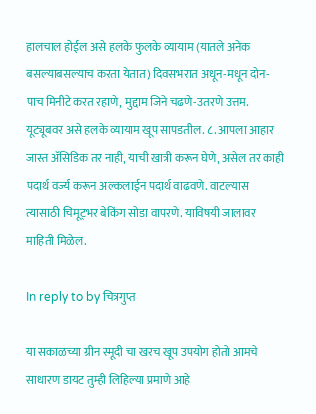हालचाल होईल असे हलके फुलके व्यायाम (यातले अनेक बसल्याबसल्याच करता येतात) दिवसभरात अधून-मधून दोन-पाच मिनीटे करत रहाणे, मुद्दाम जिने चढणे-उतरणे उत्तम. यूट्यूबवर असे हलके व्यायाम खूप सापडतील. ८. आपला आहार जास्त अ‍ॅसिडिक तर नाही, याची खात्री करून घेणे, असेल तर काही पदार्थ वर्ज्य करून अल्कलाईन पदार्थ वाढवणे. वाटल्यास त्यासाठी चिमूट्भर बेकिंग सोडा वापरणे. याविषयी जालावर माहिती मिळेल.

In reply to by चित्रगुप्त

या सकाळच्या ग्रीन स्मूदी चा खरच खूप उपयोग होतो आमचे साधारण डायट तुम्ही लिहिल्या प्रमाणे आहे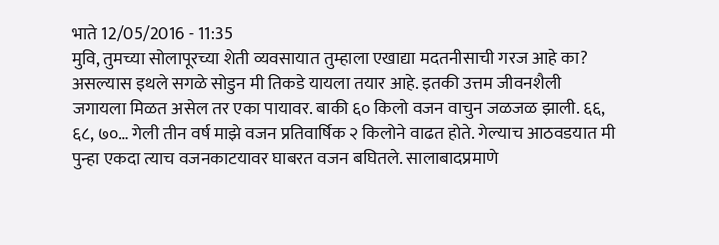भाते 12/05/2016 - 11:35
मुवि, तुमच्या सोलापूरच्या शेती व्यवसायात तुम्हाला एखाद्या मदतनीसाची गरज आहे का? असल्यास इथले सगळे सोडुन मी तिकडे यायला तयार आहे. इतकी उत्तम जीवनशैली जगायला मिळत असेल तर एका पायावर. बाकी ६० किलो वजन वाचुन जळजळ झाली. ६६, ६८, ७०… गेली तीन वर्ष माझे वजन प्रतिवार्षिक २ किलोने वाढत होते. गेल्याच आठवडयात मी पुन्हा एकदा त्याच वजनकाटयावर घाबरत वजन बघितले. सालाबादप्रमाणे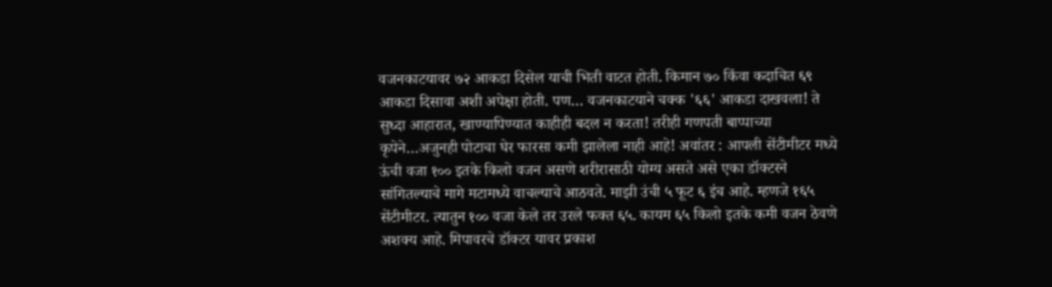वजनकाटयावर ७२ आकडा दिसेल याची भिती वाटत होती. किमान ७० किंवा कदाचित ६९ आकडा दिसावा अशी अपेक्षा होती. पण… वजनकाटयाने चक्क '६६' आकडा दाखवला! ते सुध्दा आहारात, खाण्यापिण्यात काहीही बदल न करता! तरीही गणपती बाप्पाच्या कृपेने…अजुनही पोटाचा घेर फारसा कमी झालेला नाही आहे! अवांतर : आपली सेंटीमीटर मध्ये ऊंची वजा १०० इतके किलो वजन असणे शरीरासाठी योग्य असते असे एका डॉक्टरने सांगितल्याचे मागे मटामध्ये वाचल्याचे आठवते. माझी उंची ५ फूट ६ इंच आहे. म्हणजे १६५ सेंटीमीटर. त्यातुन १०० वजा केले तर उरले फक्त ६५. कायम ६५ किलो इतके कमी वजन ठेवणे अशक्य आहे. मिपावरचे डॉक्टर यावर प्रकाश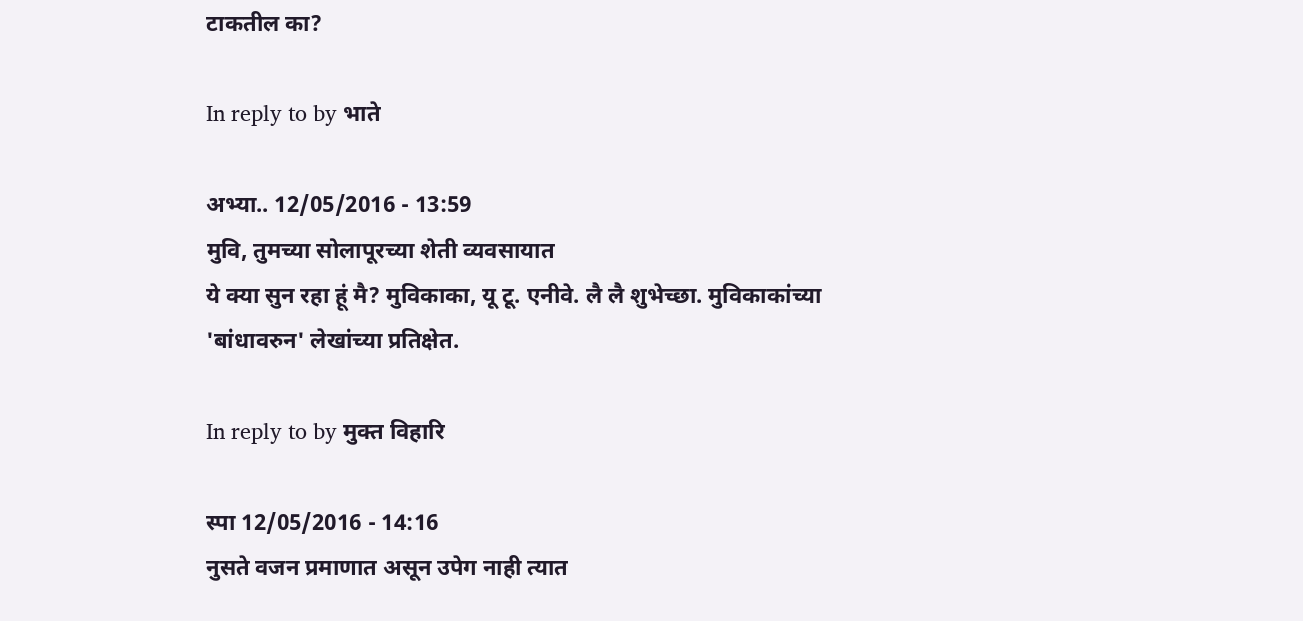टाकतील का?

In reply to by भाते

अभ्या.. 12/05/2016 - 13:59
मुवि, तुमच्या सोलापूरच्या शेती व्यवसायात
ये क्या सुन रहा हूं मै? मुविकाका, यू टू. एनीवे. लै लै शुभेच्छा. मुविकाकांच्या 'बांधावरुन' लेखांच्या प्रतिक्षेत.

In reply to by मुक्त विहारि

स्पा 12/05/2016 - 14:16
नुसते वजन प्रमाणात असून उपेग नाही त्यात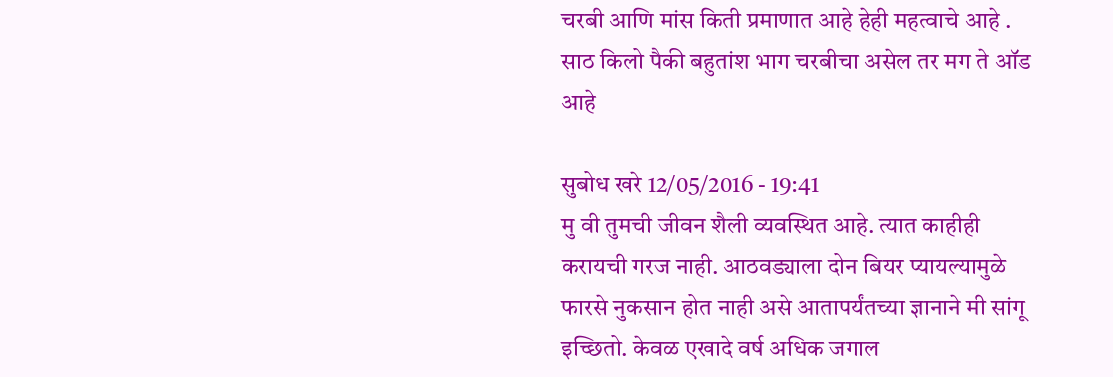चरबी आणि मांस किती प्रमाणात आहे हेही महत्वाचे आहे . साठ किलो पैकी बहुतांश भाग चरबीचा असेल तर मग ते ऑड आहे

सुबोध खरे 12/05/2016 - 19:41
मु वी तुमची जीवन शैली व्यवस्थित आहे. त्यात काहीही करायची गरज नाही. आठवड्याला दोन बियर प्यायल्यामुळे फारसे नुकसान होत नाही असे आतापर्यंतच्या ज्ञानाने मी सांगू इच्छितो. केवळ एखादे वर्ष अधिक जगाल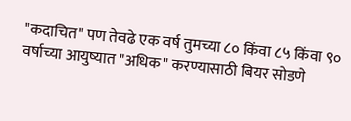"कदाचित" पण तेवढे एक वर्ष तुमच्या ८० किंवा ८५ किंवा ९० वर्षाच्या आयुष्यात "अधिक" करण्यासाठी बियर सोडणे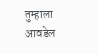तुम्हाला आवडेल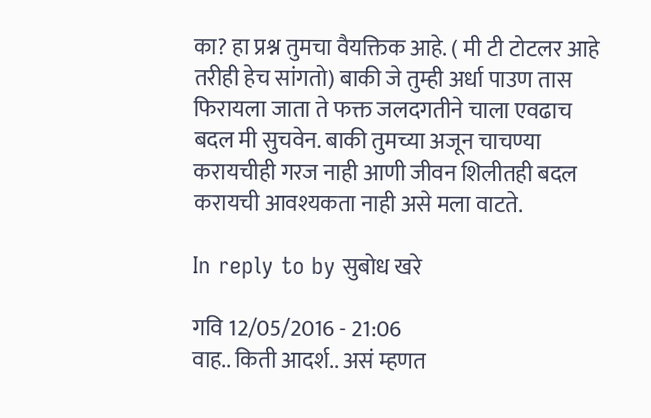का? हा प्रश्न तुमचा वैयक्तिक आहे. ( मी टी टोटलर आहे तरीही हेच सांगतो) बाकी जे तुम्ही अर्धा पाउण तास फिरायला जाता ते फक्त जलदगतीने चाला एवढाच बदल मी सुचवेन. बाकी तुमच्या अजून चाचण्या करायचीही गरज नाही आणी जीवन शिलीतही बदल करायची आवश्यकता नाही असे मला वाटते.

In reply to by सुबोध खरे

गवि 12/05/2016 - 21:06
वाह.. किती आदर्श.. असं म्हणत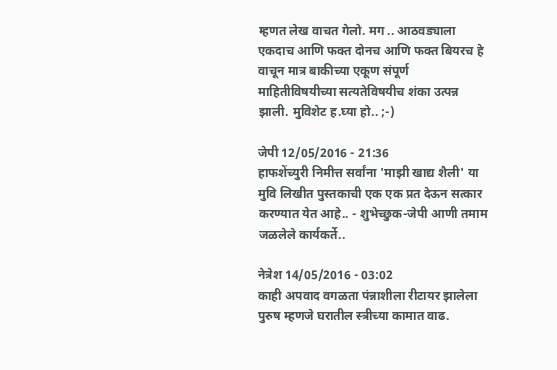म्हणत लेख वाचत गेलो. मग .. आठवड्याला एकदाच आणि फक्त दोनच आणि फक्त बियरच हे वाचून मात्र बाकीच्या एकूण संपूर्ण माहितीविषयीच्या सत्यतेविषयीच शंका उत्पन्न झाली. मुविशेट ह.घ्या हो.. ;-)

जेपी 12/05/2016 - 21:36
हाफशेंच्युरी निमीत्त सर्वांना 'माझी खाद्य शैली' या मुवि लिखीत पुस्तकाची एक एक प्रत देऊन सत्कार करण्यात येत आहे.. - शुभेच्छुक-जेपी आणी तमाम जळलेले कार्यकर्ते..

नेत्रेश 14/05/2016 - 03:02
काही अपवाद वगळता पंन्नाशीला रीटायर झालेला पुरुष म्हणजे घरातील स्त्रीच्या कामात वाढ.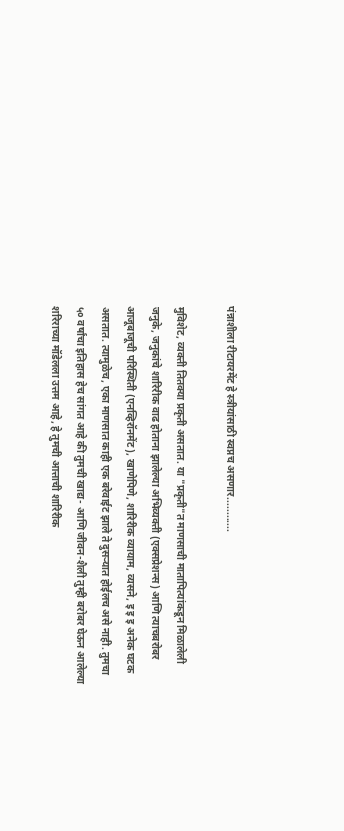पंन्नाशीला रीटायरमेंट हे स्त्रीयांसाठी स्वप्नच असणार............

मुविशेट, व्यक्ती तितक्या प्रकृती असतात. या "प्रकृती"त माणसाची मातापित्यांकडून मिळालेली जनुके, जनुकांचे शारिरीक वाढ होताना झालेल्या अभिव्यक्ती (एक्सप्रेशन्स) आणि त्याचबरोबर आजूबाजूची परिस्थिती (एनव्हिरॉनमेंट), खाणेपिणे, शारिरीक व्यायाम, व्यसने, इ इ इ अनेक घटक असतात. त्यामुळेच, एका माणसात काही एक बरेवाईट झाले ते दुसर्‍यात होईलच असे नाही. तुमचा ५० वर्षांचा इतिहास हेच सांगत आहे की तुमची खाद्य- आणि जीवन-शैली तुम्ही बरोबर घेऊन आलेल्या शरिराच्या मॉडेलला उत्तम आहे, हे तुमची आत्ताची शारिरीक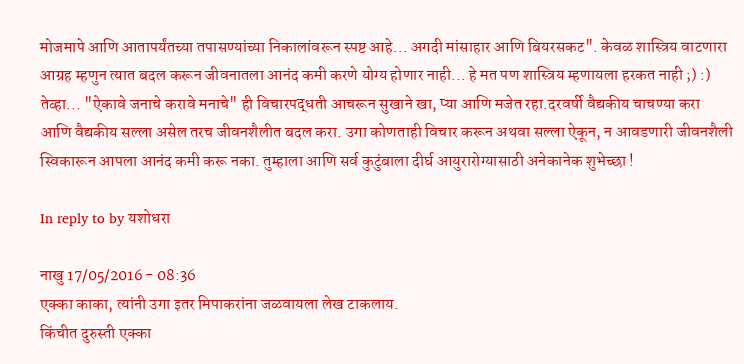मोजमापे आणि आतापर्यंतच्या तपासण्यांच्या निकालांवरून स्पष्ट आहे... अगदी मांसाहार आणि बियरसकट". केवळ शास्त्रिय वाटणारा आग्रह म्हणुन त्यात बदल करून जीवनातला आनंद कमी करणे योग्य होणार नाही... हे मत पण शास्त्रिय म्हणायला हरकत नाही ;) :) तेव्हा... "ऐकावे जनाचे करावे मनाचे" ही विचारपद्धती आचरून सुखाने खा, प्या आणि मजेत रहा.दरवर्षी वैद्यकीय चाचण्या करा आणि वैद्यकीय सल्ला असेल तरच जीवनशैलीत बदल करा. उगा कोणताही विचार करून अथवा सल्ला ऐकून, न आवडणारी जीवनशैली स्विकारून आपला आनंद कमी करू नका. तुम्हाला आणि सर्व कुटुंबाला दीर्घ आयुरारोग्यासाठी अनेकानेक शुभेच्छा !

In reply to by यशोधरा

नाखु 17/05/2016 - 08:36
एक्का काका, त्यांनी उगा इतर मिपाकरांना जळवायला लेख टाकलाय.
किंचीत दुरुस्ती एक्का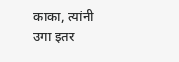काका, त्यांनी उगा इतर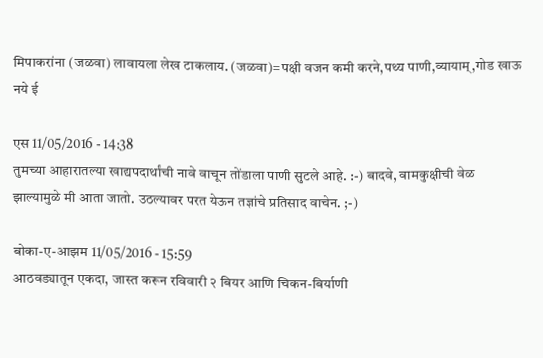मिपाकरांना (जळवा) लावायला लेख टाकलाय. (जळवा)=पक्षी वजन कमी करने,पथ्य पाणी,व्यायाम्,गोड खाऊ नये ई

एस 11/05/2016 - 14:38
तुमच्या आहारातल्या खाद्यपदार्थांची नावे वाचून तोंडाला पाणी सुटले आहे. :-) बादवे, वामकुक्षीची वेळ झाल्यामुळे मी आता जातो. उठल्यावर परत येऊन तज्ञांचे प्रतिसाद वाचेन. ;-)

बोका-ए-आझम 11/05/2016 - 15:59
आठवड्यातून एकदा, जास्त करून रविवारी २ बियर आणि चिकन-बिर्याणी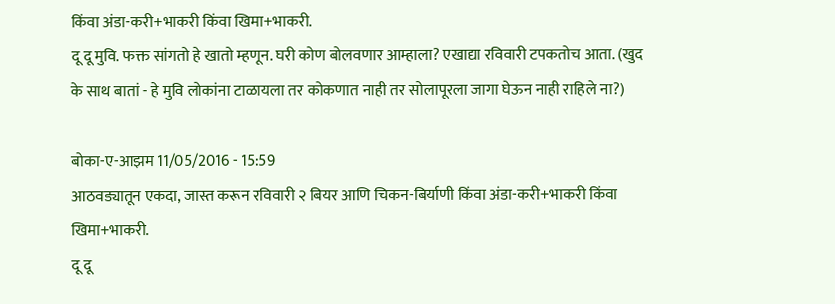किंवा अंडा-करी+भाकरी किंवा खिमा+भाकरी.
दू दू मुवि. फक्त सांगतो हे खातो म्हणून. घरी कोण बोलवणार आम्हाला? एखाद्या रविवारी टपकतोच आता. (खुद के साथ बातां - हे मुवि लोकांना टाळायला तर कोकणात नाही तर सोलापूरला जागा घेऊन नाही राहिले ना?)

बोका-ए-आझम 11/05/2016 - 15:59
आठवड्यातून एकदा, जास्त करून रविवारी २ बियर आणि चिकन-बिर्याणी किंवा अंडा-करी+भाकरी किंवा खिमा+भाकरी.
दू दू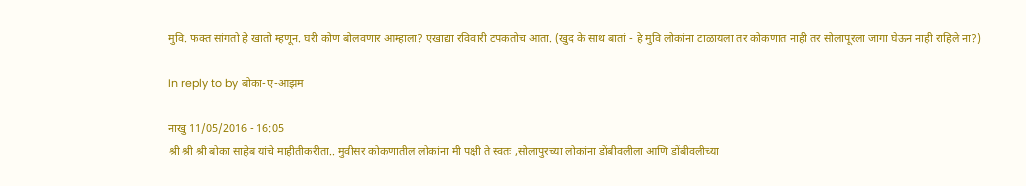मुवि. फक्त सांगतो हे खातो म्हणून. घरी कोण बोलवणार आम्हाला? एखाद्या रविवारी टपकतोच आता. (खुद के साथ बातां - हे मुवि लोकांना टाळायला तर कोकणात नाही तर सोलापूरला जागा घेऊन नाही राहिले ना?)

In reply to by बोका-ए-आझम

नाखु 11/05/2016 - 16:05
श्री श्री श्री बोका साहेब यांचे माहीतीकरीता.. मुवीसर कोकणातील लोकांना मी पक्षी ते स्वतः ,सोलापुरच्या लोकांना डोंबीवलीला आणि डोंबीवलीच्या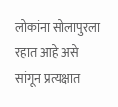लोकांना सोलापुरला रहात आहे असे सांगून प्रत्यक्षात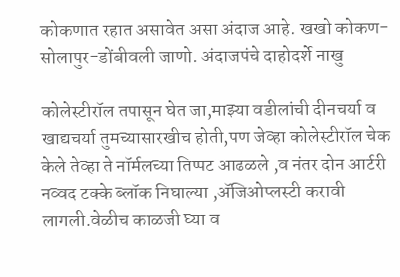कोकणात रहात असावेत असा अंदाज आहे. खखो कोकण-सोलापुर-डोंबीवली जाणो. अंदाजपंचे दाहोदर्शे नाखु

कोलेस्टीरॉल तपासून घेत जा,माझ्या वडीलांची दीनचर्या व खाद्यचर्या तुमच्यासारखीच होती,पण जेव्हा कोलेस्टीरॉल चेक केले तेव्हा ते नॉर्मलच्या तिप्पट आढळले ,व नंतर दोन आर्टरी नव्वद टक्के ब्लॉक निघाल्या ,ॲजिओप्लस्टी करावी लागली.वेळीच काळजी घ्या व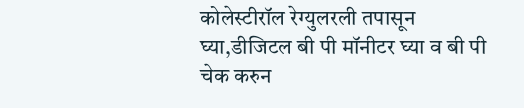कोलेस्टीरॉल रेग्युलरली तपासून घ्या,डीजिटल बी पी मॉनीटर घ्या व बी पी चेक करुन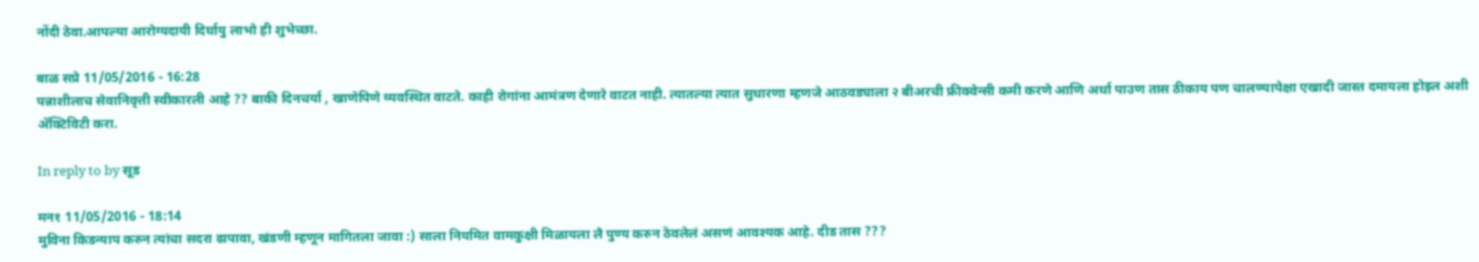नोंदी ठेवा.आपल्या आरोग्यदायी दिर्घायु लाभो ही शुभेच्छा.

बाळ सप्रे 11/05/2016 - 16:28
पन्नाशीलाच सेवानिवृत्ती स्वीकारली आहे ?? बाकी दिनचर्या , खाणेपिणे व्यवस्थित वाटते. काही रोगांना आमंत्रण देणारे वाटत नाही. त्यातल्या त्यात सुधारणा म्हणजे आठवड्याला २ बीअरची फ्रीक्वेन्सी कमी करणे आणि अर्धा पाउण तास ठीकाय पण चालण्यापेक्षा एखादी जास्त दमायला होइल अशी अ‍ॅक्टिविटी करा.

In reply to by सूड

मन१ 11/05/2016 - 18:14
मुविना किडन्याप करुन त्यांचा सदरा ढापावा, खंडणी म्हणून मागितला जावा :) साला नियमित वामकुक्षी मिळायला लै पुण्य करुन ठेवलेलं असणं आवश्यक आहे. दीड तास ???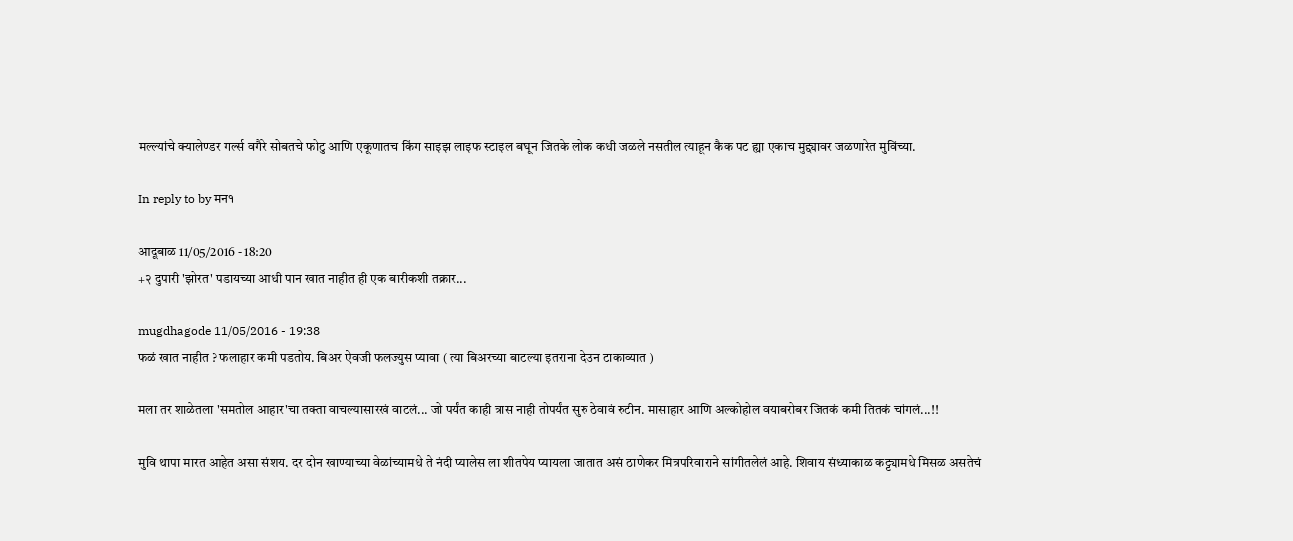मल्ल्यांचे क्यालेण्डर गर्ल्स वगैरे सोबतचे फोटु आणि एकूणातच किंग साइझ लाइफ स्टाइल बघून जितके लोक कधी जळले नसतील त्याहून कैक पट ह्या एकाच मुद्द्यावर जळणारेत मुविंच्या.

In reply to by मन१

आदूबाळ 11/05/2016 - 18:20
+२ दुपारी 'झोरत' पडायच्या आधी पान खात नाहीत ही एक बारीकशी तक्रार...

mugdhagode 11/05/2016 - 19:38
फळं खात नाहीत ? फलाहार कमी पडतोय. बिअर ऐवजी फलज्युस प्यावा ( त्या बिअरच्या बाटल्या इतराना देउन टाकाव्यात )

मला तर शाळेतला 'समतोल आहार'चा तक्ता वाचल्यासारखं वाटलं... जो पर्यंत काही त्रास नाही तोपर्यंत सुरु ठेवावं रुटीन. मासाहार आणि अल्कोहोल वयाबरोबर जितकं कमी तितकं चांगलं...!!

मुवि थापा मारत आहेत असा संशय. दर दोन खाण्याच्या वेळांच्यामधे ते नंदी प्यालेस ला शीतपेय प्यायला जातात असं ठाणेकर मित्रपरिवाराने सांगीतलेलं आहे. शिवाय संध्याकाळ कट्ट्यामधे मिसळ असतेचं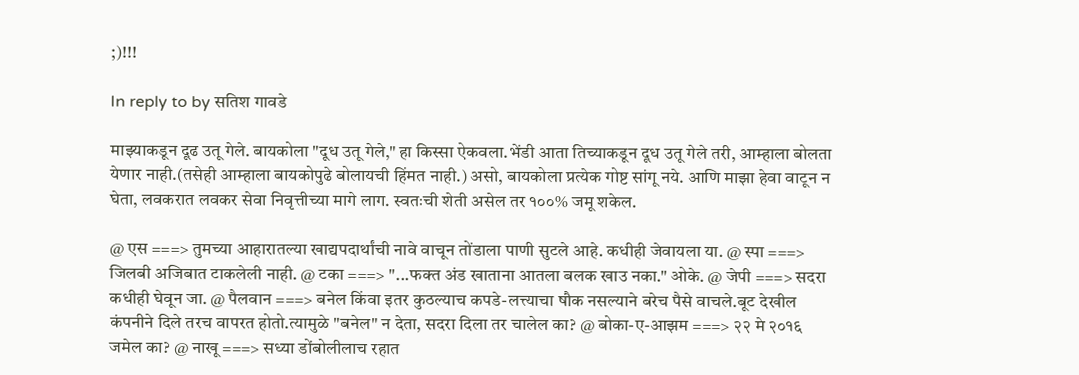;)!!!

In reply to by सतिश गावडे

माझ्याकडून दूढ उतू गेले. बायकोला "दूध उतू गेले," हा किस्सा ऐकवला.भेंडी आता तिच्याकडून दूध उतू गेले तरी, आम्हाला बोलता येणार नाही.(तसेही आम्हाला बायकोपुढे बोलायची हिंमत नाही.) असो, बायकोला प्रत्येक गोष्ट सांगू नये. आणि माझा हेवा वाटून न घेता, लवकरात लवकर सेवा निवृत्तीच्या मागे लाग. स्वतःची शेती असेल तर १००% जमू शकेल.

@ एस ===> तुमच्या आहारातल्या खाद्यपदार्थांची नावे वाचून तोंडाला पाणी सुटले आहे. कधीही जेवायला या. @ स्पा ===> जिलबी अजिबात टाकलेली नाही. @ टका ===> "...फक्त अंड खाताना आतला बलक खाउ नका." ओके. @ जेपी ===> सदरा कधीही घेवून जा. @ पैलवान ===> बनेल किंवा इतर कुठल्याच कपडे-लत्त्याचा षौक नसल्याने बरेच पैसे वाचले.बूट देखील कंपनीने दिले तरच वापरत होतो.त्यामुळे "बनेल" न देता, सदरा दिला तर चालेल का? @ बोका-ए-आझम ===> २२ मे २०१६ जमेल का? @ नाखू ===> सध्या डोंबोलीलाच रहात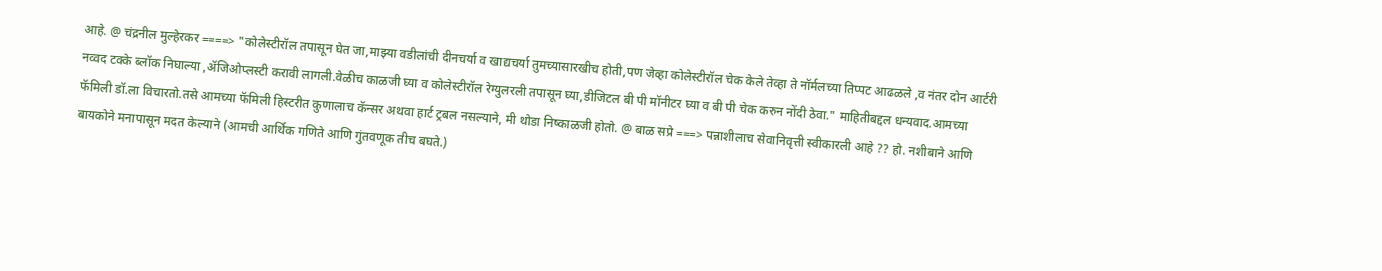आहे. @ चंद्रनील मुल्हेरकर ====> "कोलेस्टीरॉल तपासून घेत जा,माझ्या वडीलांची दीनचर्या व खाद्यचर्या तुमच्यासारखीच होती,पण जेव्हा कोलेस्टीरॉल चेक केले तेव्हा ते नॉर्मलच्या तिप्पट आढळले ,व नंतर दोन आर्टरी नव्वद टक्के ब्लॉक निघाल्या ,ॲजिओप्लस्टी करावी लागली.वेळीच काळजी घ्या व कोलेस्टीरॉल रेग्युलरली तपासून घ्या,डीजिटल बी पी मॉनीटर घ्या व बी पी चेक करुन नोंदी ठेवा." माहितीबद्दल धन्यवाद.आमच्या फॅमिली डॉ.ला विचारतो.तसे आमच्या फॅमिली हिस्टरीत कुणालाच कॅन्सर अथवा हार्ट ट्रबल नसल्याने, मी थोडा निष्काळजी होतो. @ बाळ सप्रे ===> पन्नाशीलाच सेवानिवृत्ती स्वीकारली आहे ?? हो. नशीबाने आणि बायकोने मनापासून मदत केल्याने (आमची आर्थिक गणिते आणि गुंतवणूक तीच बघते.)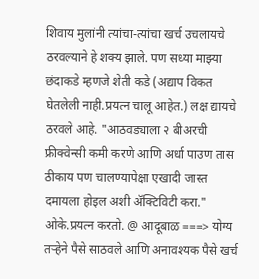शिवाय मुलांनी त्यांचा-त्यांचा खर्च उचलायचे ठरवल्याने हे शक्य झाले. पण सध्या माझ्या छंदाकडे म्हणजे शेती कडे (अद्याप विकत घेतलेली नाही.प्रयत्न चालू आहेत.) लक्ष द्यायचे ठरवले आहे. "आठवड्याला २ बीअरची फ्रीक्वेन्सी कमी करणे आणि अर्धा पाउण तास ठीकाय पण चालण्यापेक्षा एखादी जास्त दमायला होइल अशी अ‍ॅक्टिविटी करा." ओके.प्रयत्न करतो. @ आदूबाळ ===> योग्य तर्‍हेने पैसे साठवले आणि अनावश्यक पैसे खर्च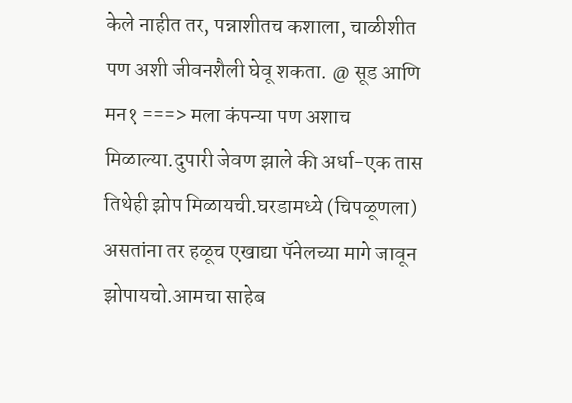केले नाहीत तर, पन्नाशीतच कशाला, चाळीशीत पण अशी जीवनशैली घेवू शकता. @ सूड आणि मन१ ===> मला कंपन्या पण अशाच मिळाल्या.दुपारी जेवण झाले की अर्धा-एक तास तिथेही झोप मिळायची.घरडामध्ये (चिपळूणला) असतांना तर हळूच एखाद्या पॅनेलच्या मागे जावून झोपायचो.आमचा साहेब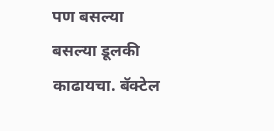पण बसल्या बसल्या डूलकी काढायचा. बॅक्टेल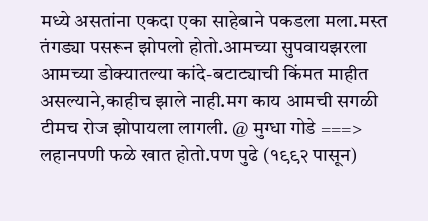मध्ये असतांना एकदा एका साहेबाने पकडला मला.मस्त तंगड्या पसरून झोपलो होतो.आमच्या सुपवायझरला आमच्या डोक्यातल्या कांदे-बटाट्याची किंमत माहीत असल्याने,काहीच झाले नाही.मग काय आमची सगळी टीमच रोज झोपायला लागली. @ मुग्धा गोडे ===> लहानपणी फळे खात होतो.पण पुढे (१९९२ पासून)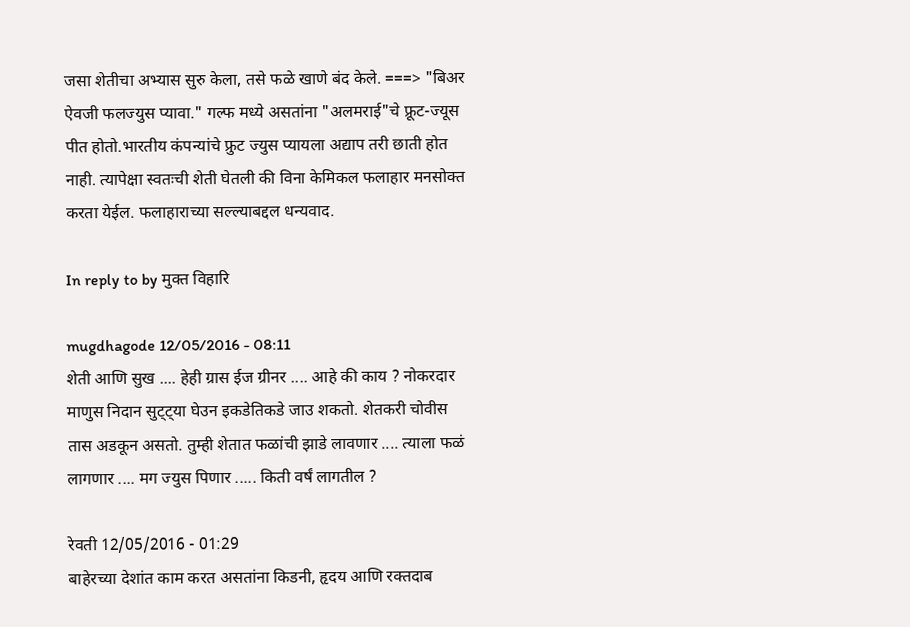जसा शेतीचा अभ्यास सुरु केला, तसे फळे खाणे बंद केले. ===> "बिअर ऐवजी फलज्युस प्यावा." गल्फ मध्ये असतांना "अलमराई"चे फ्रूट-ज्यूस पीत होतो.भारतीय कंपन्यांचे फ्रुट ज्युस प्यायला अद्याप तरी छाती होत नाही. त्यापेक्षा स्वतःची शेती घेतली की विना केमिकल फलाहार मनसोक्त करता येईल. फलाहाराच्या सल्ल्याबद्दल धन्यवाद.

In reply to by मुक्त विहारि

mugdhagode 12/05/2016 - 08:11
शेती आणि सुख .... हेही ग्रास ईज ग्रीनर .... आहे की काय ? नोकरदार माणुस निदान सुट्ट्या घेउन इकडेतिकडे जाउ शकतो. शेतकरी चोवीस तास अडकून असतो. तुम्ही शेतात फळांची झाडे लावणार .... त्याला फळं लागणार .... मग ज्युस पिणार ..... किती वर्षं लागतील ?

रेवती 12/05/2016 - 01:29
बाहेरच्या देशांत काम करत असतांना किडनी, हृदय आणि रक्तदाब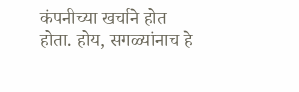कंपनीच्या खर्चाने होत होता. होय, सगळ्यांनाच हे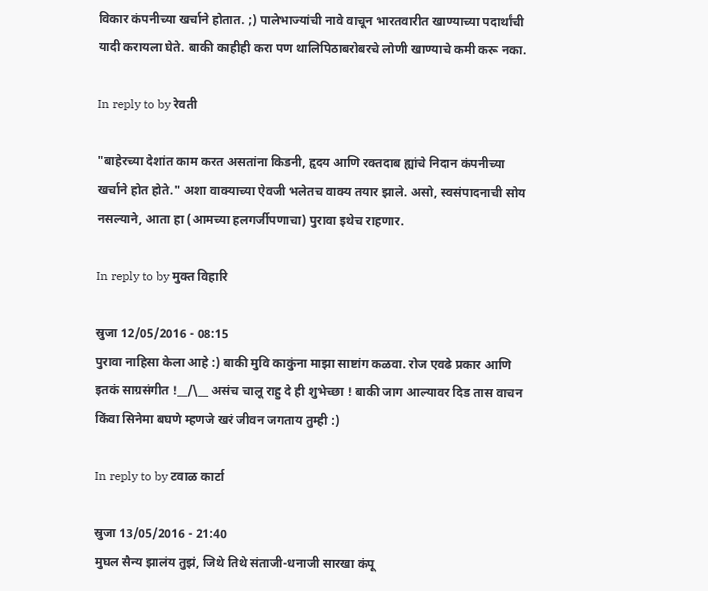विकार कंपनीच्या खर्चाने होतात. ;) पालेभाज्यांची नावे वाचून भारतवारीत खाण्याच्या पदार्थांची यादी करायला घेते. बाकी काहीही करा पण थालिपिठाबरोबरचे लोणी खाण्याचे कमी करू नका.

In reply to by रेवती

"बाहेरच्या देशांत काम करत असतांना किडनी, हृदय आणि रक्तदाब ह्यांचे निदान कंपनीच्या खर्चाने होत होते." अशा वाक्याच्या ऐवजी भलेतच वाक्य तयार झाले. असो, स्वसंपादनाची सोय नसल्याने, आता हा (आमच्या हलगर्जीपणाचा) पुरावा इथेच राहणार.

In reply to by मुक्त विहारि

स्रुजा 12/05/2016 - 08:15
पुरावा नाहिसा केला आहे :) बाकी मुवि काकुंना माझा साष्टांग कळवा. रोज एवढे प्रकार आणि इतकं साग्रसंगीत !__/\__ असंच चालू राहु दे ही शुभेच्छा ! बाकी जाग आल्यावर दिड तास वाचन किंवा सिनेमा बघणे म्हणजे खरं जीवन जगताय तुम्ही :)

In reply to by टवाळ कार्टा

स्रुजा 13/05/2016 - 21:40
मुघल सैन्य झालंय तुझं, जिथे तिथे संताजी-धनाजी सारखा कंपू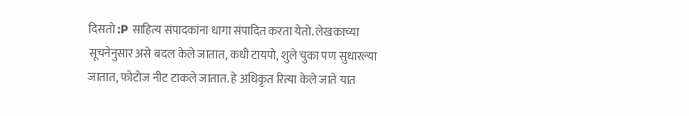दिसतो :P साहित्य संपादकांना धागा संपादित करता येतो. लेखकाच्या सूचनेनुसार असे बदल केले जातात, कधी टायपो, शुले चुका पण सुधारल्या जातात, फोटोज नीट टाकले जातात. हे अधिकृत रित्या केले जाते यात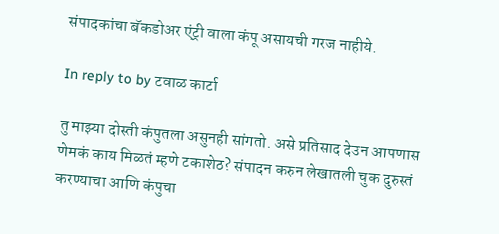संपादकांचा बॅकडोअर एंट्री वाला कंपू असायची गरज नाहीये.

In reply to by टवाळ कार्टा

तु माझ्या दोस्ती कंपुतला असुनही सांगतो. असे प्रतिसाद देउन आपणास णेमकं काय मिळतं म्हणे टकाशेठ? संपादन करुन लेखातली चुक दुरुस्तं करण्याचा आणि कंपुचा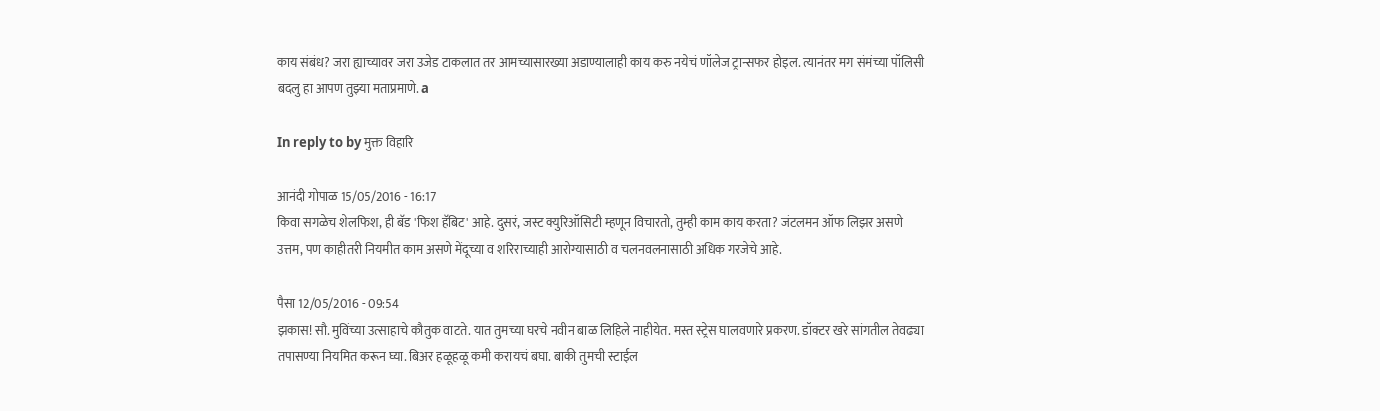काय संबंध? जरा ह्याच्यावर जरा उजेड टाकलात तर आमच्यासारख्या अडाण्यालाही काय करु नयेचं णॉलेज ट्रान्सफर होइल. त्यानंतर मग संमंच्या पॉलिसी बदलु हा आपण तुझ्या मताप्रमाणे. a

In reply to by मुक्त विहारि

आनंदी गोपाळ 15/05/2016 - 16:17
किवा सगळेच शेलफिश, ही बॅड 'फिश हॅबिट' आहे. दुसरं, जस्ट क्युरिऑसिटी म्हणून विचारतो, तुम्ही काम काय करता? जंटलमन ऑफ लिझर असणे उत्तम, पण काहीतरी नियमीत काम असणे मेंदूच्या व शरिराच्याही आरोग्यासाठी व चलनवलनासाठी अधिक गरजेचे आहे.

पैसा 12/05/2016 - 09:54
झकास! सौ. मुविंच्या उत्साहाचे कौतुक वाटते. यात तुमच्या घरचे नवीन बाळ लिहिले नाहीयेत. मस्त स्ट्रेस घालवणारे प्रकरण. डॉक्टर खरे सांगतील तेवढ्या तपासण्या नियमित करून घ्या. बिअर हळूहळू कमी करायचं बघा. बाकी तुमची स्टाईल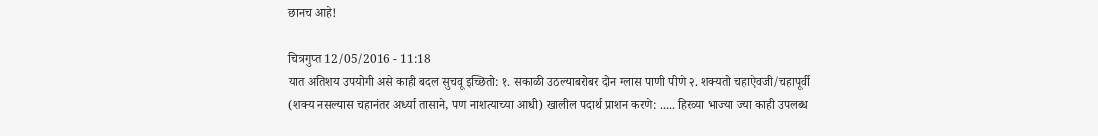छानच आहे!

चित्रगुप्त 12/05/2016 - 11:18
यात अतिशय उपयोगी असे काही बदल सुचवू इच्छितो: १. सकाळी उठल्याबरोबर दोन ग्लास पाणी पीणे २. शक्यतो चहाऐवजी/चहापूर्वी (शक्य नसल्यास चहानंतर अर्ध्या तासाने, पण नाशत्याच्या आधी) खालील पदार्थ प्राशन करणे: ..... हिरव्या भाज्या ज्या काही उपलब्ध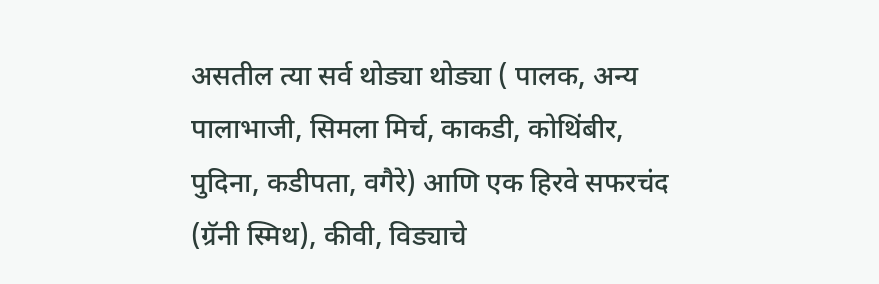असतील त्या सर्व थोड्या थोड्या ( पालक, अन्य पालाभाजी, सिमला मिर्च, काकडी, कोथिंबीर, पुदिना, कडीपता, वगैरे) आणि एक हिरवे सफरचंद (ग्रॅनी स्मिथ), कीवी, विड्याचे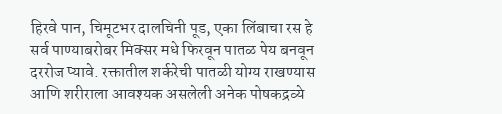हिरवे पान, चिमूटभर दालचिनी पूड, एका लिंबाचा रस हे सर्व पाण्याबरोबर मिक्सर मधे फिरवून पातळ पेय बनवून दररोज प्यावे. रक्तातील शर्करेची पातळी योग्य राखण्यास आणि शरीराला आवश्यक असलेली अनेक पोषकद्रव्ये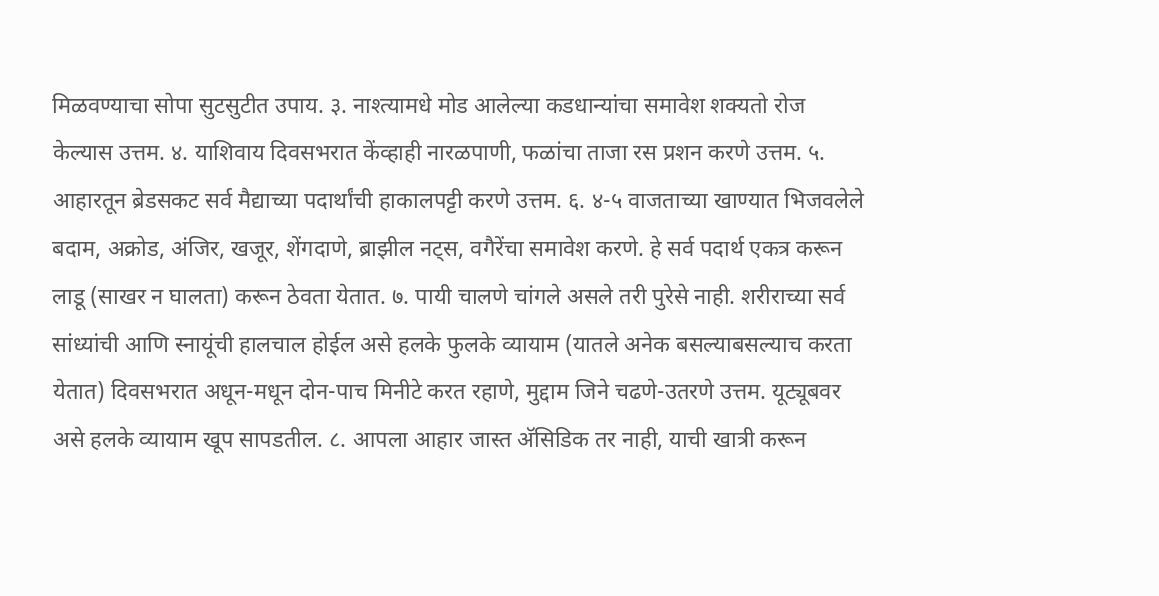मिळवण्याचा सोपा सुटसुटीत उपाय. ३. नाश्त्यामधे मोड आलेल्या कडधान्यांचा समावेश शक्यतो रोज केल्यास उत्तम. ४. याशिवाय दिवसभरात केंव्हाही नारळपाणी, फळांचा ताजा रस प्रशन करणे उत्तम. ५. आहारतून ब्रेडसकट सर्व मैद्याच्या पदार्थांची हाकालपट्टी करणे उत्तम. ६. ४-५ वाजताच्या खाण्यात भिजवलेले बदाम, अक्रोड, अंजिर, खजूर, शेंगदाणे, ब्राझील नट्स, वगैरेंचा समावेश करणे. हे सर्व पदार्थ एकत्र करून लाडू (साखर न घालता) करून ठेवता येतात. ७. पायी चालणे चांगले असले तरी पुरेसे नाही. शरीराच्या सर्व सांध्यांची आणि स्नायूंची हालचाल होईल असे हलके फुलके व्यायाम (यातले अनेक बसल्याबसल्याच करता येतात) दिवसभरात अधून-मधून दोन-पाच मिनीटे करत रहाणे, मुद्दाम जिने चढणे-उतरणे उत्तम. यूट्यूबवर असे हलके व्यायाम खूप सापडतील. ८. आपला आहार जास्त अ‍ॅसिडिक तर नाही, याची खात्री करून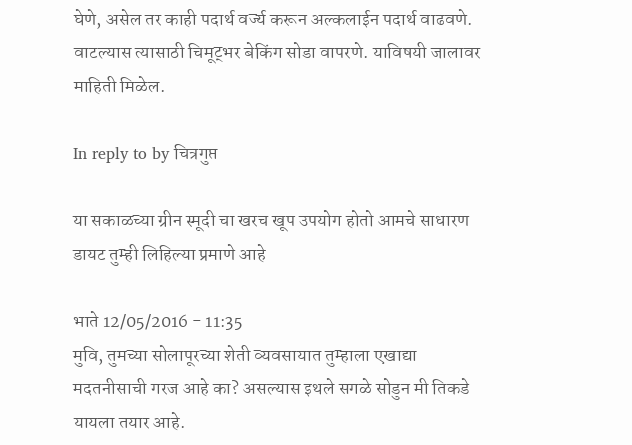घेणे, असेल तर काही पदार्थ वर्ज्य करून अल्कलाईन पदार्थ वाढवणे. वाटल्यास त्यासाठी चिमूट्भर बेकिंग सोडा वापरणे. याविषयी जालावर माहिती मिळेल.

In reply to by चित्रगुप्त

या सकाळच्या ग्रीन स्मूदी चा खरच खूप उपयोग होतो आमचे साधारण डायट तुम्ही लिहिल्या प्रमाणे आहे

भाते 12/05/2016 - 11:35
मुवि, तुमच्या सोलापूरच्या शेती व्यवसायात तुम्हाला एखाद्या मदतनीसाची गरज आहे का? असल्यास इथले सगळे सोडुन मी तिकडे यायला तयार आहे.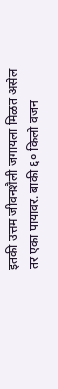इतकी उत्तम जीवनशैली जगायला मिळत असेल तर एका पायावर. बाकी ६० किलो वजन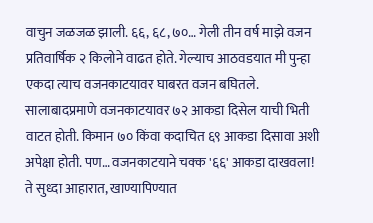वाचुन जळजळ झाली. ६६, ६८, ७०… गेली तीन वर्ष माझे वजन प्रतिवार्षिक २ किलोने वाढत होते. गेल्याच आठवडयात मी पुन्हा एकदा त्याच वजनकाटयावर घाबरत वजन बघितले. सालाबादप्रमाणे वजनकाटयावर ७२ आकडा दिसेल याची भिती वाटत होती. किमान ७० किंवा कदाचित ६९ आकडा दिसावा अशी अपेक्षा होती. पण… वजनकाटयाने चक्क '६६' आकडा दाखवला! ते सुध्दा आहारात, खाण्यापिण्यात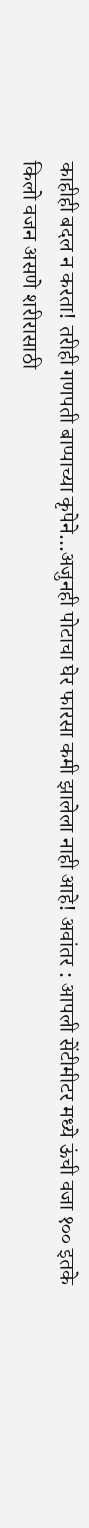काहीही बदल न करता! तरीही गणपती बाप्पाच्या कृपेने…अजुनही पोटाचा घेर फारसा कमी झालेला नाही आहे! अवांतर : आपली सेंटीमीटर मध्ये ऊंची वजा १०० इतके किलो वजन असणे शरीरासाठी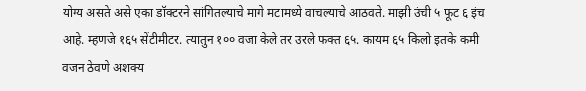योग्य असते असे एका डॉक्टरने सांगितल्याचे मागे मटामध्ये वाचल्याचे आठवते. माझी उंची ५ फूट ६ इंच आहे. म्हणजे १६५ सेंटीमीटर. त्यातुन १०० वजा केले तर उरले फक्त ६५. कायम ६५ किलो इतके कमी वजन ठेवणे अशक्य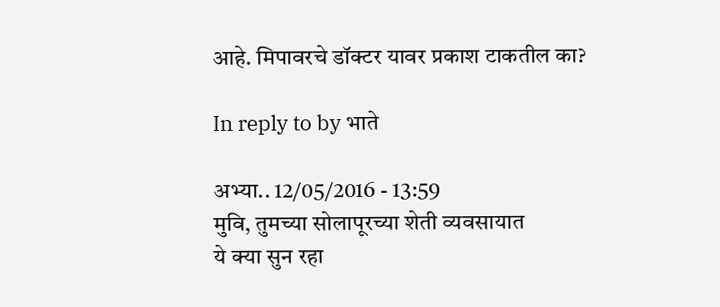आहे. मिपावरचे डॉक्टर यावर प्रकाश टाकतील का?

In reply to by भाते

अभ्या.. 12/05/2016 - 13:59
मुवि, तुमच्या सोलापूरच्या शेती व्यवसायात
ये क्या सुन रहा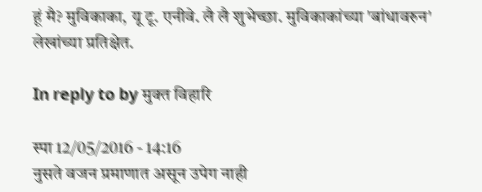हूं मै? मुविकाका, यू टू. एनीवे. लै लै शुभेच्छा. मुविकाकांच्या 'बांधावरुन' लेखांच्या प्रतिक्षेत.

In reply to by मुक्त विहारि

स्पा 12/05/2016 - 14:16
नुसते वजन प्रमाणात असून उपेग नाही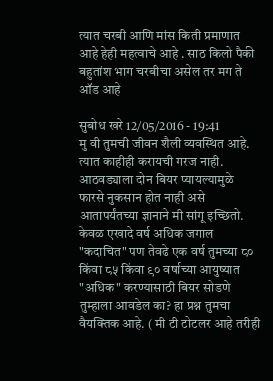त्यात चरबी आणि मांस किती प्रमाणात आहे हेही महत्वाचे आहे . साठ किलो पैकी बहुतांश भाग चरबीचा असेल तर मग ते ऑड आहे

सुबोध खरे 12/05/2016 - 19:41
मु वी तुमची जीवन शैली व्यवस्थित आहे. त्यात काहीही करायची गरज नाही. आठवड्याला दोन बियर प्यायल्यामुळे फारसे नुकसान होत नाही असे आतापर्यंतच्या ज्ञानाने मी सांगू इच्छितो. केवळ एखादे वर्ष अधिक जगाल "कदाचित" पण तेवढे एक वर्ष तुमच्या ८० किंवा ८५ किंवा ९० वर्षाच्या आयुष्यात "अधिक" करण्यासाठी बियर सोडणे तुम्हाला आवडेल का? हा प्रश्न तुमचा वैयक्तिक आहे. ( मी टी टोटलर आहे तरीही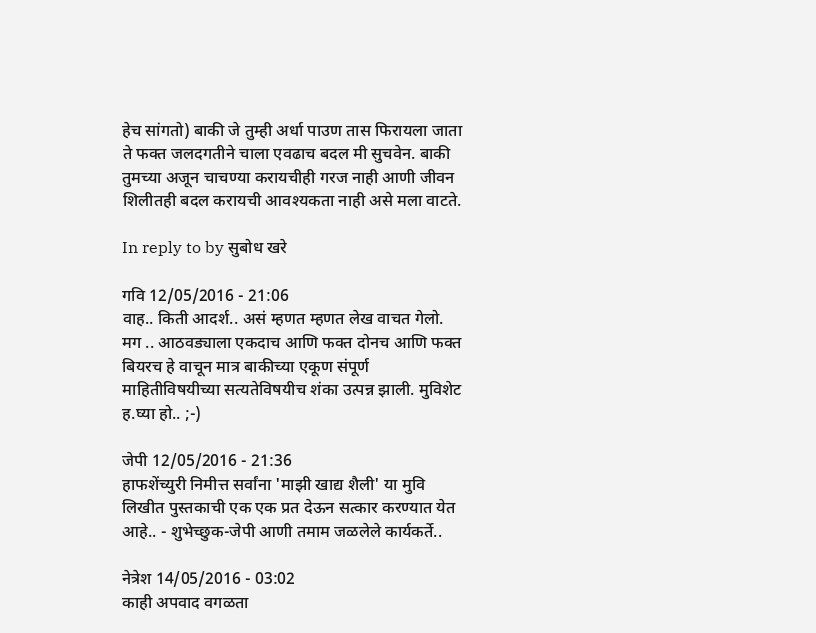हेच सांगतो) बाकी जे तुम्ही अर्धा पाउण तास फिरायला जाता ते फक्त जलदगतीने चाला एवढाच बदल मी सुचवेन. बाकी तुमच्या अजून चाचण्या करायचीही गरज नाही आणी जीवन शिलीतही बदल करायची आवश्यकता नाही असे मला वाटते.

In reply to by सुबोध खरे

गवि 12/05/2016 - 21:06
वाह.. किती आदर्श.. असं म्हणत म्हणत लेख वाचत गेलो. मग .. आठवड्याला एकदाच आणि फक्त दोनच आणि फक्त बियरच हे वाचून मात्र बाकीच्या एकूण संपूर्ण माहितीविषयीच्या सत्यतेविषयीच शंका उत्पन्न झाली. मुविशेट ह.घ्या हो.. ;-)

जेपी 12/05/2016 - 21:36
हाफशेंच्युरी निमीत्त सर्वांना 'माझी खाद्य शैली' या मुवि लिखीत पुस्तकाची एक एक प्रत देऊन सत्कार करण्यात येत आहे.. - शुभेच्छुक-जेपी आणी तमाम जळलेले कार्यकर्ते..

नेत्रेश 14/05/2016 - 03:02
काही अपवाद वगळता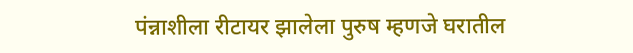पंन्नाशीला रीटायर झालेला पुरुष म्हणजे घरातील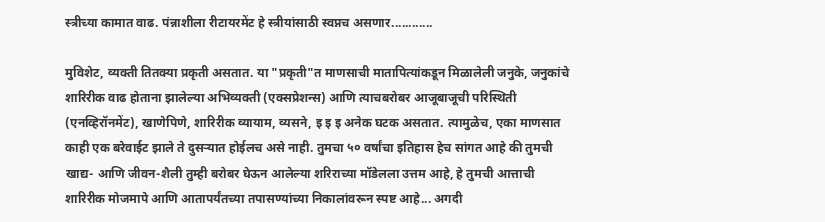स्त्रीच्या कामात वाढ. पंन्नाशीला रीटायरमेंट हे स्त्रीयांसाठी स्वप्नच असणार............

मुविशेट, व्यक्ती तितक्या प्रकृती असतात. या "प्रकृती"त माणसाची मातापित्यांकडून मिळालेली जनुके, जनुकांचे शारिरीक वाढ होताना झालेल्या अभिव्यक्ती (एक्सप्रेशन्स) आणि त्याचबरोबर आजूबाजूची परिस्थिती (एनव्हिरॉनमेंट), खाणेपिणे, शारिरीक व्यायाम, व्यसने, इ इ इ अनेक घटक असतात. त्यामुळेच, एका माणसात काही एक बरेवाईट झाले ते दुसर्‍यात होईलच असे नाही. तुमचा ५० वर्षांचा इतिहास हेच सांगत आहे की तुमची खाद्य- आणि जीवन-शैली तुम्ही बरोबर घेऊन आलेल्या शरिराच्या मॉडेलला उत्तम आहे, हे तुमची आत्ताची शारिरीक मोजमापे आणि आतापर्यंतच्या तपासण्यांच्या निकालांवरून स्पष्ट आहे... अगदी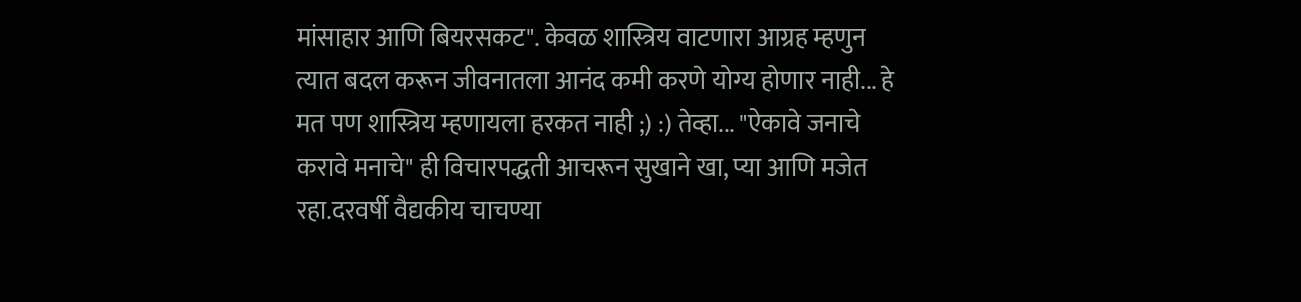मांसाहार आणि बियरसकट". केवळ शास्त्रिय वाटणारा आग्रह म्हणुन त्यात बदल करून जीवनातला आनंद कमी करणे योग्य होणार नाही... हे मत पण शास्त्रिय म्हणायला हरकत नाही ;) :) तेव्हा... "ऐकावे जनाचे करावे मनाचे" ही विचारपद्धती आचरून सुखाने खा, प्या आणि मजेत रहा.दरवर्षी वैद्यकीय चाचण्या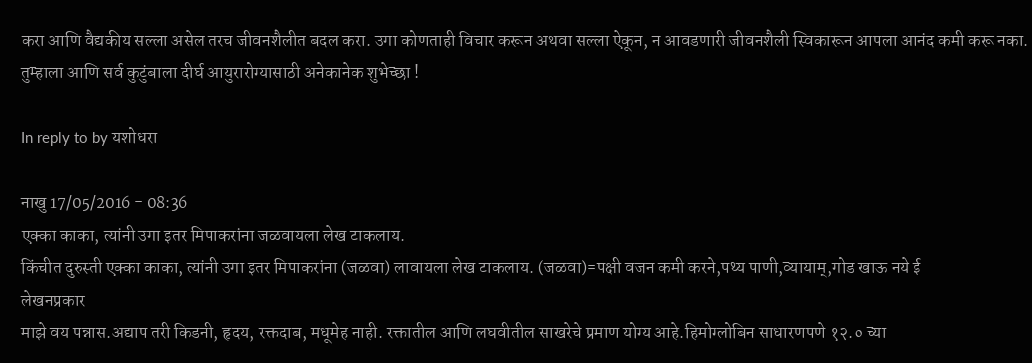करा आणि वैद्यकीय सल्ला असेल तरच जीवनशैलीत बदल करा. उगा कोणताही विचार करून अथवा सल्ला ऐकून, न आवडणारी जीवनशैली स्विकारून आपला आनंद कमी करू नका. तुम्हाला आणि सर्व कुटुंबाला दीर्घ आयुरारोग्यासाठी अनेकानेक शुभेच्छा !

In reply to by यशोधरा

नाखु 17/05/2016 - 08:36
एक्का काका, त्यांनी उगा इतर मिपाकरांना जळवायला लेख टाकलाय.
किंचीत दुरुस्ती एक्का काका, त्यांनी उगा इतर मिपाकरांना (जळवा) लावायला लेख टाकलाय. (जळवा)=पक्षी वजन कमी करने,पथ्य पाणी,व्यायाम्,गोड खाऊ नये ई
लेखनप्रकार
माझे वय पन्नास.अद्याप तरी किडनी, हृदय, रक्तदाब, मधूमेह नाही. रक्तातील आणि लघवीतील साखरेचे प्रमाण योग्य आहे.हिमोग्लोबिन साधारणपणे १२.० च्या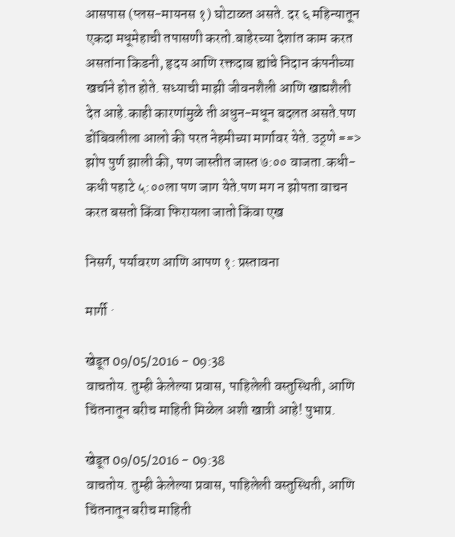आसपास (प्लस-मायनस १) घोटाळत असते. दर ६ महिन्यातून एकदा मधूमेहाची तपासणी करतो.बाहेरच्या देशांत काम करत असतांना किडनी, हृदय आणि रक्तदाब ह्यांचे निदान कंपनीच्या खर्चाने होत होते. सध्याची माझी जीवनशैली आणि खाद्यशैली देत आहे.काही कारणांमुळे ती अधुन-मधून बदलत असते.पण डोंबिवलीला आलो की परत नेहमीच्या मार्गावर येते. उठ्णे ==> झोप पुर्ण झाली की, पण जास्तीत जास्त ७:०० वाजता.कधी-कधी पहाटे ५:००ला पण जाग येते.पण मग न झोपता वाचन करत बसतो किंवा फिरायला जातो किंवा एख

निसर्ग, पर्यावरण आणि आपण १: प्रस्तावना

मार्गी ·

खेडूत 09/05/2016 - 09:38
वाचतोय. तुम्ही केलेल्या प्रवास, पाहिलेली वस्तुस्थिती, आणि चिंतनातून बरीच माहिती मिळेल अशी खात्री आहे! पुभाप्र.

खेडूत 09/05/2016 - 09:38
वाचतोय. तुम्ही केलेल्या प्रवास, पाहिलेली वस्तुस्थिती, आणि चिंतनातून बरीच माहिती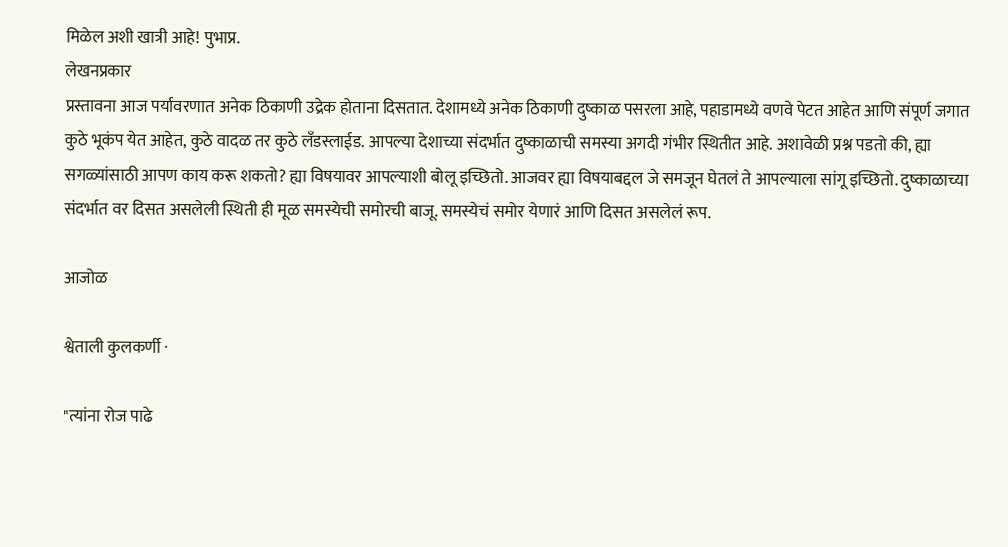मिळेल अशी खात्री आहे! पुभाप्र.
लेखनप्रकार
प्रस्तावना आज पर्यावरणात अनेक ठिकाणी उद्रेक होताना दिसतात. देशामध्ये अनेक ठिकाणी दुष्काळ पसरला आहे, पहाडामध्ये वणवे पेटत आहेत आणि संपूर्ण जगात कुठे भूकंप येत आहेत, कुठे वादळ तर कुठे लँडस्लाईड. आपल्या देशाच्या संदर्भात दुष्काळाची समस्या अगदी गंभीर स्थितीत आहे. अशावेळी प्रश्न पडतो की, ह्या सगळ्यांसाठी आपण काय करू शकतो? ह्या विषयावर आपल्याशी बोलू इच्छितो. आजवर ह्या विषयाबद्दल जे समजून घेतलं ते आपल्याला सांगू इच्छितो. दुष्काळाच्या संदर्भात वर दिसत असलेली स्थिती ही मूळ समस्येची समोरची बाजू. समस्येचं समोर येणारं आणि दिसत असलेलं रूप.

आजोळ

श्वेताली कुलकर्णी ·

"त्यांना रोज पाढे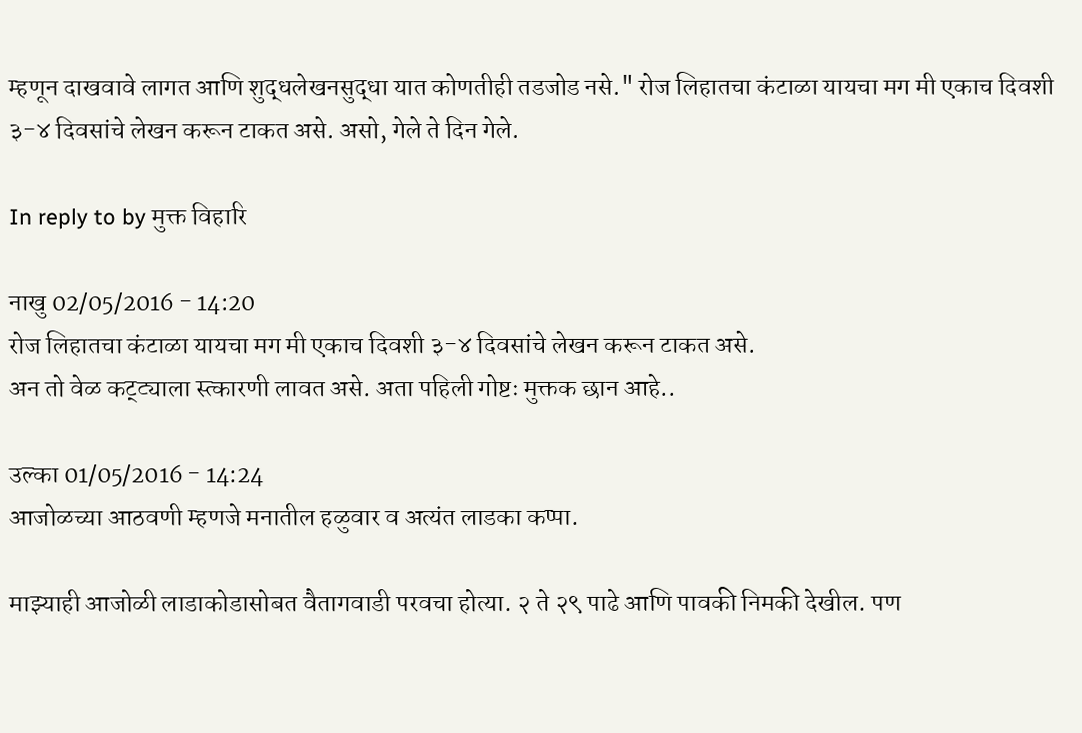म्हणून दाखवावे लागत आणि शुद्धलेखनसुद्धा यात कोणतीही तडजोड नसे." रोज लिहातचा कंटाळा यायचा मग मी एकाच दिवशी ३-४ दिवसांचे लेखन करून टाकत असे. असो, गेले ते दिन गेले.

In reply to by मुक्त विहारि

नाखु 02/05/2016 - 14:20
रोज लिहातचा कंटाळा यायचा मग मी एकाच दिवशी ३-४ दिवसांचे लेखन करून टाकत असे.
अन तो वेळ कट्ट्याला स्त्कारणी लावत असे. अता पहिली गोष्टः मुक्तक छान आहे..

उल्का 01/05/2016 - 14:24
आजोळच्या आठवणी म्हणजे मनातील हळुवार व अत्यंत लाडका कप्पा.

माझ्याही आजोळी लाडाकोडासोबत वैतागवाडी परवचा होत्या. २ ते २९ पाढे आणि पावकी निमकी देखील. पण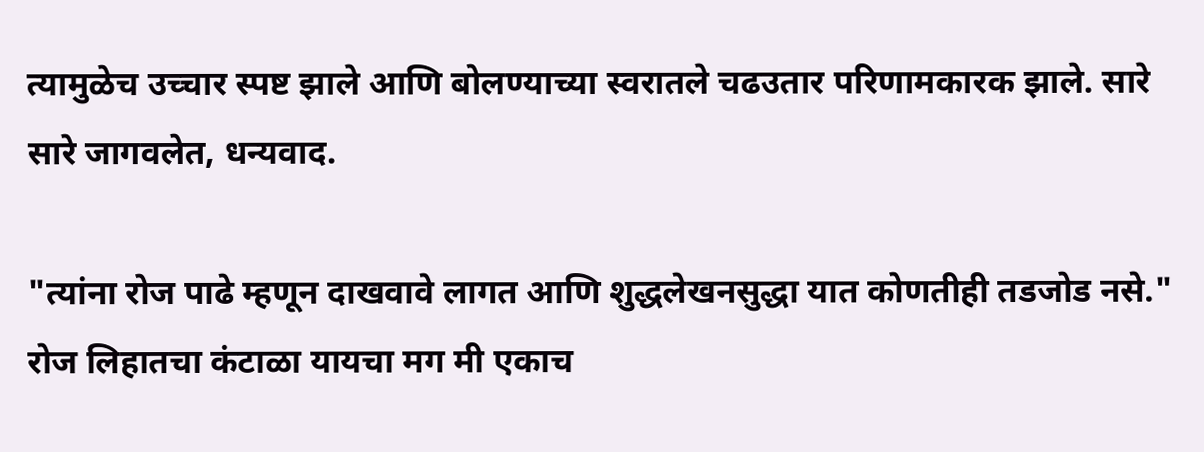त्यामुळेच उच्चार स्पष्ट झाले आणि बोलण्याच्या स्वरातले चढउतार परिणामकारक झाले. सारे सारे जागवलेत, धन्यवाद.

"त्यांना रोज पाढे म्हणून दाखवावे लागत आणि शुद्धलेखनसुद्धा यात कोणतीही तडजोड नसे." रोज लिहातचा कंटाळा यायचा मग मी एकाच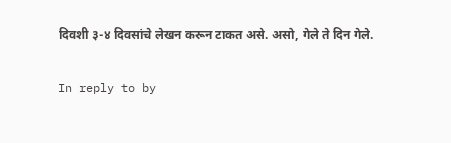दिवशी ३-४ दिवसांचे लेखन करून टाकत असे. असो, गेले ते दिन गेले.

In reply to by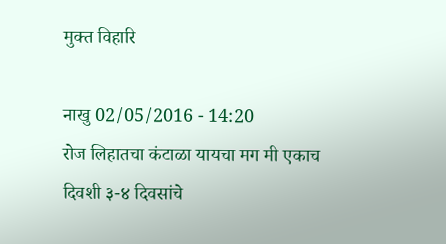मुक्त विहारि

नाखु 02/05/2016 - 14:20
रोज लिहातचा कंटाळा यायचा मग मी एकाच दिवशी ३-४ दिवसांचे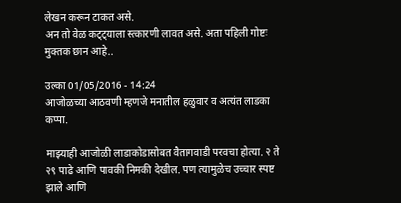लेखन करून टाकत असे.
अन तो वेळ कट्ट्याला स्त्कारणी लावत असे. अता पहिली गोष्टः मुक्तक छान आहे..

उल्का 01/05/2016 - 14:24
आजोळच्या आठवणी म्हणजे मनातील हळुवार व अत्यंत लाडका कप्पा.

माझ्याही आजोळी लाडाकोडासोबत वैतागवाडी परवचा होत्या. २ ते २९ पाढे आणि पावकी निमकी देखील. पण त्यामुळेच उच्चार स्पष्ट झाले आणि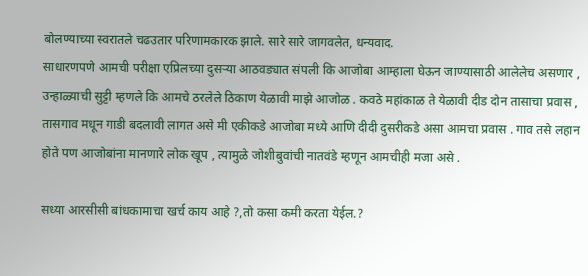बोलण्याच्या स्वरातले चढउतार परिणामकारक झाले. सारे सारे जागवलेत, धन्यवाद.
साधारणपणे आमची परीक्षा एप्रिलच्या दुसऱ्या आठवड्यात संपली कि आजोबा आम्हाला घेऊन जाण्यासाठी आलेलेच असणार , उन्हाळ्याची सुट्टी म्हणले कि आमचे ठरलेले ठिकाण येळावी माझे आजोळ . कवठे महांकाळ ते येळावी दीड दोन तासाचा प्रवास , तासगाव मधून गाडी बदलावी लागत असे मी एकीकडे आजोबा मध्ये आणि दीदी दुसरीकडे असा आमचा प्रवास . गाव तसे लहान होते पण आजोबांना मानणारे लोक खूप , त्यामुळे जोशीबुवांची नातवंडे म्हणून आमचीही मजा असे .

सध्या आरसीसी बांधकामाचा खर्च काय आहे ?,तो कसा कमी करता येईल.?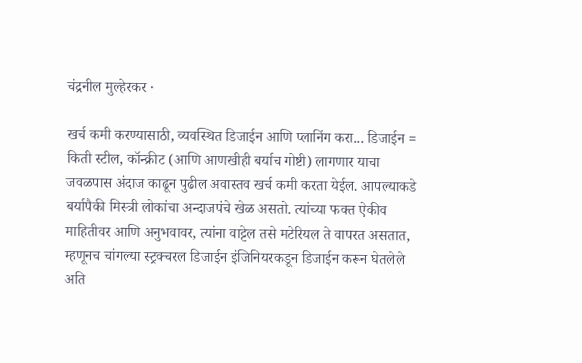चंद्रनील मुल्हेरकर ·

खर्च कमी करण्यासाठी, व्यवस्थित डिजाईन आणि प्लानिंग करा... डिजाईन = किती स्टील, कॉन्क्रीट (आणि आणखीही बर्याच गोष्टी) लागणार याचा जवळपास अंदाज काढून पुढील अवास्तव खर्च कमी करता येईल. आपल्याकडे बर्यापैकी मिस्त्री लोकांचा अन्दाजपंचे खेळ असतो. त्यांच्या फक्त ऐकीव माहितीवर आणि अनुभवावर, त्यांना वाट्टेल तसे मटेरियल ते वापरत असतात, म्हणूनच चांगल्या स्ट्रक्चरल डिजाईन इंजिनियरकडून डिजाईन करून घेतलेले अति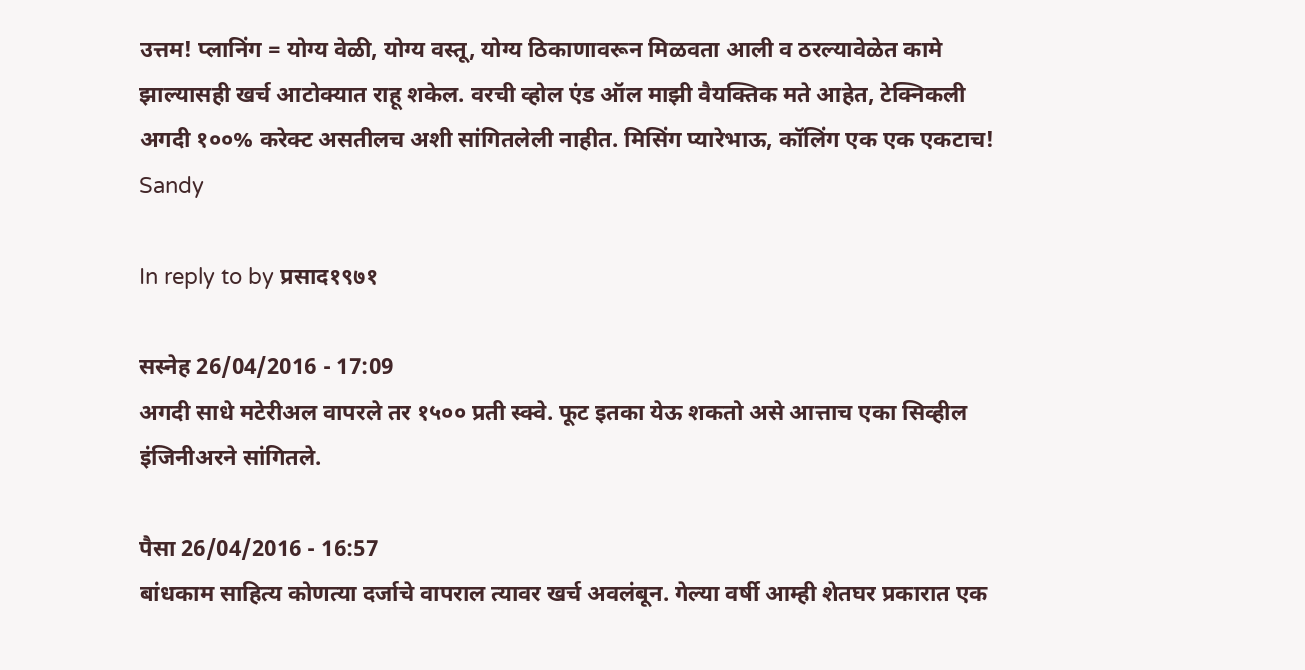उत्तम! प्लानिंग = योग्य वेळी, योग्य वस्तू, योग्य ठिकाणावरून मिळवता आली व ठरल्यावेळेत कामे झाल्यासही खर्च आटोक्यात राहू शकेल. वरची व्होल एंड ऑल माझी वैयक्तिक मते आहेत, टेक्निकली अगदी १००% करेक्ट असतीलच अशी सांगितलेली नाहीत. मिसिंग प्यारेभाऊ, कॉलिंग एक एक एकटाच! Sandy

In reply to by प्रसाद१९७१

सस्नेह 26/04/2016 - 17:09
अगदी साधे मटेरीअल वापरले तर १५०० प्रती स्क्वे. फूट इतका येऊ शकतो असे आत्ताच एका सिव्हील इंजिनीअरने सांगितले.

पैसा 26/04/2016 - 16:57
बांधकाम साहित्य कोणत्या दर्जाचे वापराल त्यावर खर्च अवलंबून. गेल्या वर्षी आम्ही शेतघर प्रकारात एक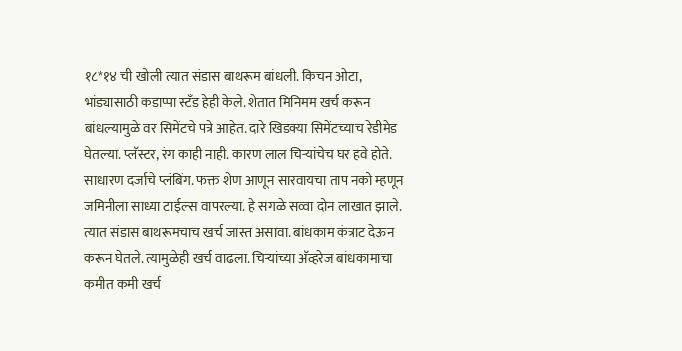१८*१४ ची खोली त्यात संडास बाथरूम बांधली. किचन ओटा, भांड्यासाठी कडाप्पा स्टँड हेही केले. शेतात मिनिमम खर्च करून बांधल्यामुळे वर सिमेंटचे पत्रे आहेत. दारे खिडक्या सिमेंटच्याच रेडीमेड घेतल्या. प्लॅस्टर, रंग काही नाही. कारण लाल चिर्‍यांचेच घर हवे होते. साधारण दर्जाचे प्लंबिंग. फक्त शेण आणून सारवायचा ताप नको म्हणून जमिनीला साध्या टाईल्स वापरल्या. हे सगळे सव्वा दोन लाखात झाले. त्यात संडास बाथरूमचाच खर्च जास्त असावा. बांधकाम कंत्राट देऊन करून घेतले. त्यामुळेही खर्च वाढला. चिर्‍यांच्या अ‍ॅव्हरेज बांधकामाचा कमीत कमी खर्च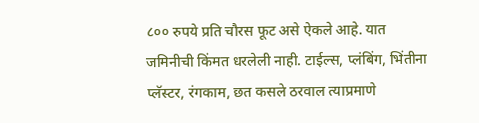८०० रुपये प्रति चौरस फूट असे ऐकले आहे. यात जमिनीची किंमत धरलेली नाही. टाईल्स, प्लंबिंग, भिंतीना प्लॅस्टर, रंगकाम, छत कसले ठरवाल त्याप्रमाणे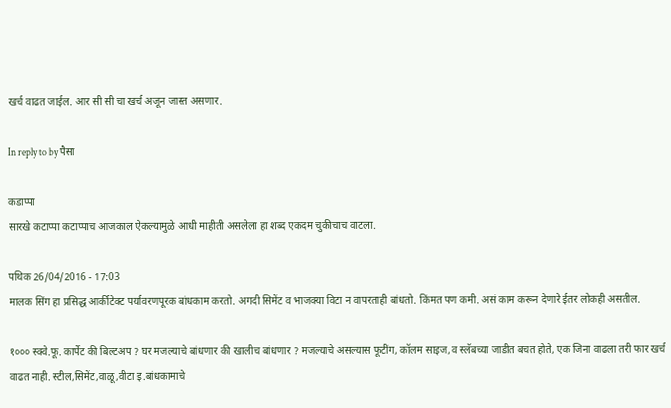खर्च वाढत जाईल. आर सी सी चा खर्च अजून जास्त असणार.

In reply to by पैसा

कडाप्पा
सारखे कटाप्पा कटाप्पाच आजकाल ऐकल्यामुळे आधी माहीती असलेला हा शब्द एकदम चुकीचाच वाटला.

पथिक 26/04/2016 - 17:03
मालक सिंग हा प्रसिद्ध आर्कीटेक्ट पर्यावरणपूरक बांधकाम करतो. अगदी सिमेंट व भाजक्या विटा न वापरताही बांधतो. किंमत पण कमी. असं काम करून देणारे ईतर लोकही असतील.

१००० स्क्वे.फू. कार्पेट की बिल्टअप ? घर मजल्याचे बांधणार की खालीच बांधणार ? मजल्याचे असल्यास फूटींग, कॉलम साइज,व स्लॅबच्या जाडीत बचत होते, एक जिना वाढला तरी फार खर्च वाढत नाही. स्टील,सिमेंट,वाळू,वीटा इ.बांधकामाचे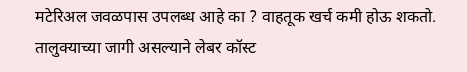मटेरिअल जवळपास उपलब्ध आहे का ? वाहतूक खर्च कमी होऊ शकतो. तालुक्याच्या जागी असल्याने लेबर कॉस्ट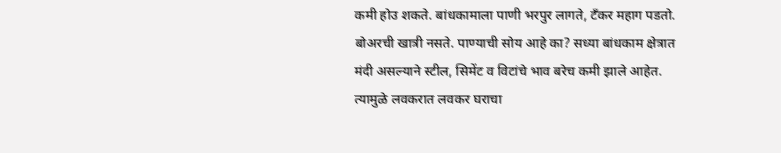कमी होउ शकते. बांधकामाला पाणी भरपुर लागते, टँकर महाग पडतो. बोअरची खात्री नसते. पाण्याची सोय आहे का? सध्या बांधकाम क्षेत्रात मंदी असल्याने स्टील, सिमेंट व विटांचे भाव बरेच कमी झाले आहेत. त्यामुळे लवकरात लवकर घराचा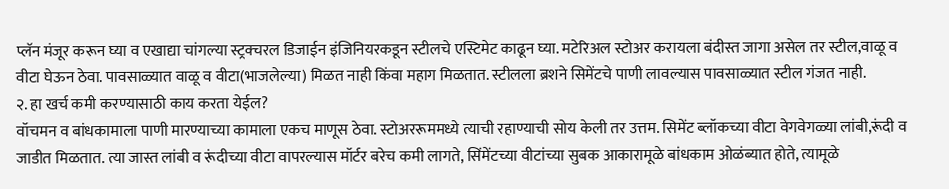प्लॅन मंजूर करून घ्या व एखाद्या चांगल्या स्ट्रक्चरल डिजाईन इंजिनियरकडून स्टीलचे एस्टिमेट काढून घ्या. मटेरिअल स्टोअर करायला बंदीस्त जागा असेल तर स्टील,वाळू व वीटा घेऊन ठेवा. पावसाळ्यात वाळू व वीटा(भाजलेल्या) मिळत नाही किंवा महाग मिळतात. स्टीलला ब्रशने सिमेंटचे पाणी लावल्यास पावसाळ्यात स्टील गंजत नाही.
२. हा खर्च कमी करण्यासाठी काय करता येईल?
वॉचमन व बांधकामाला पाणी मारण्याच्या कामाला एकच माणूस ठेवा. स्टोअररूममध्ये त्याची रहाण्याची सोय केली तर उत्तम. सिमेंट ब्लॉकच्या वीटा वेगवेगळ्या लांबी,रूंदी व जाडीत मिळतात. त्या जास्त लांबी व रूंदीच्या वीटा वापरल्यास मॉर्टर बरेच कमी लागते, सिंमेंटच्या वीटांच्या सुबक आकारामूळे बांधकाम ओळंब्यात होते, त्यामूळे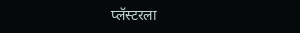प्लॅस्टरला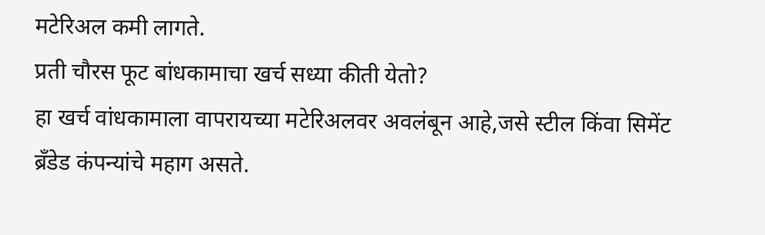मटेरिअल कमी लागते.
प्रती चौरस फूट बांधकामाचा खर्च सध्या कीती येतो?
हा खर्च वांधकामाला वापरायच्या मटेरिअलवर अवलंबून आहे,जसे स्टील किंवा सिमेंट ब्रँडेड कंपन्यांचे महाग असते.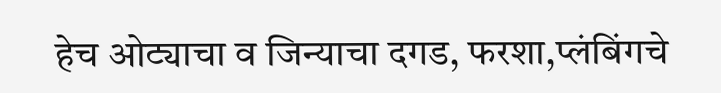हेच ओट्याचा व जिन्याचा दगड, फरशा,प्लंबिंगचे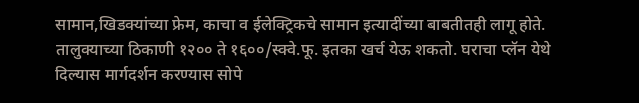सामान,खिडक्यांच्या फ्रेम, काचा व ईलेक्ट्रिकचे सामान इत्यादींच्या बाबतीतही लागू होते. तालुक्याच्या ठिकाणी १२०० ते १६००/स्क्वे.फू. इतका खर्च येऊ शकतो. घराचा प्लॅन येथे दिल्यास मार्गदर्शन करण्यास सोपे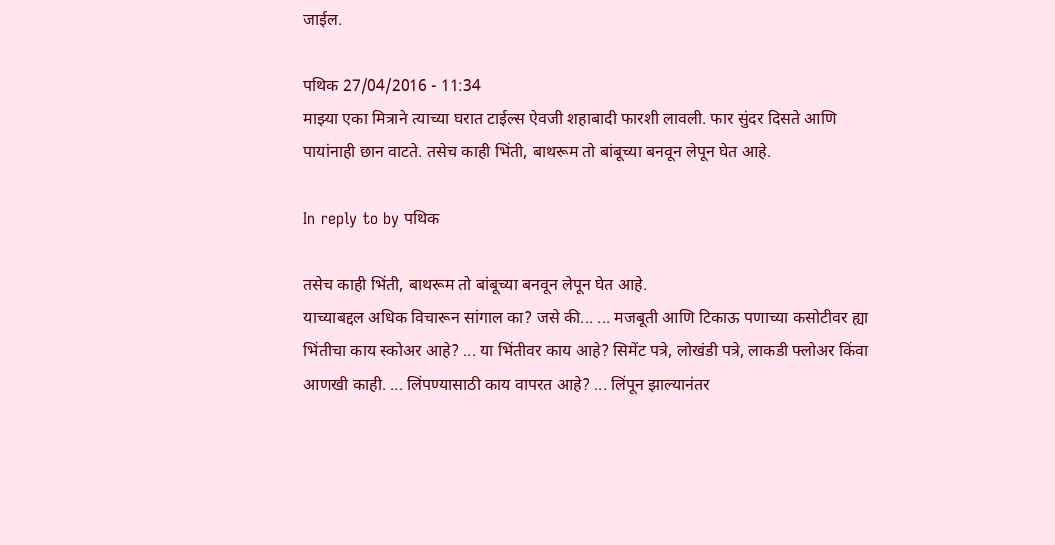जाईल.

पथिक 27/04/2016 - 11:34
माझ्या एका मित्राने त्याच्या घरात टाईल्स ऐवजी शहाबादी फारशी लावली. फार सुंदर दिसते आणि पायांनाही छान वाटते. तसेच काही भिंती, बाथरूम तो बांबूच्या बनवून लेपून घेत आहे.

In reply to by पथिक

तसेच काही भिंती, बाथरूम तो बांबूच्या बनवून लेपून घेत आहे.
याच्याबद्दल अधिक विचारून सांगाल का? जसे की... ... मजबूती आणि टिकाऊ पणाच्या कसोटीवर ह्या भिंतीचा काय स्कोअर आहे? ... या भिंतीवर काय आहे? सिमेंट पत्रे, लोखंडी पत्रे, लाकडी फ्लोअर किंवा आणखी काही. ... लिंपण्यासाठी काय वापरत आहे? ... लिंपून झाल्यानंतर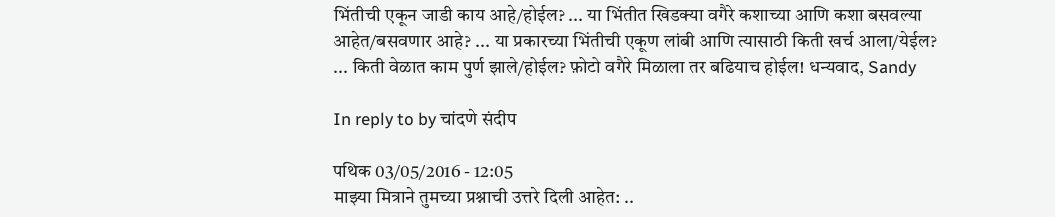भिंतीची एकून जाडी काय आहे/होईल? ... या भिंतीत खिडक्या वगैरे कशाच्या आणि कशा बसवल्या आहेत/बसवणार आहे? ... या प्रकारच्या भिंतीची एकूण लांबी आणि त्यासाठी किती खर्च आला/येईल? ... किती वेळात काम पुर्ण झाले/होईल? फ़ोटो वगैरे मिळाला तर बढियाच होईल! धन्यवाद, Sandy

In reply to by चांदणे संदीप

पथिक 03/05/2016 - 12:05
माझ्या मित्राने तुमच्या प्रश्नाची उत्तरे दिली आहेत: ..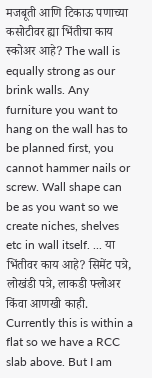मजबूती आणि टिकाऊ पणाच्या कसोटीवर ह्या भिंतीचा काय स्कोअर आहे? The wall is equally strong as our brink walls. Any furniture you want to hang on the wall has to be planned first, you cannot hammer nails or screw. Wall shape can be as you want so we create niches, shelves etc in wall itself. ... या भिंतीवर काय आहे? सिमेंट पत्रे, लोखंडी पत्रे, लाकडी फ्लोअर किंवा आणखी काही. Currently this is within a flat so we have a RCC slab above. But I am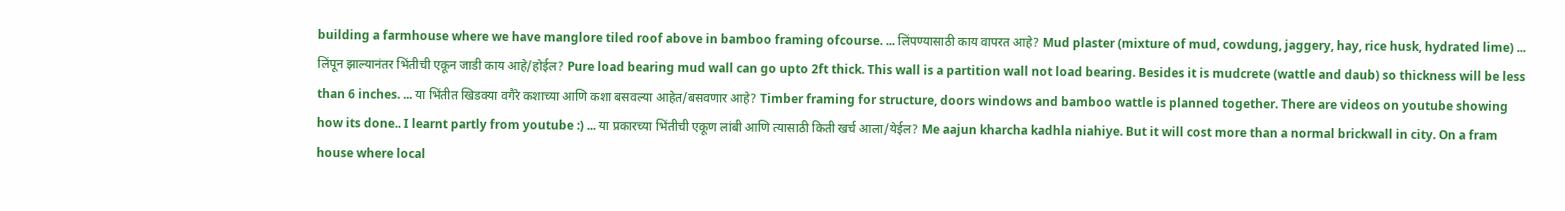building a farmhouse where we have manglore tiled roof above in bamboo framing ofcourse. ... लिंपण्यासाठी काय वापरत आहे? Mud plaster (mixture of mud, cowdung, jaggery, hay, rice husk, hydrated lime) ... लिंपून झाल्यानंतर भिंतीची एकून जाडी काय आहे/होईल? Pure load bearing mud wall can go upto 2ft thick. This wall is a partition wall not load bearing. Besides it is mudcrete (wattle and daub) so thickness will be less than 6 inches. ... या भिंतीत खिडक्या वगैरे कशाच्या आणि कशा बसवल्या आहेत/बसवणार आहे? Timber framing for structure, doors windows and bamboo wattle is planned together. There are videos on youtube showing how its done.. I learnt partly from youtube :) ... या प्रकारच्या भिंतीची एकूण लांबी आणि त्यासाठी किती खर्च आला/येईल? Me aajun kharcha kadhla niahiye. But it will cost more than a normal brickwall in city. On a fram house where local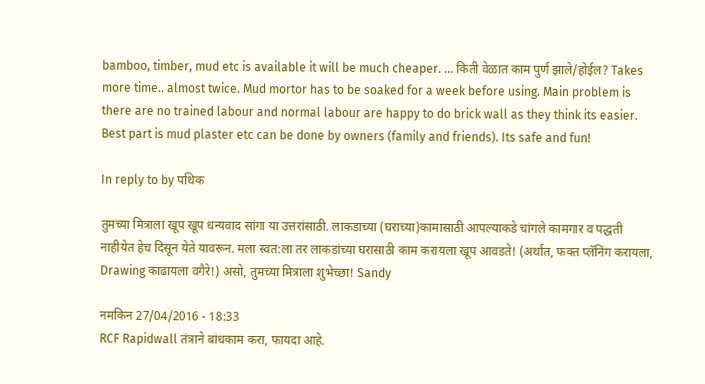bamboo, timber, mud etc is available it will be much cheaper. ... किती वेळात काम पुर्ण झाले/होईल? Takes more time.. almost twice. Mud mortor has to be soaked for a week before using. Main problem is there are no trained labour and normal labour are happy to do brick wall as they think its easier. Best part is mud plaster etc can be done by owners (family and friends). Its safe and fun!

In reply to by पथिक

तुमच्या मित्राला खूप खूप धन्यवाद सांगा या उत्तरांसाठी. लाकडाच्या (घराच्या)कामासाठी आपल्याकडे चांगले कामगार व पद्धती नाहीयेत हेच दिसून येते यावरून. मला स्वत:ला तर लाकडांच्या घरासाठी काम करायला खूप आवडते! (अर्थात, फक्त प्लॅनिंग करायला, Drawing काढायला वगैरे!) असो, तुमच्या मित्राला शुभेच्छा! Sandy

नमकिन 27/04/2016 - 18:33
RCF Rapidwall तंत्राने बांधकाम करा, फायदा आहे.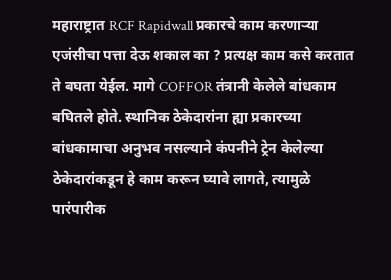महाराष्ट्रात RCF Rapidwall प्रकारचे काम करणार्‍या एजंसीचा पत्ता देऊ शकाल का ? प्रत्यक्ष काम कसे करतात ते बघता येईल. मागे COFFOR तंत्रानी केलेले बांधकाम बघितले होते. स्थानिक ठेकेदारांना ह्या प्रकारच्या बांधकामाचा अनुभव नसल्याने कंपनीने ट्रेन केलेल्या ठेकेदारांकडून हे काम करून घ्यावे लागते, त्यामुळे पारंपारीक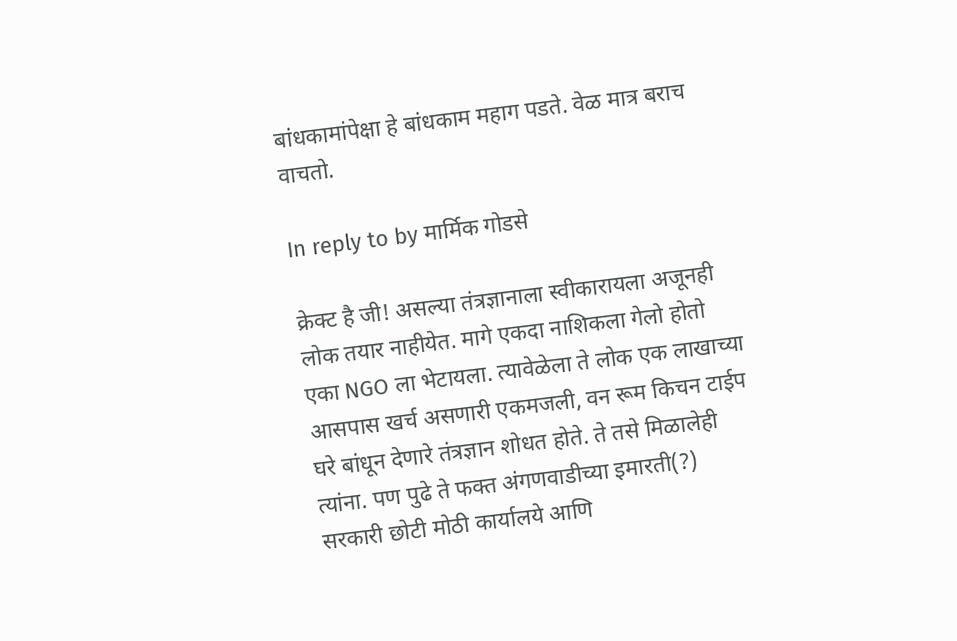बांधकामांपेक्षा हे बांधकाम महाग पडते. वेळ मात्र बराच वाचतो.

In reply to by मार्मिक गोडसे

क्रेक्ट है जी! असल्या तंत्रज्ञानाला स्वीकारायला अजूनही लोक तयार नाहीयेत. मागे एकदा नाशिकला गेलो होतो एका NGO ला भेटायला. त्यावेळेला ते लोक एक लाखाच्या आसपास खर्च असणारी एकमजली, वन रूम किचन टाईप घरे बांधून देणारे तंत्रज्ञान शोधत होते. ते तसे मिळालेही त्यांना. पण पुढे ते फक्त अंगणवाडीच्या इमारती(?) सरकारी छोटी मोठी कार्यालये आणि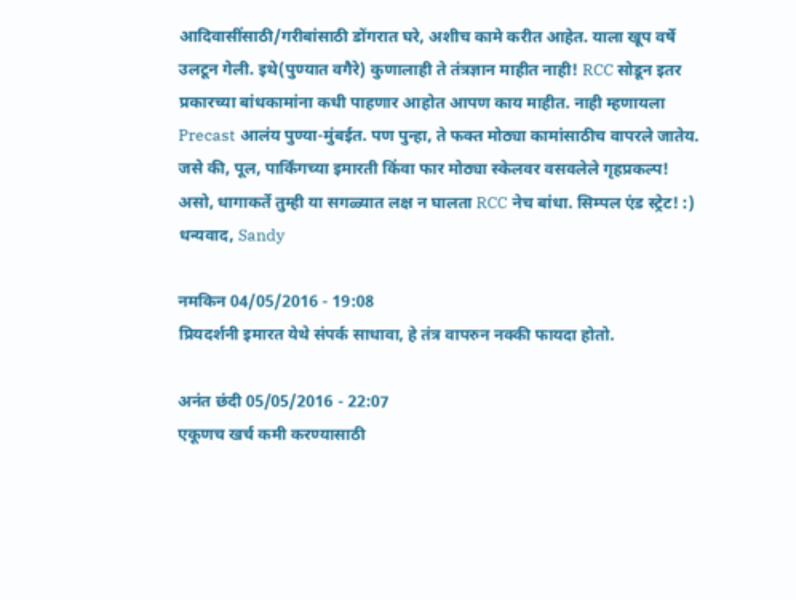आदिवासींसाठी/गरीबांसाठी डोंगरात घरे, अशीच कामे करीत आहेत. याला खूप वर्षे उलटून गेली. इथे(पुण्यात वगैरे) कुणालाही ते तंत्रज्ञान माहीत नाही! RCC सोडून इतर प्रकारच्या बांधकामांना कधी पाहणार आहोत आपण काय माहीत. नाही म्हणायला Precast आलंय पुण्या-मुंबईत. पण पुन्हा, ते फक्त मोठ्या कामांसाठीच वापरले जातेय. जसे की, पूल, पार्किंगच्या इमारती किंवा फार मोठ्या स्केलवर वसवलेले गृहप्रकल्प! असो, धागाकर्ते तुम्ही या सगळ्यात लक्ष न घालता RCC नेच बांधा. सिम्पल एंड स्ट्रेट! :) धन्यवाद, Sandy

नमकिन 04/05/2016 - 19:08
प्रियदर्शनी इमारत येथे संपर्क साधावा, हे तंत्र वापरुन नक्की फायदा होतो.

अनंत छंदी 05/05/2016 - 22:07
एकूणच खर्च कमी करण्यासाठी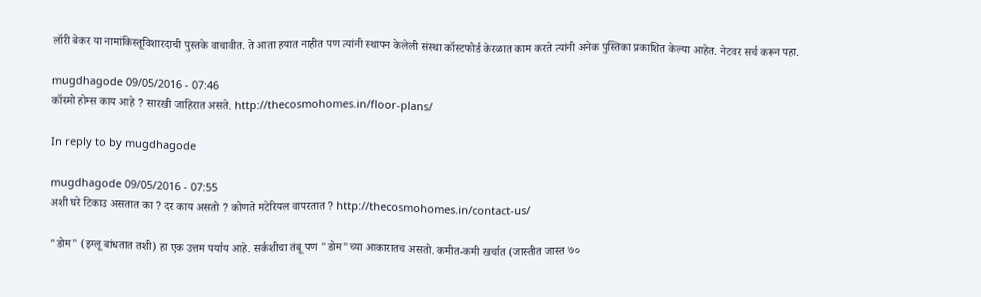लॉरी बेकर या नामांकिस्तूविशारदाची पुस्तके वाचावीत. ते आता हयात नाहीत पण त्यांनी स्थापन केलेली संस्था कॉस्टफोर्ड केरळात काम करते त्यांनी अनेक पुस्तिका प्रकाशित केल्या आहेत. नेटवर सर्च करून पहा.

mugdhagode 09/05/2016 - 07:46
कॉस्मो होम्स काय आहे ? सारखी जाहिरात असते. http://thecosmohomes.in/floor-plans/

In reply to by mugdhagode

mugdhagode 09/05/2016 - 07:55
अशी घरे टिकाउ असतात का ? दर काय असतो ? कोणते मटेरियल वापरतात ? http://thecosmohomes.in/contact-us/

"डोम" (इग्लू बांधतात तशी) हा एक उत्तम पर्याय आहे. सर्कशीचा तंबू पण "डोम"च्या आकारातच असतो. कमीत-कमी खर्चात (जास्तीत जास्त ७०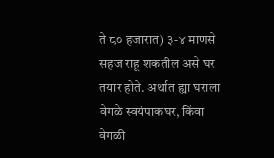ते ८० हजारात) ३-४ माणसे सहज राहू शकतील असे घर तयार होते. अर्थात ह्या घराला वेगळे स्वयंपाकघर, किंवा वेगळी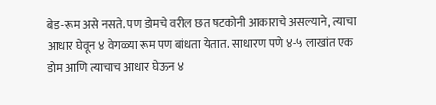बेड-रूम असे नसते. पण डोमचे वरील छत षटकोनी आकाराचे असल्याने, त्याचा आधार घेवून ४ वेगळ्या रूम पण बांधता येतात. साधारण पणे ४-५ लाखांत एक डोम आणि त्याचाच आधार घेऊन ४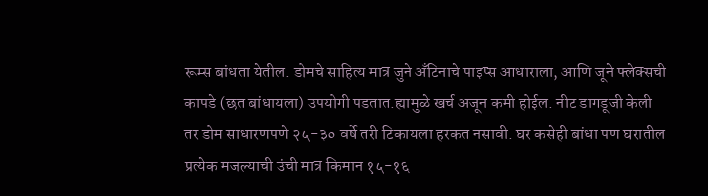रूम्स बांधता येतील. डोमचे साहित्य मात्र जुने अँटिनाचे पाइप्स आधाराला, आणि जूने फ्लेक्सची कापडे (छत बांधायला) उपयोगी पडतात.ह्यामुळे खर्च अजून कमी होईल. नीट डागडूजी केली तर डोम साधारणपणे २५-३० वर्षे तरी टिकायला हरकत नसावी. घर कसेही बांधा पण घरातील प्रत्येक मजल्याची उंची मात्र किमान १५-१६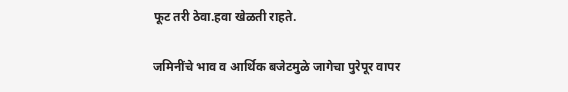फूट तरी ठेवा.हवा खेळती राहते.

जमिनींचे भाव व आर्थिक बजेटमुळे जागेचा पुरेपूर वापर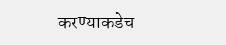करण्याकडेच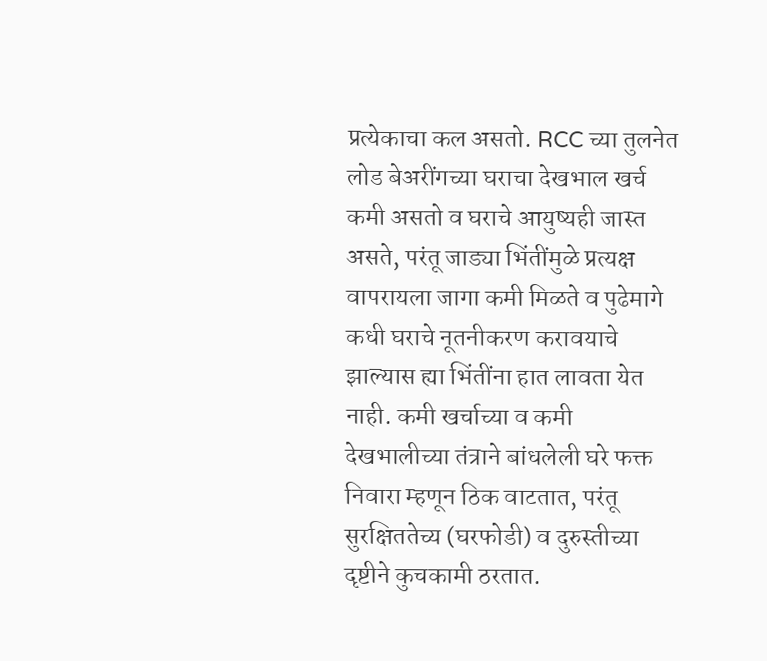प्रत्येकाचा कल असतो. RCC च्या तुलनेत लोड बेअरींगच्या घराचा देखभाल खर्च कमी असतो व घराचे आयुष्यही जास्त असते, परंतू जाड्या भिंतींमुळे प्रत्यक्ष वापरायला जागा कमी मिळते व पुढेमागे कधी घराचे नूतनीकरण करावयाचे झाल्यास ह्या भिंतींना हात लावता येत नाही. कमी खर्चाच्या व कमी देखभालीच्या तंत्राने बांधलेली घरे फक्त निवारा म्हणून ठिक वाटतात, परंतू सुरक्षिततेच्य (घरफोडी) व दुरुस्तीच्या दृष्टीने कुचकामी ठरतात.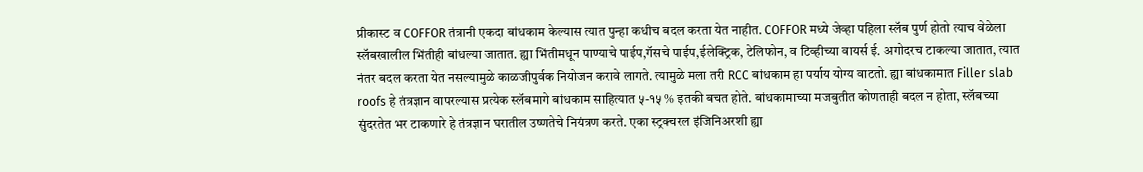प्रीकास्ट व COFFOR तंत्रानी एकदा बांधकाम केल्यास त्यात पुन्हा कधीच बदल करता येत नाहीत. COFFOR मध्ये जेव्हा पहिला स्लॅब पुर्ण होतो त्याच वेळेला स्लॅबखालील भिंतीही बांधल्या जातात. ह्या भिंतीमधून पाण्याचे पाईप,गॅसचे पाईप,ईलेक्ट्रिक, टेलिफोन, व टिव्हीच्या वायर्स ई. अगोदरच टाकल्या जातात, त्यात नंतर बदल करता येत नसल्यामुळे काळजीपुर्वक नियोजन करावे लागते. त्यामुळे मला तरी RCC बांधकाम हा पर्याय योग्य वाटतो. ह्या बांधकामात Filler slab roofs हे तंत्रज्ञान वापरल्यास प्रत्येक स्लॅबमागे बांधकाम साहित्यात ५-१५ % इतकी बचत होते. बांधकामाच्या मजबुतीत कोणताही बदल न होता, स्लॅबच्या सुंदरतेत भर टाकणारे हे तंत्रज्ञान घरातील उष्णतेचे नियंत्रण करते. एका स्ट्रक्चरल इंजिनिअरशी ह्या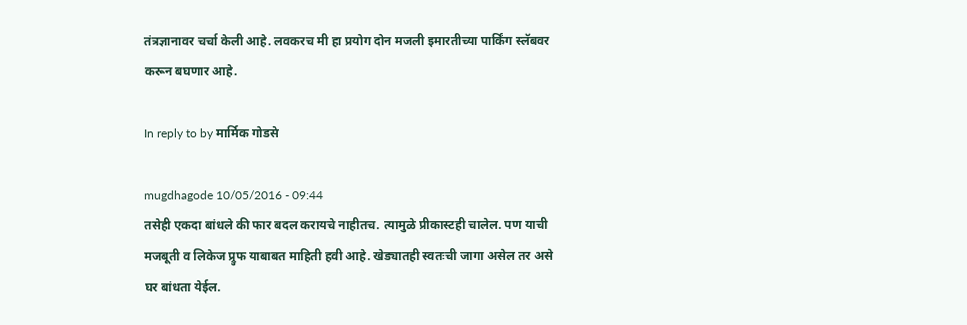तंत्रज्ञानावर चर्चा केली आहे. लवकरच मी हा प्रयोग दोन मजली इमारतीच्या पार्किंग स्लॅबवर करून बघणार आहे.

In reply to by मार्मिक गोडसे

mugdhagode 10/05/2016 - 09:44
तसेही एकदा बांधले की फार बदल करायचे नाहीतच. त्यामुळे प्रीकास्टही चालेल. पण याची मजबूती व लिकेज प्र्रुफ याबाबत माहिती हवी आहे. खेड्यातही स्वतःची जागा असेल तर असे घर बांधता येईल.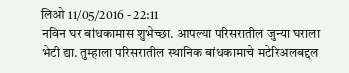लिओ 11/05/2016 - 22:11
नविन घर बांधकामास शुभेच्छा. आपल्या परिसरातील जुन्या घराला भेटी द्या. तुम्हाला परिसरातील स्थानिक बांधकामाचे मटेरिअलबद्दल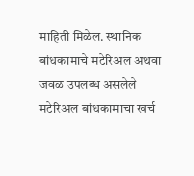माहिती मिळेल. स्थानिक बांधकामाचे मटेरिअल अथवा जवळ उपलब्ध असलेले मटेरिअल बांधकामाचा खर्च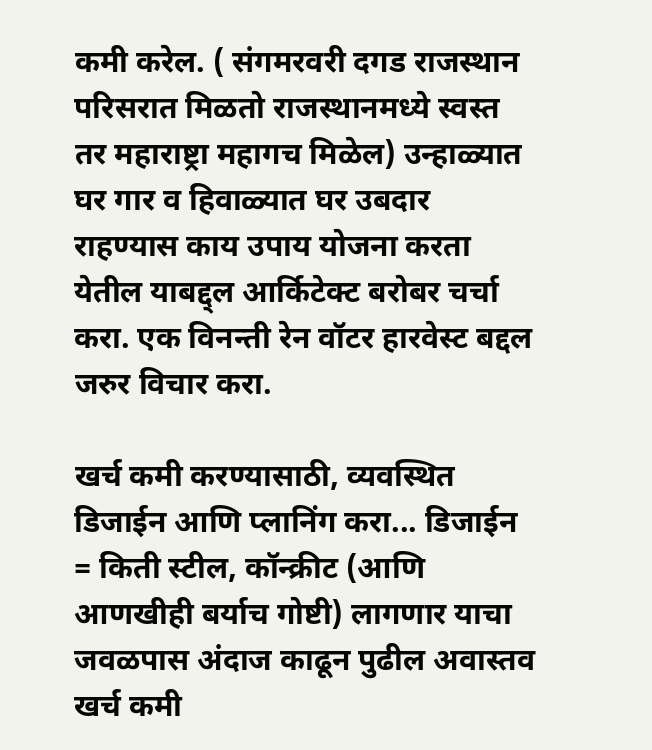कमी करेल. ( संगमरवरी दगड राजस्थान परिसरात मिळतो राजस्थानमध्ये स्वस्त तर महाराष्ट्रा महागच मिळेल) उन्हाळ्यात घर गार व हिवाळ्यात घर उबदार राहण्यास काय उपाय योजना करता येतील याबद्द्ल आर्किटेक्ट बरोबर चर्चा करा. एक विनन्ती रेन वॉटर हारवेस्ट बद्दल जरुर विचार करा.

खर्च कमी करण्यासाठी, व्यवस्थित डिजाईन आणि प्लानिंग करा... डिजाईन = किती स्टील, कॉन्क्रीट (आणि आणखीही बर्याच गोष्टी) लागणार याचा जवळपास अंदाज काढून पुढील अवास्तव खर्च कमी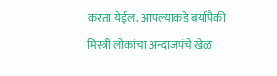करता येईल. आपल्याकडे बर्यापैकी मिस्त्री लोकांचा अन्दाजपंचे खेळ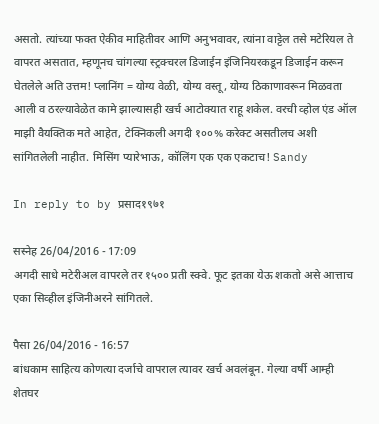असतो. त्यांच्या फक्त ऐकीव माहितीवर आणि अनुभवावर, त्यांना वाट्टेल तसे मटेरियल ते वापरत असतात, म्हणूनच चांगल्या स्ट्रक्चरल डिजाईन इंजिनियरकडून डिजाईन करून घेतलेले अति उत्तम! प्लानिंग = योग्य वेळी, योग्य वस्तू, योग्य ठिकाणावरून मिळवता आली व ठरल्यावेळेत कामे झाल्यासही खर्च आटोक्यात राहू शकेल. वरची व्होल एंड ऑल माझी वैयक्तिक मते आहेत, टेक्निकली अगदी १००% करेक्ट असतीलच अशी सांगितलेली नाहीत. मिसिंग प्यारेभाऊ, कॉलिंग एक एक एकटाच! Sandy

In reply to by प्रसाद१९७१

सस्नेह 26/04/2016 - 17:09
अगदी साधे मटेरीअल वापरले तर १५०० प्रती स्क्वे. फूट इतका येऊ शकतो असे आत्ताच एका सिव्हील इंजिनीअरने सांगितले.

पैसा 26/04/2016 - 16:57
बांधकाम साहित्य कोणत्या दर्जाचे वापराल त्यावर खर्च अवलंबून. गेल्या वर्षी आम्ही शेतघर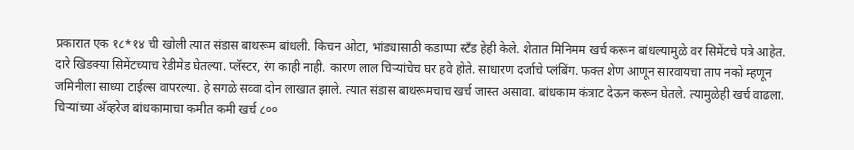प्रकारात एक १८*१४ ची खोली त्यात संडास बाथरूम बांधली. किचन ओटा, भांड्यासाठी कडाप्पा स्टँड हेही केले. शेतात मिनिमम खर्च करून बांधल्यामुळे वर सिमेंटचे पत्रे आहेत. दारे खिडक्या सिमेंटच्याच रेडीमेड घेतल्या. प्लॅस्टर, रंग काही नाही. कारण लाल चिर्‍यांचेच घर हवे होते. साधारण दर्जाचे प्लंबिंग. फक्त शेण आणून सारवायचा ताप नको म्हणून जमिनीला साध्या टाईल्स वापरल्या. हे सगळे सव्वा दोन लाखात झाले. त्यात संडास बाथरूमचाच खर्च जास्त असावा. बांधकाम कंत्राट देऊन करून घेतले. त्यामुळेही खर्च वाढला. चिर्‍यांच्या अ‍ॅव्हरेज बांधकामाचा कमीत कमी खर्च ८००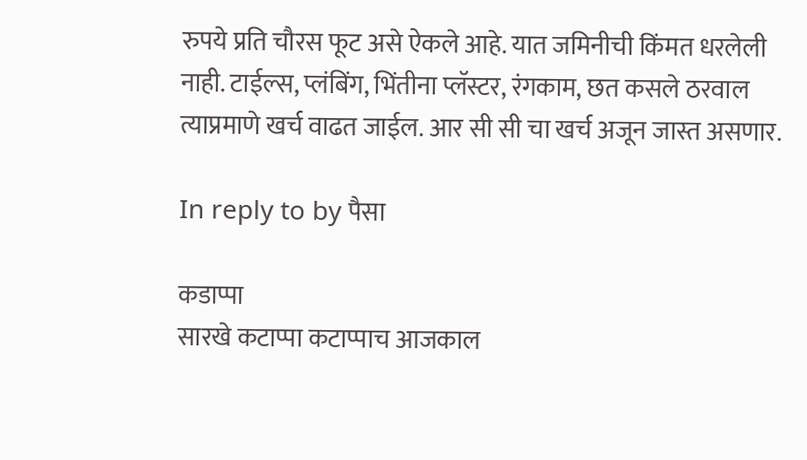रुपये प्रति चौरस फूट असे ऐकले आहे. यात जमिनीची किंमत धरलेली नाही. टाईल्स, प्लंबिंग, भिंतीना प्लॅस्टर, रंगकाम, छत कसले ठरवाल त्याप्रमाणे खर्च वाढत जाईल. आर सी सी चा खर्च अजून जास्त असणार.

In reply to by पैसा

कडाप्पा
सारखे कटाप्पा कटाप्पाच आजकाल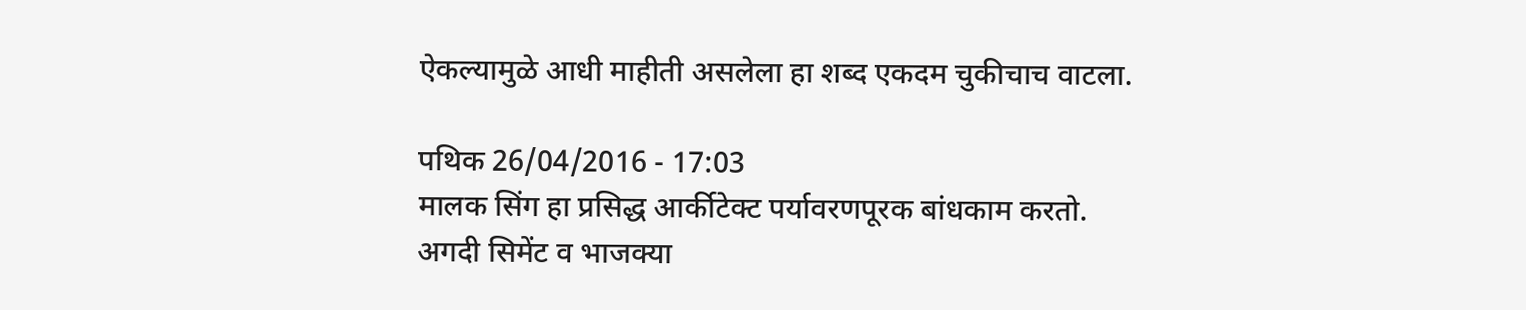ऐकल्यामुळे आधी माहीती असलेला हा शब्द एकदम चुकीचाच वाटला.

पथिक 26/04/2016 - 17:03
मालक सिंग हा प्रसिद्ध आर्कीटेक्ट पर्यावरणपूरक बांधकाम करतो. अगदी सिमेंट व भाजक्या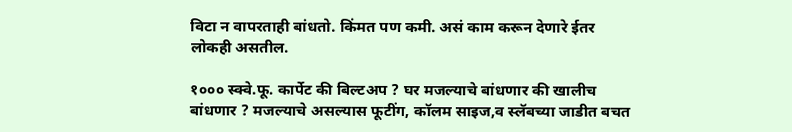विटा न वापरताही बांधतो. किंमत पण कमी. असं काम करून देणारे ईतर लोकही असतील.

१००० स्क्वे.फू. कार्पेट की बिल्टअप ? घर मजल्याचे बांधणार की खालीच बांधणार ? मजल्याचे असल्यास फूटींग, कॉलम साइज,व स्लॅबच्या जाडीत बचत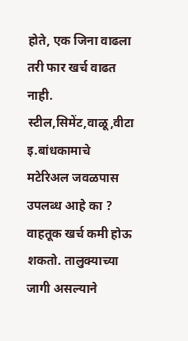होते, एक जिना वाढला तरी फार खर्च वाढत नाही. स्टील,सिमेंट,वाळू,वीटा इ.बांधकामाचे मटेरिअल जवळपास उपलब्ध आहे का ? वाहतूक खर्च कमी होऊ शकतो. तालुक्याच्या जागी असल्याने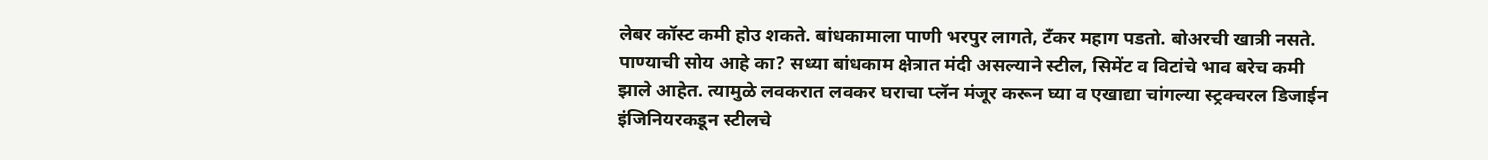लेबर कॉस्ट कमी होउ शकते. बांधकामाला पाणी भरपुर लागते, टँकर महाग पडतो. बोअरची खात्री नसते. पाण्याची सोय आहे का? सध्या बांधकाम क्षेत्रात मंदी असल्याने स्टील, सिमेंट व विटांचे भाव बरेच कमी झाले आहेत. त्यामुळे लवकरात लवकर घराचा प्लॅन मंजूर करून घ्या व एखाद्या चांगल्या स्ट्रक्चरल डिजाईन इंजिनियरकडून स्टीलचे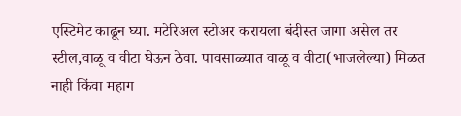एस्टिमेट काढून घ्या. मटेरिअल स्टोअर करायला बंदीस्त जागा असेल तर स्टील,वाळू व वीटा घेऊन ठेवा. पावसाळ्यात वाळू व वीटा(भाजलेल्या) मिळत नाही किंवा महाग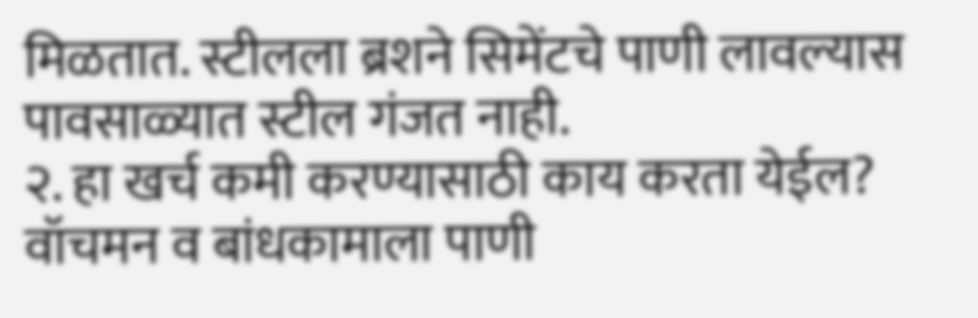मिळतात. स्टीलला ब्रशने सिमेंटचे पाणी लावल्यास पावसाळ्यात स्टील गंजत नाही.
२. हा खर्च कमी करण्यासाठी काय करता येईल?
वॉचमन व बांधकामाला पाणी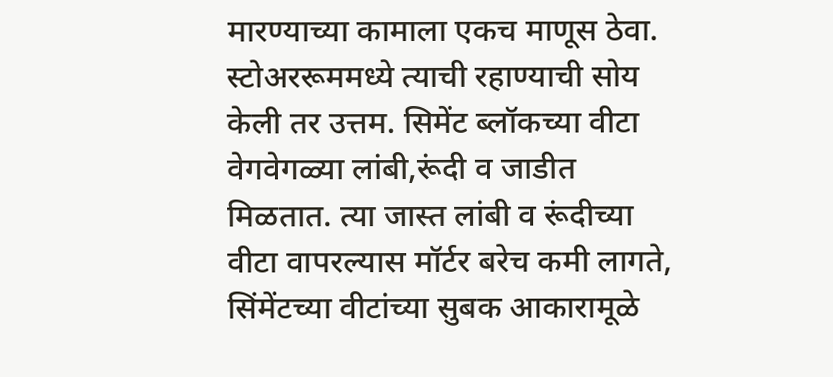मारण्याच्या कामाला एकच माणूस ठेवा. स्टोअररूममध्ये त्याची रहाण्याची सोय केली तर उत्तम. सिमेंट ब्लॉकच्या वीटा वेगवेगळ्या लांबी,रूंदी व जाडीत मिळतात. त्या जास्त लांबी व रूंदीच्या वीटा वापरल्यास मॉर्टर बरेच कमी लागते, सिंमेंटच्या वीटांच्या सुबक आकारामूळे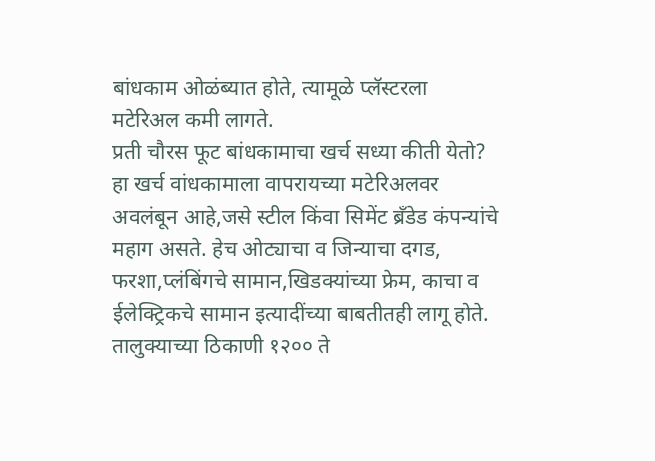बांधकाम ओळंब्यात होते, त्यामूळे प्लॅस्टरला मटेरिअल कमी लागते.
प्रती चौरस फूट बांधकामाचा खर्च सध्या कीती येतो?
हा खर्च वांधकामाला वापरायच्या मटेरिअलवर अवलंबून आहे,जसे स्टील किंवा सिमेंट ब्रँडेड कंपन्यांचे महाग असते. हेच ओट्याचा व जिन्याचा दगड, फरशा,प्लंबिंगचे सामान,खिडक्यांच्या फ्रेम, काचा व ईलेक्ट्रिकचे सामान इत्यादींच्या बाबतीतही लागू होते. तालुक्याच्या ठिकाणी १२०० ते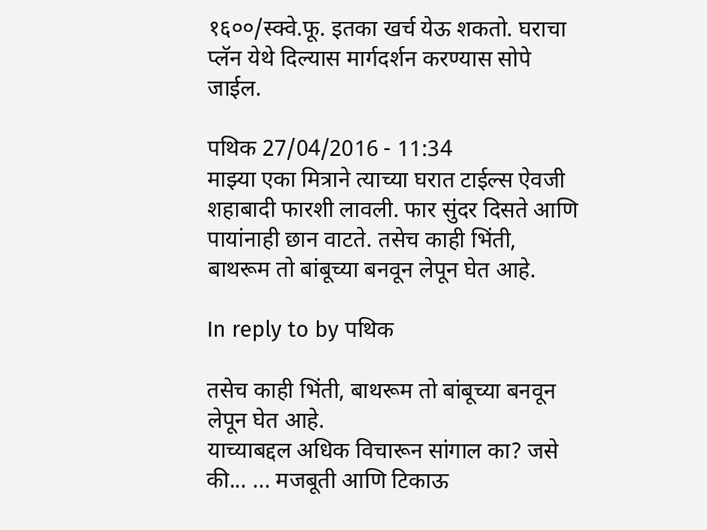१६००/स्क्वे.फू. इतका खर्च येऊ शकतो. घराचा प्लॅन येथे दिल्यास मार्गदर्शन करण्यास सोपे जाईल.

पथिक 27/04/2016 - 11:34
माझ्या एका मित्राने त्याच्या घरात टाईल्स ऐवजी शहाबादी फारशी लावली. फार सुंदर दिसते आणि पायांनाही छान वाटते. तसेच काही भिंती, बाथरूम तो बांबूच्या बनवून लेपून घेत आहे.

In reply to by पथिक

तसेच काही भिंती, बाथरूम तो बांबूच्या बनवून लेपून घेत आहे.
याच्याबद्दल अधिक विचारून सांगाल का? जसे की... ... मजबूती आणि टिकाऊ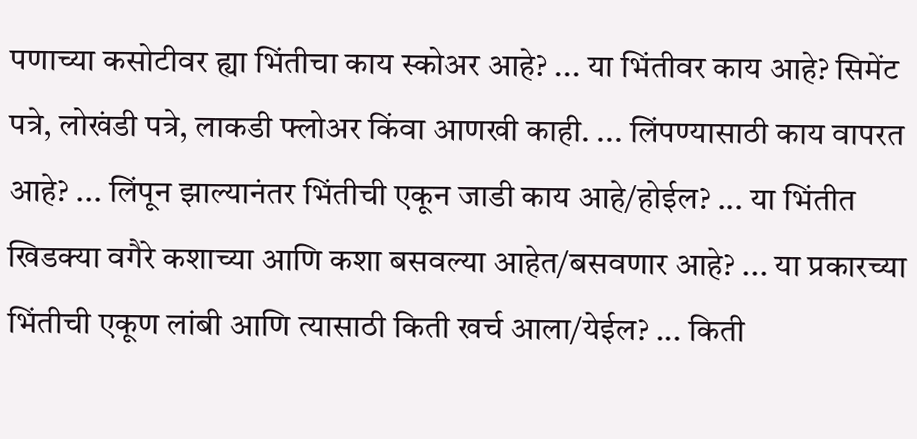पणाच्या कसोटीवर ह्या भिंतीचा काय स्कोअर आहे? ... या भिंतीवर काय आहे? सिमेंट पत्रे, लोखंडी पत्रे, लाकडी फ्लोअर किंवा आणखी काही. ... लिंपण्यासाठी काय वापरत आहे? ... लिंपून झाल्यानंतर भिंतीची एकून जाडी काय आहे/होईल? ... या भिंतीत खिडक्या वगैरे कशाच्या आणि कशा बसवल्या आहेत/बसवणार आहे? ... या प्रकारच्या भिंतीची एकूण लांबी आणि त्यासाठी किती खर्च आला/येईल? ... किती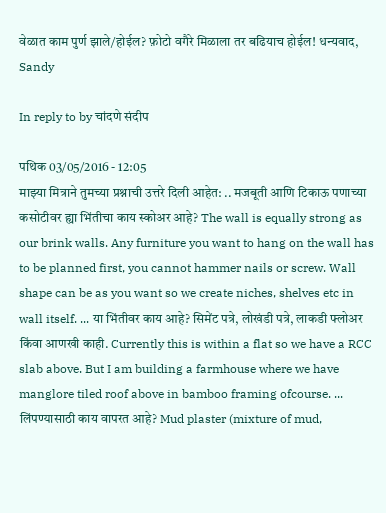वेळात काम पुर्ण झाले/होईल? फ़ोटो वगैरे मिळाला तर बढियाच होईल! धन्यवाद, Sandy

In reply to by चांदणे संदीप

पथिक 03/05/2016 - 12:05
माझ्या मित्राने तुमच्या प्रश्नाची उत्तरे दिली आहेत: .. मजबूती आणि टिकाऊ पणाच्या कसोटीवर ह्या भिंतीचा काय स्कोअर आहे? The wall is equally strong as our brink walls. Any furniture you want to hang on the wall has to be planned first, you cannot hammer nails or screw. Wall shape can be as you want so we create niches, shelves etc in wall itself. ... या भिंतीवर काय आहे? सिमेंट पत्रे, लोखंडी पत्रे, लाकडी फ्लोअर किंवा आणखी काही. Currently this is within a flat so we have a RCC slab above. But I am building a farmhouse where we have manglore tiled roof above in bamboo framing ofcourse. ... लिंपण्यासाठी काय वापरत आहे? Mud plaster (mixture of mud,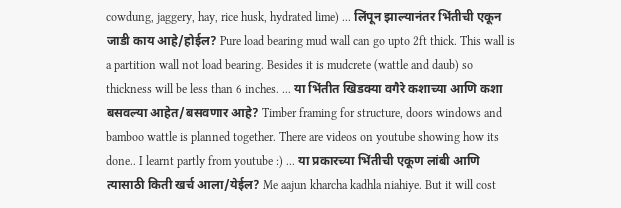cowdung, jaggery, hay, rice husk, hydrated lime) ... लिंपून झाल्यानंतर भिंतीची एकून जाडी काय आहे/होईल? Pure load bearing mud wall can go upto 2ft thick. This wall is a partition wall not load bearing. Besides it is mudcrete (wattle and daub) so thickness will be less than 6 inches. ... या भिंतीत खिडक्या वगैरे कशाच्या आणि कशा बसवल्या आहेत/बसवणार आहे? Timber framing for structure, doors windows and bamboo wattle is planned together. There are videos on youtube showing how its done.. I learnt partly from youtube :) ... या प्रकारच्या भिंतीची एकूण लांबी आणि त्यासाठी किती खर्च आला/येईल? Me aajun kharcha kadhla niahiye. But it will cost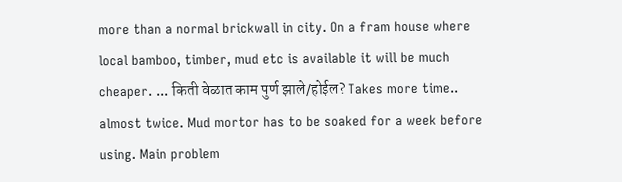more than a normal brickwall in city. On a fram house where local bamboo, timber, mud etc is available it will be much cheaper. ... किती वेळात काम पुर्ण झाले/होईल? Takes more time.. almost twice. Mud mortor has to be soaked for a week before using. Main problem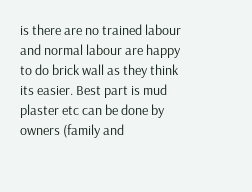is there are no trained labour and normal labour are happy to do brick wall as they think its easier. Best part is mud plaster etc can be done by owners (family and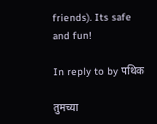friends). Its safe and fun!

In reply to by पथिक

तुमच्या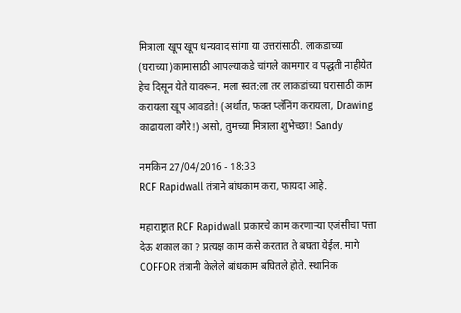मित्राला खूप खूप धन्यवाद सांगा या उत्तरांसाठी. लाकडाच्या (घराच्या)कामासाठी आपल्याकडे चांगले कामगार व पद्धती नाहीयेत हेच दिसून येते यावरून. मला स्वत:ला तर लाकडांच्या घरासाठी काम करायला खूप आवडते! (अर्थात, फक्त प्लॅनिंग करायला, Drawing काढायला वगैरे!) असो, तुमच्या मित्राला शुभेच्छा! Sandy

नमकिन 27/04/2016 - 18:33
RCF Rapidwall तंत्राने बांधकाम करा, फायदा आहे.

महाराष्ट्रात RCF Rapidwall प्रकारचे काम करणार्‍या एजंसीचा पत्ता देऊ शकाल का ? प्रत्यक्ष काम कसे करतात ते बघता येईल. मागे COFFOR तंत्रानी केलेले बांधकाम बघितले होते. स्थानिक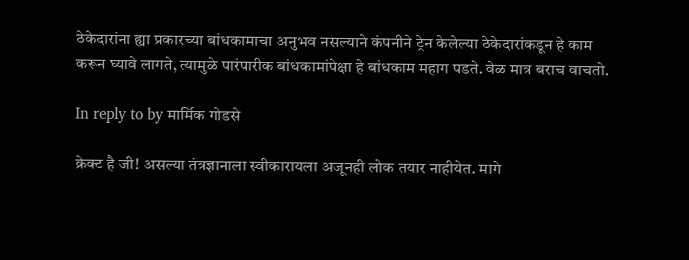ठेकेदारांना ह्या प्रकारच्या बांधकामाचा अनुभव नसल्याने कंपनीने ट्रेन केलेल्या ठेकेदारांकडून हे काम करून घ्यावे लागते, त्यामुळे पारंपारीक बांधकामांपेक्षा हे बांधकाम महाग पडते. वेळ मात्र बराच वाचतो.

In reply to by मार्मिक गोडसे

क्रेक्ट है जी! असल्या तंत्रज्ञानाला स्वीकारायला अजूनही लोक तयार नाहीयेत. मागे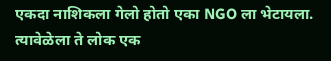एकदा नाशिकला गेलो होतो एका NGO ला भेटायला. त्यावेळेला ते लोक एक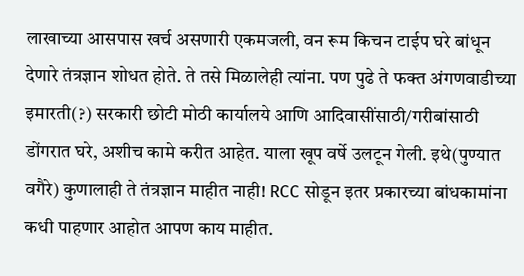लाखाच्या आसपास खर्च असणारी एकमजली, वन रूम किचन टाईप घरे बांधून देणारे तंत्रज्ञान शोधत होते. ते तसे मिळालेही त्यांना. पण पुढे ते फक्त अंगणवाडीच्या इमारती(?) सरकारी छोटी मोठी कार्यालये आणि आदिवासींसाठी/गरीबांसाठी डोंगरात घरे, अशीच कामे करीत आहेत. याला खूप वर्षे उलटून गेली. इथे(पुण्यात वगैरे) कुणालाही ते तंत्रज्ञान माहीत नाही! RCC सोडून इतर प्रकारच्या बांधकामांना कधी पाहणार आहोत आपण काय माहीत.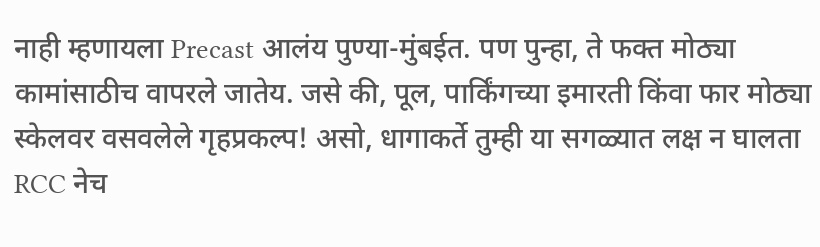नाही म्हणायला Precast आलंय पुण्या-मुंबईत. पण पुन्हा, ते फक्त मोठ्या कामांसाठीच वापरले जातेय. जसे की, पूल, पार्किंगच्या इमारती किंवा फार मोठ्या स्केलवर वसवलेले गृहप्रकल्प! असो, धागाकर्ते तुम्ही या सगळ्यात लक्ष न घालता RCC नेच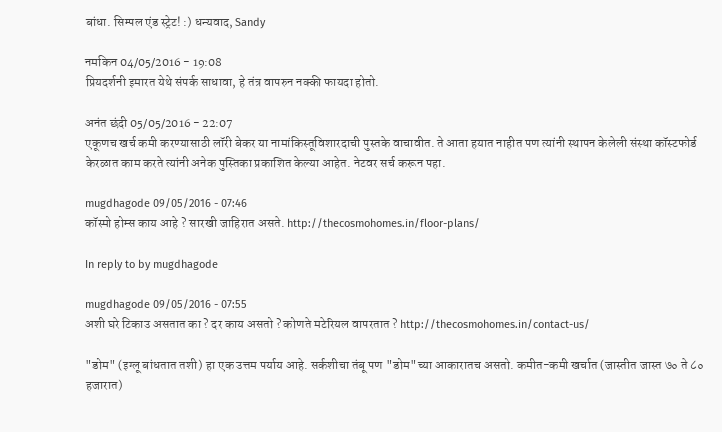बांधा. सिम्पल एंड स्ट्रेट! :) धन्यवाद, Sandy

नमकिन 04/05/2016 - 19:08
प्रियदर्शनी इमारत येथे संपर्क साधावा, हे तंत्र वापरुन नक्की फायदा होतो.

अनंत छंदी 05/05/2016 - 22:07
एकूणच खर्च कमी करण्यासाठी लॉरी बेकर या नामांकिस्तूविशारदाची पुस्तके वाचावीत. ते आता हयात नाहीत पण त्यांनी स्थापन केलेली संस्था कॉस्टफोर्ड केरळात काम करते त्यांनी अनेक पुस्तिका प्रकाशित केल्या आहेत. नेटवर सर्च करून पहा.

mugdhagode 09/05/2016 - 07:46
कॉस्मो होम्स काय आहे ? सारखी जाहिरात असते. http://thecosmohomes.in/floor-plans/

In reply to by mugdhagode

mugdhagode 09/05/2016 - 07:55
अशी घरे टिकाउ असतात का ? दर काय असतो ? कोणते मटेरियल वापरतात ? http://thecosmohomes.in/contact-us/

"डोम" (इग्लू बांधतात तशी) हा एक उत्तम पर्याय आहे. सर्कशीचा तंबू पण "डोम"च्या आकारातच असतो. कमीत-कमी खर्चात (जास्तीत जास्त ७० ते ८० हजारात)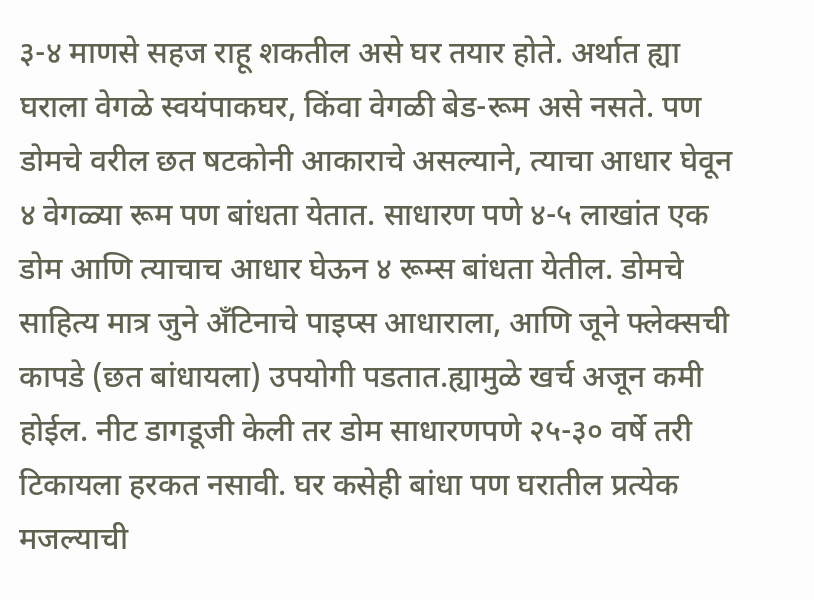३-४ माणसे सहज राहू शकतील असे घर तयार होते. अर्थात ह्या घराला वेगळे स्वयंपाकघर, किंवा वेगळी बेड-रूम असे नसते. पण डोमचे वरील छत षटकोनी आकाराचे असल्याने, त्याचा आधार घेवून ४ वेगळ्या रूम पण बांधता येतात. साधारण पणे ४-५ लाखांत एक डोम आणि त्याचाच आधार घेऊन ४ रूम्स बांधता येतील. डोमचे साहित्य मात्र जुने अँटिनाचे पाइप्स आधाराला, आणि जूने फ्लेक्सची कापडे (छत बांधायला) उपयोगी पडतात.ह्यामुळे खर्च अजून कमी होईल. नीट डागडूजी केली तर डोम साधारणपणे २५-३० वर्षे तरी टिकायला हरकत नसावी. घर कसेही बांधा पण घरातील प्रत्येक मजल्याची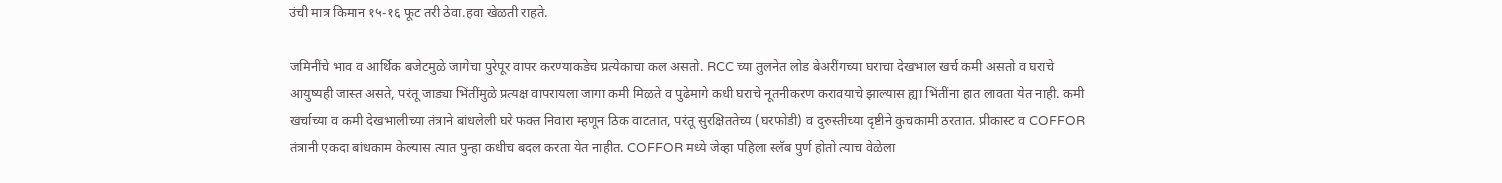उंची मात्र किमान १५-१६ फूट तरी ठेवा.हवा खेळती राहते.

जमिनींचे भाव व आर्थिक बजेटमुळे जागेचा पुरेपूर वापर करण्याकडेच प्रत्येकाचा कल असतो. RCC च्या तुलनेत लोड बेअरींगच्या घराचा देखभाल खर्च कमी असतो व घराचे आयुष्यही जास्त असते, परंतू जाड्या भिंतींमुळे प्रत्यक्ष वापरायला जागा कमी मिळते व पुढेमागे कधी घराचे नूतनीकरण करावयाचे झाल्यास ह्या भिंतींना हात लावता येत नाही. कमी खर्चाच्या व कमी देखभालीच्या तंत्राने बांधलेली घरे फक्त निवारा म्हणून ठिक वाटतात, परंतू सुरक्षिततेच्य (घरफोडी) व दुरुस्तीच्या दृष्टीने कुचकामी ठरतात. प्रीकास्ट व COFFOR तंत्रानी एकदा बांधकाम केल्यास त्यात पुन्हा कधीच बदल करता येत नाहीत. COFFOR मध्ये जेव्हा पहिला स्लॅब पुर्ण होतो त्याच वेळेला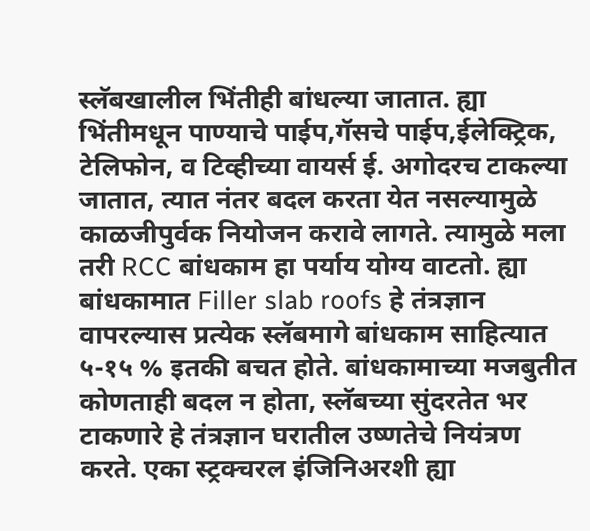स्लॅबखालील भिंतीही बांधल्या जातात. ह्या भिंतीमधून पाण्याचे पाईप,गॅसचे पाईप,ईलेक्ट्रिक, टेलिफोन, व टिव्हीच्या वायर्स ई. अगोदरच टाकल्या जातात, त्यात नंतर बदल करता येत नसल्यामुळे काळजीपुर्वक नियोजन करावे लागते. त्यामुळे मला तरी RCC बांधकाम हा पर्याय योग्य वाटतो. ह्या बांधकामात Filler slab roofs हे तंत्रज्ञान वापरल्यास प्रत्येक स्लॅबमागे बांधकाम साहित्यात ५-१५ % इतकी बचत होते. बांधकामाच्या मजबुतीत कोणताही बदल न होता, स्लॅबच्या सुंदरतेत भर टाकणारे हे तंत्रज्ञान घरातील उष्णतेचे नियंत्रण करते. एका स्ट्रक्चरल इंजिनिअरशी ह्या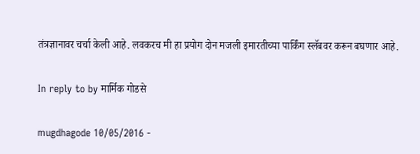तंत्रज्ञानावर चर्चा केली आहे. लवकरच मी हा प्रयोग दोन मजली इमारतीच्या पार्किंग स्लॅबवर करून बघणार आहे.

In reply to by मार्मिक गोडसे

mugdhagode 10/05/2016 -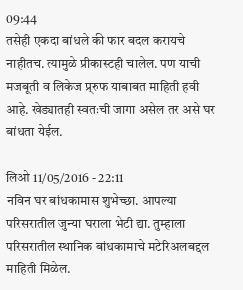09:44
तसेही एकदा बांधले की फार बदल करायचे नाहीतच. त्यामुळे प्रीकास्टही चालेल. पण याची मजबूती व लिकेज प्र्रुफ याबाबत माहिती हवी आहे. खेड्यातही स्वतःची जागा असेल तर असे घर बांधता येईल.

लिओ 11/05/2016 - 22:11
नविन घर बांधकामास शुभेच्छा. आपल्या परिसरातील जुन्या घराला भेटी द्या. तुम्हाला परिसरातील स्थानिक बांधकामाचे मटेरिअलबद्दल माहिती मिळेल.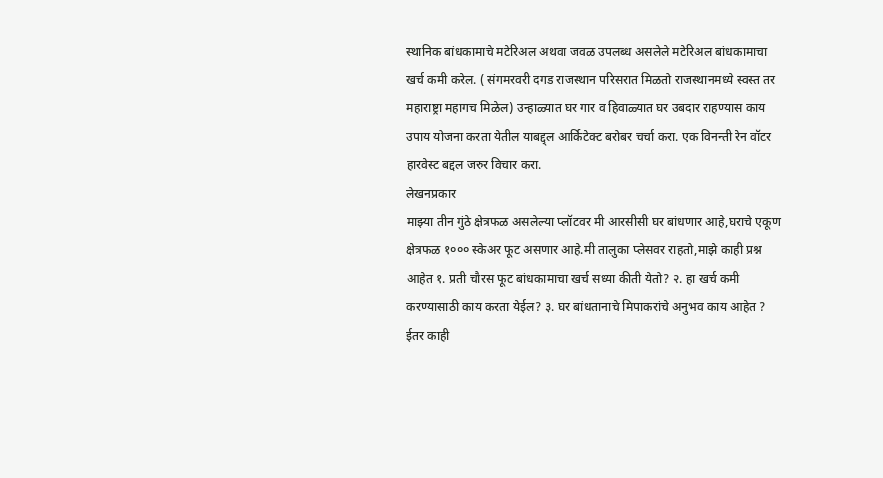स्थानिक बांधकामाचे मटेरिअल अथवा जवळ उपलब्ध असलेले मटेरिअल बांधकामाचा खर्च कमी करेल. ( संगमरवरी दगड राजस्थान परिसरात मिळतो राजस्थानमध्ये स्वस्त तर महाराष्ट्रा महागच मिळेल) उन्हाळ्यात घर गार व हिवाळ्यात घर उबदार राहण्यास काय उपाय योजना करता येतील याबद्द्ल आर्किटेक्ट बरोबर चर्चा करा. एक विनन्ती रेन वॉटर हारवेस्ट बद्दल जरुर विचार करा.
लेखनप्रकार
माझ्या तीन गुंठे क्षेत्रफळ असलेल्या प्लॉटवर मी आरसीसी घर बांधणार आहे,घराचे एकूण क्षेत्रफळ १००० स्केअर फूट असणार आहे.मी तालुका प्लेसवर राहतो,माझे काही प्रश्न आहेत १. प्रती चौरस फूट बांधकामाचा खर्च सध्या कीती येतो? २. हा खर्च कमी करण्यासाठी काय करता येईल? ३. घर बांधतानाचे मिपाकरांचे अनुभव काय आहेत ? ईतर काही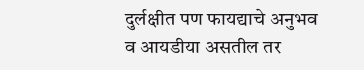दुर्लक्षीत पण फायद्याचे अनुभव व आयडीया असतील तर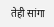तेही सांगा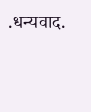.धन्यवाद.